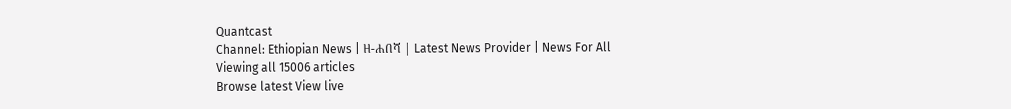Quantcast
Channel: Ethiopian News | ዘ-ሐበሻ | Latest News Provider | News For All
Viewing all 15006 articles
Browse latest View live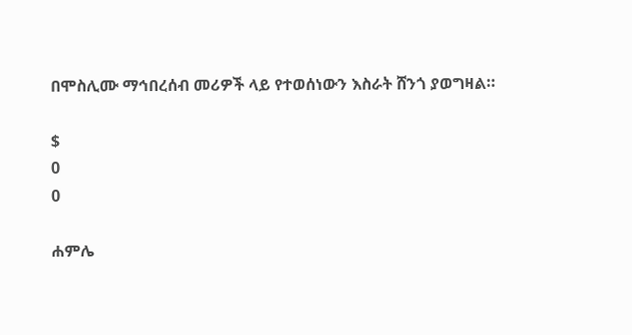በሞስሊሙ ማኅበረሰብ መሪዎች ላይ የተወሰነውን እስራት ሸንጎ ያወግዛል።

$
0
0

ሐምሌ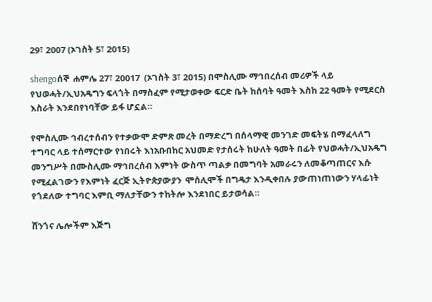29፣ 2007 (ኦገስት 5፣ 2015)

shengoሰኞ  ሐምሌ 27፣ 20017  (ኦገስት 3፣ 2015) በሞስሊሙ ማኅበረሰብ መሪዎች ላይ የህወሓት/ኢህአዴግን ፍላጎት በማስፈም የሚታወቀው ፍርድ ቤት ከሰባት ዓመት እስከ 22 ዓመት የሚደርስ እስራት እንደበየነባቸው ይፋ ሆኗል።

የሞስሊሙ ኅብረተሰብን የተቃውሞ ድምጽ መረት በማድረግ በሰላማዊ መንገድ መፍትሄ በማፈላለግ ተግባር ላይ ተሰማርተው የነበሩት እነአቡበከር አህመድ የታሰሩት ከሁለት ዓመት በፊት የህወሓት/ኢህአዴግ መንግሥት በሙስሊሙ ማኅበረሰብ እምነት ውስጥ ጣልቃ በመግባት አመራሩን ለመቆጣጠርና እሱ የሚፈልገውን የእምነት ፈርጅ ኢትዮጵያውያን  ሞሰሊሞች በግዴታ እንዲቀበሉ ያውጠነጠነውን ሃላፊነት የጎደለው ተግባር እምቢ ማለታቸውን ተከትሎ እንደነበር ይታወሳል።

ሸንጎና ሌሎችም እጅግ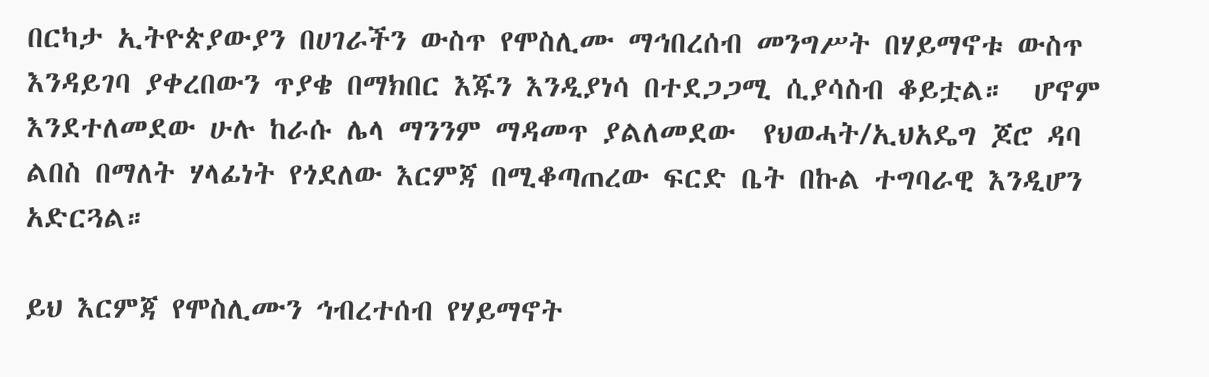በርካታ ኢትዮጵያውያን በሀገራችን ውስጥ የሞስሊሙ ማኅበረሰብ መንግሥት በሃይማኖቱ ውስጥ እንዳይገባ ያቀረበውን ጥያቄ በማክበር እጁን እንዲያነሳ በተደጋጋሚ ሲያሳስብ ቆይቷል።  ሆኖም እንደተለመደው ሁሉ ከራሱ ሌላ ማንንም ማዳመጥ ያልለመደው  የህወሓት/ኢህአዴግ ጆሮ ዳባ ልበስ በማለት ሃላፊነት የጎደለው እርምጃ በሚቆጣጠረው ፍርድ ቤት በኩል ተግባራዊ እንዲሆን አድርጓል።

ይህ እርምጃ የሞስሊሙን ኅብረተሰብ የሃይማኖት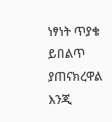ነፃነት ጥያቄ ይበልጥ ያጠናክረዋል እንጂ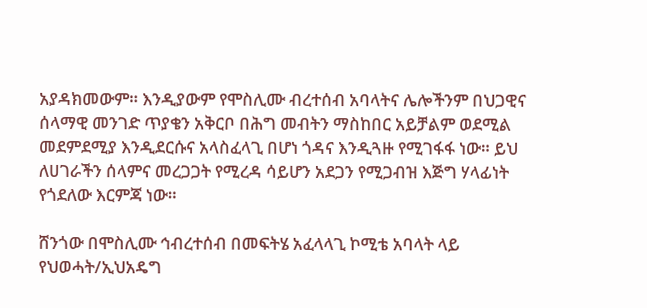አያዳክመውም። እንዲያውም የሞስሊሙ ብረተሰብ አባላትና ሌሎችንም በህጋዊና ሰላማዊ መንገድ ጥያቄን አቅርቦ በሕግ መብትን ማስከበር አይቻልም ወደሚል መደምደሚያ እንዲደርሱና አላስፈላጊ በሆነ ጎዳና እንዲጓዙ የሚገፋፋ ነው። ይህ ለሀገራችን ሰላምና መረጋጋት የሚረዳ ሳይሆን አደጋን የሚጋብዝ እጅግ ሃላፊነት የጎደለው እርምጃ ነው።

ሸንጎው በሞስሊሙ ኅብረተሰብ በመፍትሄ አፈላላጊ ኮሚቴ አባላት ላይ የህወሓት/ኢህአዴግ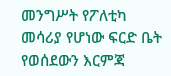መንግሥት የፖለቲካ መሳሪያ የሆነው ፍርድ ቤት የወሰደውን እርምጃ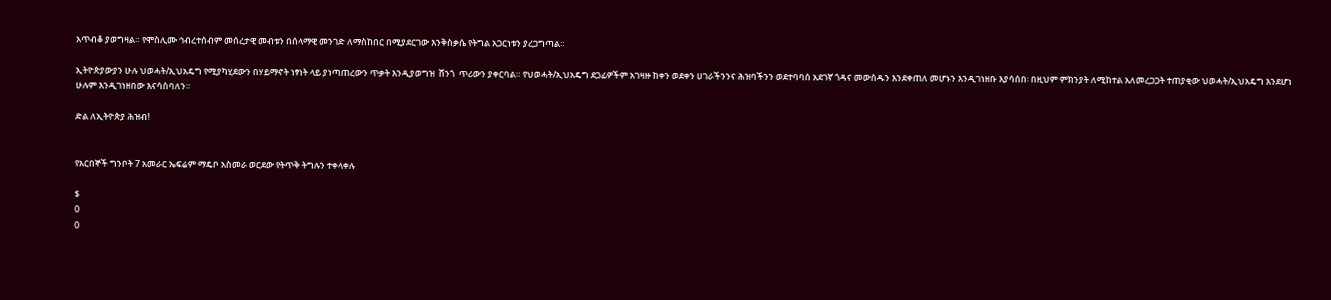አጥብቆ ያወግዛል። የሞስሊሙ ኅብረተሰብም መሰረታዊ መብቱን በሰላማዊ መንገድ ለማስከበር በሚያደርገው እንቅስቃሴ የትግል አጋርነቱን ያረጋግጣል።

ኢትዮጵያውያን ሁሉ ህወሓት/ኢህአዴግ የሚያካሂደውን በሃይማኖት ነፃነት ላይ ያነጣጠረውን ጥቃት እንዲያወግዝ  ሸንጎ  ጥሪውን ያቀርባል። የህወሓት/ኢህአዴግ ደጋፊዎችም አገዛዙ ከቀን ወደቀን ሀገራችንንና ሕዝባችንን ወደተባባሰ አደገኛ ጎዳና መውሰዱን እንደቀጠለ መሆኑን እንዲገነዘቡ እያሳሰበ፡ በዚህም ምክንያት ለሚከተል አለመረጋጋት ተጠያቂው ህወሓት/ኢህአዴግ እንደሆነ ሁሉም እንዲገነዘበው እናሳስባለን።

ድል ለኢትዮጵያ ሕዝብ!


የአርበኞች ግንቦት 7 አመራር ኤፍሬም ማዴቦ አስመራ ወርደው የትጥቅ ትግሉን ተቀላቀሉ

$
0
0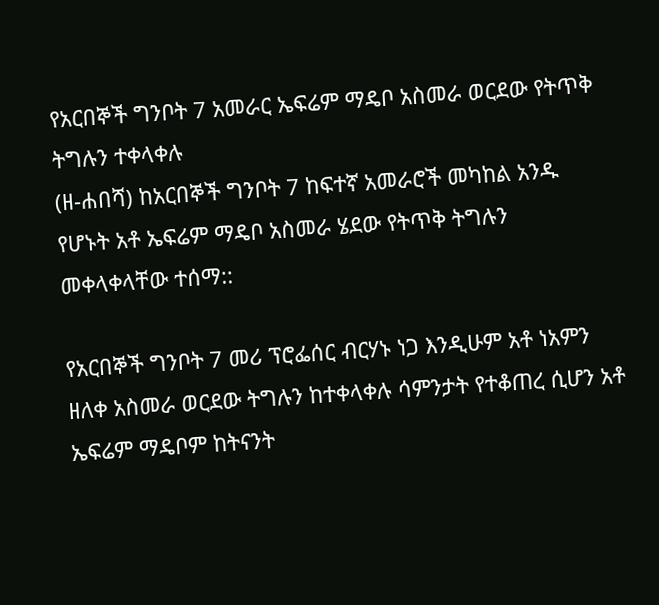የአርበኞች ግንቦት 7 አመራር ኤፍሬም ማዴቦ አስመራ ወርደው የትጥቅ ትግሉን ተቀላቀሉ
(ዘ-ሐበሻ) ከአርበኞች ግንቦት 7 ከፍተኛ አመራሮች መካከል አንዱ የሆኑት አቶ ኤፍሬም ማዴቦ አስመራ ሄደው የትጥቅ ትግሉን መቀላቀላቸው ተሰማ::

የአርበኞች ግንቦት 7 መሪ ፕሮፌሰር ብርሃኑ ነጋ እንዲሁም አቶ ነአምን ዘለቀ አስመራ ወርደው ትግሉን ከተቀላቀሉ ሳምንታት የተቆጠረ ሲሆን አቶ ኤፍሬም ማዴቦም ከትናንት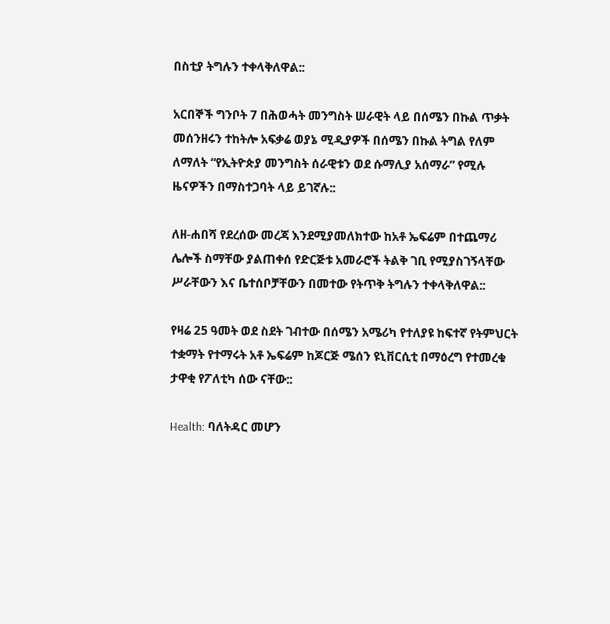በስቲያ ትግሉን ተቀላቅለዋል::

አርበኞች ግንቦት 7 በሕወሓት መንግስት ሠራዊት ላይ በሰሜን በኩል ጥቃት መሰንዘሩን ተከትሎ አፍቃሬ ወያኔ ሚዲያዎች በሰሜን በኩል ትግል የለም ለማለት “የኢትዮጵያ መንግስት ሰራዊቱን ወደ ሱማሊያ አሰማራ” የሚሉ ዜናዎችን በማስተጋባት ላይ ይገኛሉ::

ለዘ-ሐበሻ የደረሰው መረጃ እንደሚያመለክተው ከአቶ ኤፍሬም በተጨማሪ ሌሎች ስማቸው ያልጠቀሰ የድርጅቱ አመራሮች ትልቅ ገቢ የሚያስገኝላቸው ሥራቸውን እና ቤተሰቦቻቸውን በመተው የትጥቅ ትግሉን ተቀላቅለዋል::

የዛሬ 25 ዓመት ወደ ስደት ገብተው በሰሜን አሜሪካ የተለያዩ ከፍተኛ የትምህርት ተቋማት የተማሩት አቶ ኤፍሬም ከጆርጅ ሜሰን ዩኒቨርሲቲ በማዕረግ የተመረቁ ታዋቂ የፖለቲካ ሰው ናቸው::

Health: ባለትዳር መሆን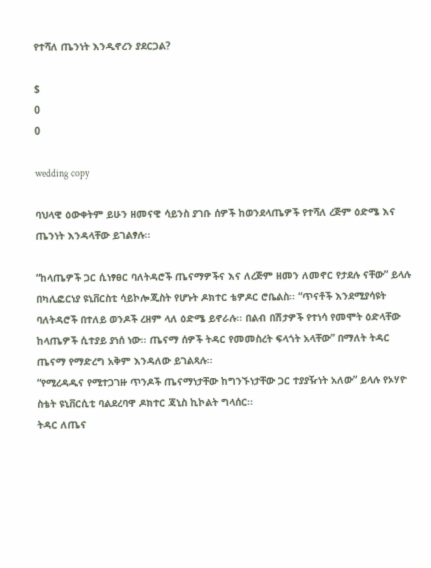የተሻለ ጤንነት እንዲኖረን ያደርጋል?

$
0
0

wedding copy

ባህላዊ ዕውቀትም ይሁን ዘመናዊ ሳይንስ ያገቡ ሰዎች ከወንደላጤዎች የተሻለ ረጅም ዕድሜ እና ጤንነት እንዳላቸው ይገልፃሉ፡፡

“ከላጤዎች ጋር ሲነፃፀር ባለትዳሮች ጤናማዎችና እና ለረጅም ዘመን ለመኖር የታደሉ ናቸው” ይላሉ በካሊፎርነያ ዩኒቨርስቲ ሳይኮሎጂስት የሆኑት ዶክተር ቴዎዶር ሮቤልስ፡፡ “ጥናቶች እንደሚያሳዩት ባለትዳሮች በተለይ ወንዶች ረዘም ላለ ዕድሜ ይኖራሉ፡፡ በልብ በሽታዎች የተነሳ የመሞት ዕድላቸው ከላጤዎች ሲተያይ ያነሰ ነው፡፡ ጤናማ ሰዎች ትዳር የመመስረት ፍላጎት አላቸው” በማለት ትዳር ጤናማ የማድረግ አቅም እንዳለው ይገልጻሉ፡፡
“የሚረዳዱና የሚተጋገዙ ጥንዶች ጤናማነታቸው ከግንኙነታቸው ጋር ተያያዥነት አለው” ይላሉ የኦሃዮ ስቴት ዩኒቨርሲቲ ባልደረባዋ ዶክተር ጃኒስ ኪኮልት ግላሰር፡፡
ትዳር ለጤና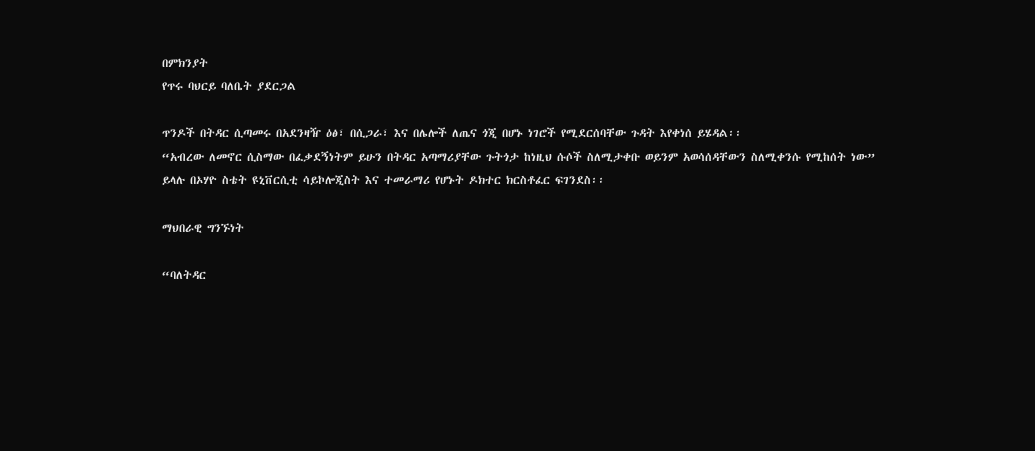በምክንያት
የጥሩ ባህርይ ባለቤት ያደርጋል

ጥንዶች በትዳር ሲጣመሩ በአደንዛዥ ዕፅ፣ በሲጋራ፣ እና በሌሎች ለጤና ጎጂ በሆኑ ነገሮች የሚደርሰባቸው ጉዳት እየቀነሰ ይሄዳል፡፡
“አብረው ለመኖር ሲስማው በፈቃደኝነትም ይሁን በትዳር አጣማሪያቸው ጉትጎታ ከነዚህ ሱሶች ስለሚታቀቡ ወይንም አወሳሰዳቸውን ስለሚቀንሱ የሚከሰት ነው” ይላሉ በኦሃዮ ስቴት ዩኒቨርሲቲ ሳይኮሎጂስት እና ተመራማሪ የሆኑት ዶክተር ክርስቶፈር ፍገንደስ፡፡

ማህበራዊ ግንኙነት

“ባለትዳር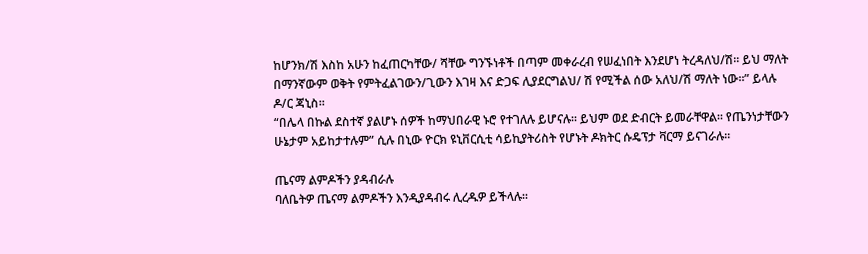ከሆንክ/ሽ እስከ አሁን ከፈጠርካቸው/ ሻቸው ግንኙነቶች በጣም መቀራረብ የሠፈነበት እንደሆነ ትረዳለህ/ሽ፡፡ ይህ ማለት በማንኛውም ወቅት የምትፈልገውን/ጊውን እገዛ እና ድጋፍ ሊያደርግልህ/ ሽ የሚችል ሰው አለህ/ሽ ማለት ነው፡፡” ይላሉ ዶ/ር ጃኒስ፡፡
“በሌላ በኩል ደስተኛ ያልሆኑ ሰዎች ከማህበራዊ ኑሮ የተገለሉ ይሆናሉ፡፡ ይህም ወደ ድብርት ይመራቸዋል፡፡ የጤንነታቸውን ሁኔታም አይከታተሉም” ሲሉ በኒው ዮርክ ዩኒቨርሲቲ ሳይኪያትሪስት የሆኑት ዶክትር ሱዴፕታ ቫርማ ይናገራሉ፡፡

ጤናማ ልምዶችን ያዳብራሉ
ባለቤትዎ ጤናማ ልምዶችን እንዲያዳብሩ ሊረዱዎ ይችላሉ፡፡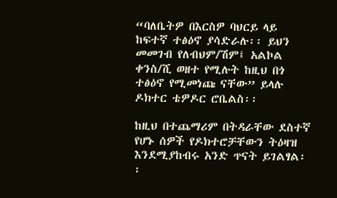“ባለቤትዎ በእርስዎ ባህርይ ላይ ከፍተኛ ተፅዕኖ ያሳድራሉ፡፡ ይህን መመገብ የለብህም/ሽም፤ አልኮል ቀንስ/ሺ ወዘተ የሚሉት ከዚህ በጎ ተፅዕኖ የሚመነጩ ናቸው” ይላሉ ዶክተር ቴዎዶር ሮቤልስ፡፡

ከዚህ በተጨማሪም በትዳራቸው ደስተኛ የሆኑ ሰዎች የዶክተሮቻቸውን ትዕዛዝ እንደሚያከብሩ አንድ ጥናት ይገልፃል፡፡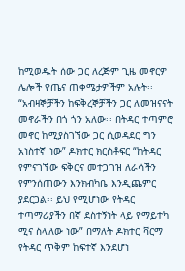ከሚወዱት ሰው ጋር ለረጅም ጊዜ መኖርዎ ሌሎች የጤና ጠቀሜታዎችም አሉት፡፡ “አብዛኞቻችን ከፍቅረኞቻችን ጋር ለመዝናናት መኖራችን በጎ ጎን አለው፡፡ በትዳር ተጣምሮ መኖር ከሚያስገኘው ጋር ሲወዳደር ግን አነስተኛ ነው” ዶክተር ክርስቶፍር “ከትዳር የምናገኘው ፍቅርና መተጋገዝ ለራሳችን የምንሰጠውን እንክብካቤ እንዲጨምር ያደርጋል፡፡ ይህ የሚሆነው የትዳር ተጣማሪያችን በኛ ደስተኝነት ላይ የማይተካ ሚና ስላለው ነው” በማለት ዶክተር ቫርማ የትዳር ጥቅም ከፍተኛ እንደሆነ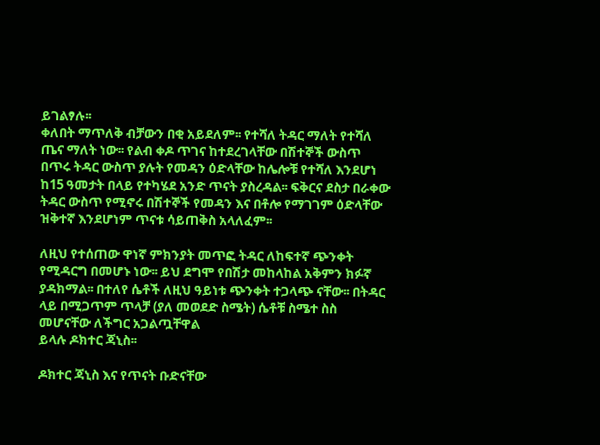ይገልፃሉ፡፡
ቀለበት ማጥለቅ ብቻውን በቂ አይደለም፡፡ የተሻለ ትዳር ማለት የተሻለ ጤና ማለት ነው፡፡ የልብ ቀዶ ጥገና ከተደረገላቸው በሽተኞች ውስጥ በጥሩ ትዳር ውስጥ ያሉት የመዳን ዕድላቸው ከሌሎቹ የተሻለ እንደሆነ ከ15 ዓመታት በላይ የተካሄደ አንድ ጥናት ያስረዳል፡፡ ፍቅርና ደስታ በራቀው ትዳር ውስጥ የሚኖሩ በሽተኞች የመዳን እና በቶሎ የማገገም ዕድላቸው ዝቅተኛ እንደሆነም ጥናቱ ሳይጠቅስ አላለፈም፡፡

ለዚህ የተሰጠው ዋነኛ ምክንያት መጥፎ ትዳር ለከፍተኛ ጭንቀት የሚዳርግ በመሆኑ ነው፡፡ ይህ ደግሞ የበሽታ መከላከል አቅምን ክፉኛ ያዳክማል፡፡ በተለየ ሴቶች ለዚህ ዓይነቱ ጭንቀት ተጋላጭ ናቸው፡፡ በትዳር ላይ በሚጋጥም ጥላቻ (ያለ መወደድ ስሜት) ሴቶቹ ስሜተ ስስ መሆናቸው ለችግር አጋልጧቸዋል
ይላሉ ዶክተር ጃኒስ፡፡

ዶክተር ጃኒስ እና የጥናት ቡድናቸው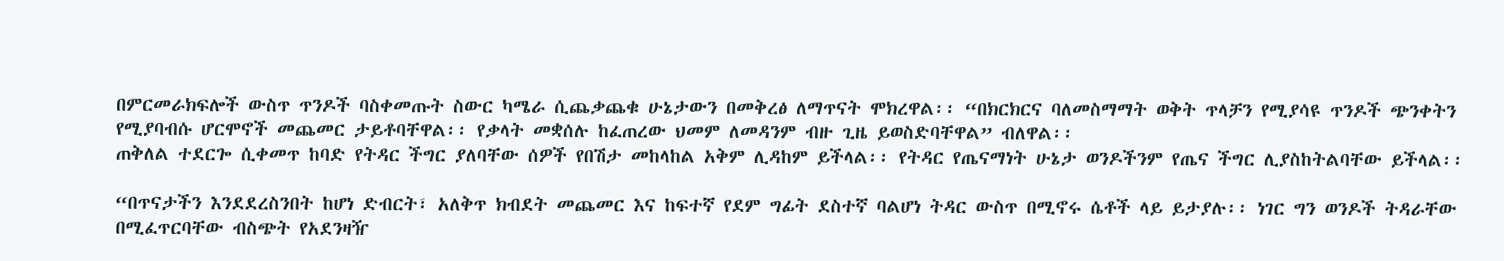በምርመራክፍሎች ውስጥ ጥንዶች ባስቀመጡት ስውር ካሜራ ሲጨቃጨቁ ሁኔታውን በመቅረፅ ለማጥናት ሞክረዋል፡፡ “በክርክርና ባለመስማማት ወቅት ጥላቻን የሚያሳዩ ጥንዶች ጭንቀትን የሚያባብሱ ሆርሞኖች መጨመር ታይቶባቸዋል፡፡ የቃላት መቋሰሉ ከፈጠረው ህመም ለመዳንም ብዙ ጊዜ ይወስድባቸዋል” ብለዋል፡፡
ጠቅለል ተደርጐ ሲቀመጥ ከባድ የትዳር ችግር ያለባቸው ሰዎች የበሽታ መከላከል አቅም ሊዳከም ይችላል፡፡ የትዳር የጤናማነት ሁኔታ ወንዶችንም የጤና ችግር ሊያስከትልባቸው ይችላል፡፡

“በጥናታችን እንደደረስንበት ከሆነ ድብርት፣ አለቅጥ ክብደት መጨመር እና ከፍተኛ የደም ግፊት ደስተኛ ባልሆነ ትዳር ውስጥ በሚኖሩ ሴቶች ላይ ይታያሉ፡፡ ነገር ግን ወንዶች ትዳራቸው በሚፈጥርባቸው ብስጭት የአደንዛዥ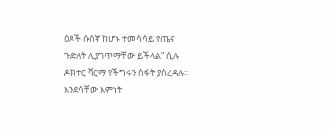ዕጾች ሱሰኛ ከሆኑ ተመሳሳይ የጤና ጉድለት ሊያገጥማቸው ይችላል” ሲሉ ዶክተር ቫርማ የችግሩን ስፋት ያስረዳሉ፡፡ እንደሳቸው እምነት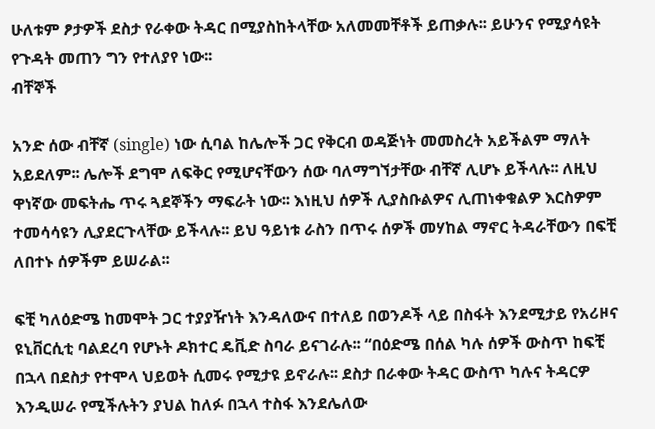ሁለቱም ፆታዎች ደስታ የራቀው ትዳር በሚያስከትላቸው አለመመቸቶች ይጠቃሉ፡፡ ይሁንና የሚያሳዩት የጉዳት መጠን ግን የተለያየ ነው፡፡
ብቸኞች

አንድ ሰው ብቸኛ (single) ነው ሲባል ከሌሎች ጋር የቅርብ ወዳጅነት መመስረት አይችልም ማለት አይደለም፡፡ ሌሎች ደግሞ ለፍቅር የሚሆናቸውን ሰው ባለማግኘታቸው ብቸኛ ሊሆኑ ይችላሉ፡፡ ለዚህ ዋነኛው መፍትሔ ጥሩ ጓደኞችን ማፍራት ነው፡፡ እነዚህ ሰዎች ሊያስቡልዎና ሊጠነቀቁልዎ እርስዎም ተመሳሳዩን ሊያደርጉላቸው ይችላሉ፡፡ ይህ ዓይነቱ ራስን በጥሩ ሰዎች መሃከል ማኖር ትዳራቸውን በፍቺ ለበተኑ ሰዎችም ይሠራል፡፡

ፍቺ ካለዕድሜ ከመሞት ጋር ተያያዥነት እንዳለውና በተለይ በወንዶች ላይ በስፋት እንደሚታይ የአሪዞና ዩኒቨርሲቲ ባልደረባ የሆኑት ዶክተር ዴቪድ ስባራ ይናገራሉ፡፡ “በዕድሜ በሰል ካሉ ሰዎች ውስጥ ከፍቺ በኋላ በደስታ የተሞላ ህይወት ሲመሩ የሚታዩ ይኖራሉ፡፡ ደስታ በራቀው ትዳር ውስጥ ካሉና ትዳርዎ እንዲሠራ የሚችሉትን ያህል ከለፉ በኋላ ተስፋ እንደሌለው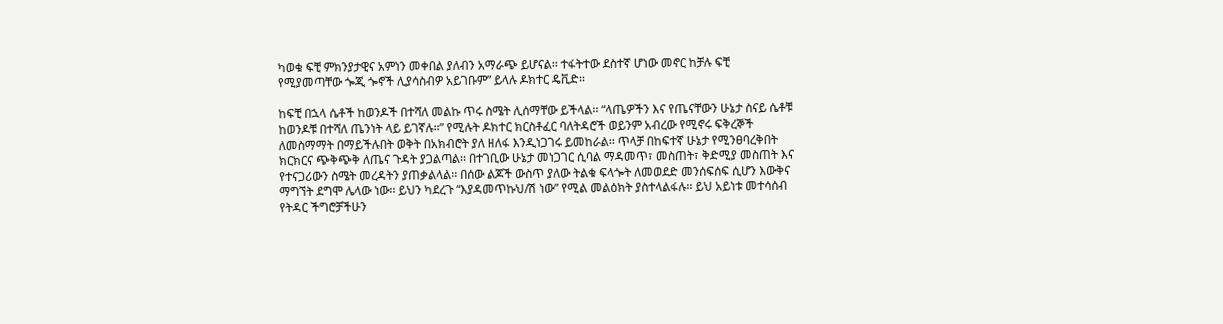ካወቁ ፍቺ ምክንያታዊና አምነን መቀበል ያለብን አማራጭ ይሆናል፡፡ ተፋትተው ደስተኛ ሆነው መኖር ከቻሉ ፍቺ የሚያመጣቸው ጐጂ ጐኖች ሊያሳስብዎ አይገቡም” ይላሉ ዶክተር ዴቪድ፡፡

ከፍቺ በኋላ ሴቶች ከወንዶች በተሻለ መልኩ ጥሩ ስሜት ሊሰማቸው ይችላል፡፡ “ላጤዎችን እና የጤናቸውን ሁኔታ ስናይ ሴቶቹ ከወንዶቹ በተሻለ ጤንነት ላይ ይገኛሉ፡፡” የሚሉት ዶክተር ክርስቶፈር ባለትዳሮች ወይንም አብረው የሚኖሩ ፍቅረኞች ለመስማማት በማይችሉበት ወቅት በአክብሮት ያለ ዘለፋ እንዲነጋገሩ ይመከራል፡፡ ጥላቻ በከፍተኛ ሁኔታ የሚንፀባረቅበት ክርክርና ጭቅጭቅ ለጤና ጉዳት ያጋልጣል፡፡ በተገቢው ሁኔታ መነጋገር ሲባል ማዳመጥ፣ መስጠት፣ ቅድሚያ መስጠት እና የተናጋሪውን ስሜት መረዳትን ያጠቃልላል፡፡ በሰው ልጆች ውስጥ ያለው ትልቁ ፍላጐት ለመወደድ መንሰፍሰፍ ሲሆን እውቅና ማግኘት ደግሞ ሌላው ነው፡፡ ይህን ካደረጉ “እያዳመጥኩህ/ሽ ነው” የሚል መልዕክት ያስተላልፋሉ፡፡ ይህ አይነቱ መተሳሰብ የትዳር ችግሮቻችሁን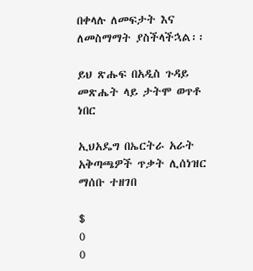በቀላሉ ለመፍታት እና ለመስማማት ያስችላችኋል፡፡

ይህ ጽሑፍ በአዲስ ጉዳይ መጽሔት ላይ ታትሞ ወጥቶ ነበር

ኢህአዴግ በኤርትራ አራት አቅጣጫዎች ጥቃት ሊሰነዝር ማሰቡ ተዘገበ

$
0
0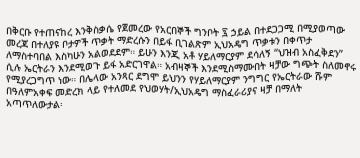በቅርቡ የተጠናከረ እንቅስቃሴ የጀመረው የአርበኞች ግንቦት ፯ ኃይል በተደጋጋሚ በሚያወጣው መረጃ በተለያዩ ቦታዎች ጥቃት ማድረሱን በይፋ ቢገልጽም ኢህአዴግ ጥቃቱን በቀጥታ ለማስተባበል እስካሁን አልወደደም። ይሁን እንጂ አቶ ሃይለማርያም ደሳለኝ “ህዝብ አስፈቅደን” ሲሉ ኤርትራን እንደሚወጉ ይፋ አድርገዋል። አብዛኞች እንደሚስማሙበት ዛቻው ግጭት ስለመኖሩ የሚያረጋግጥ ነው። በሌላው አንጻር ደግሞ ይህንን የሃይለማርያም ንግግር የኤርትራው ሹም በዓለምአቀፍ መድረክ ላይ የተለመደ የህወሃት/ኢህአዴግ ማስፈራሪያና ዛቻ በማለት አጣጥለውታል፡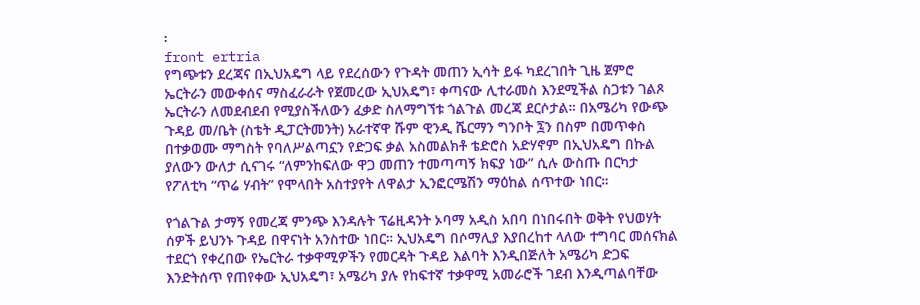፡
front ertria
የግጭቱን ደረጃና በኢህአዴግ ላይ የደረሰውን የጉዳት መጠን ኢሳት ይፋ ካደረገበት ጊዜ ጀምሮ ኤርትራን መውቀሰና ማስፈራራት የጀመረው ኢህአዴግ፣ ቀጣናው ሊተራመስ እንደሚችል ስጋቱን ገልጾ ኤርትራን ለመደብደብ የሚያስችለውን ፈቃድ ስለማግኘቱ ጎልጉል መረጃ ደርሶታል። በአሜሪካ የውጭ ጉዳይ መ/ቤት (ስቴት ዲፓርትመንት) አራተኛዋ ሹም ዊንዲ ሼርማን ግንቦት ፯ን በስም በመጥቀስ በተቃወሙ ማግስት የባለሥልጣኗን የድጋፍ ቃል አስመልክቶ ቴድሮስ አድሃኖም በኢህአዴግ በኩል ያለውን ውለታ ሲናገሩ “ለምንከፍለው ዋጋ መጠን ተመጣጣኝ ክፍያ ነው” ሲሉ ውስጡ በርካታ የፖለቲካ “ጥሬ ሃብት” የሞላበት አስተያየት ለዋልታ ኢንፎርሜሽን ማዕከል ሰጥተው ነበር።

የጎልጉል ታማኝ የመረጃ ምንጭ እንዳሉት ፕሬዚዳንት ኦባማ አዲስ አበባ በነበሩበት ወቅት የህወሃት ሰዎች ይህንኑ ጉዳይ በዋናነት አንስተው ነበር። ኢህአዴግ በሶማሊያ እያበረከተ ላለው ተግባር መሰናክል ተደርጎ የቀረበው የኤርትራ ተቃዋሚዎችን የመርዳት ጉዳይ እልባት እንዲበጅለት አሜሪካ ድጋፍ እንድትሰጥ የጠየቀው ኢህአዴግ፣ አሜሪካ ያሉ የከፍተኛ ተቃዋሚ አመራሮች ገደብ እንዲጣልባቸው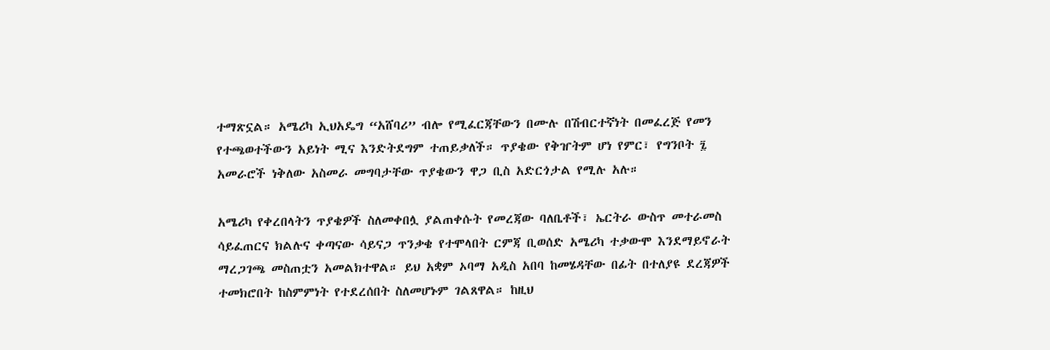ተማጽኗል። አሜሪካ ኢህአዴግ “አሸባሪ” ብሎ የሚፈርጃቸውን በሙሉ በሽብርተኛነት በመፈረጅ የመን የተጫወተችውን አይነት ሚና እንድትደግም ተጠይቃለች። ጥያቄው የቅዠትም ሆነ የምር፣ የግንቦት ፯ አመራሮች ነቅለው አስመራ መግባታቸው ጥያቄውን ዋጋ ቢስ አድርጎታል የሚሉ አሉ።

አሜሪካ የቀረበላትን ጥያቄዎች ስለመቀበሏ ያልጠቀሱት የመረጃው ባለቤቶች፣ ኤርትራ ውስጥ መተራመስ ሳይፈጠርና ክልሉና ቀጣናው ሳይናጋ ጥንቃቄ የተሞላበት ርምጃ ቢወሰድ አሜሪካ ተቃውሞ እንደማይኖራት ማረጋገጫ መስጠቷን አመልክተዋል። ይህ አቋም ኦባማ አዲስ አበባ ከመሄዳቸው በፊት በተለያዩ ደረጃዎች ተመክሮበት ከስምምነት የተደረሰበት ስለመሆኑም ገልጸዋል። ከዚህ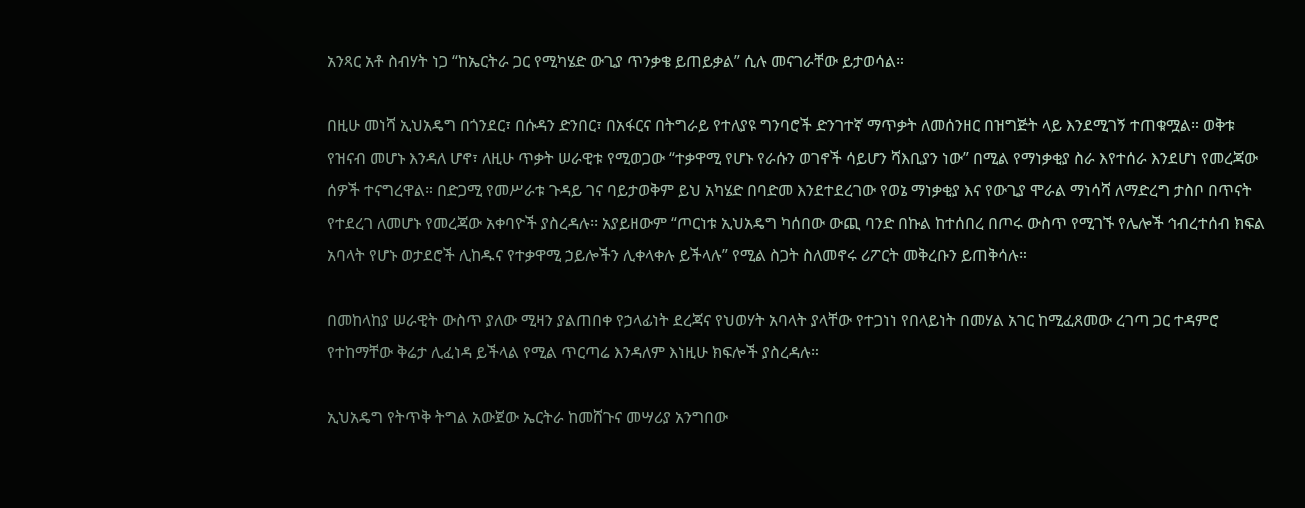አንጻር አቶ ስብሃት ነጋ “ከኤርትራ ጋር የሚካሄድ ውጊያ ጥንቃቄ ይጠይቃል” ሲሉ መናገራቸው ይታወሳል።

በዚሁ መነሻ ኢህአዴግ በጎንደር፣ በሱዳን ድንበር፣ በአፋርና በትግራይ የተለያዩ ግንባሮች ድንገተኛ ማጥቃት ለመሰንዘር በዝግጅት ላይ እንደሚገኝ ተጠቁሟል። ወቅቱ የዝናብ መሆኑ እንዳለ ሆኖ፣ ለዚሁ ጥቃት ሠራዊቱ የሚወጋው “ተቃዋሚ የሆኑ የራሱን ወገኖች ሳይሆን ሻእቢያን ነው” በሚል የማነቃቂያ ስራ እየተሰራ እንደሆነ የመረጃው ሰዎች ተናግረዋል። በድጋሚ የመሥራቱ ጉዳይ ገና ባይታወቅም ይህ አካሄድ በባድመ እንደተደረገው የወኔ ማነቃቂያ እና የውጊያ ሞራል ማነሳሻ ለማድረግ ታስቦ በጥናት የተደረገ ለመሆኑ የመረጃው አቀባዮች ያስረዳሉ፡፡ አያይዘውም “ጦርነቱ ኢህአዴግ ካሰበው ውጪ ባንድ በኩል ከተሰበረ በጦሩ ውስጥ የሚገኙ የሌሎች ኅብረተሰብ ክፍል አባላት የሆኑ ወታደሮች ሊከዱና የተቃዋሚ ኃይሎችን ሊቀላቀሉ ይችላሉ” የሚል ስጋት ስለመኖሩ ሪፖርት መቅረቡን ይጠቅሳሉ።

በመከላከያ ሠራዊት ውስጥ ያለው ሚዛን ያልጠበቀ የኃላፊነት ደረጃና የህወሃት አባላት ያላቸው የተጋነነ የበላይነት በመሃል አገር ከሚፈጸመው ረገጣ ጋር ተዳምሮ የተከማቸው ቅሬታ ሊፈነዳ ይችላል የሚል ጥርጣሬ እንዳለም እነዚሁ ክፍሎች ያስረዳሉ።

ኢህአዴግ የትጥቅ ትግል አውጀው ኤርትራ ከመሸጉና መሣሪያ አንግበው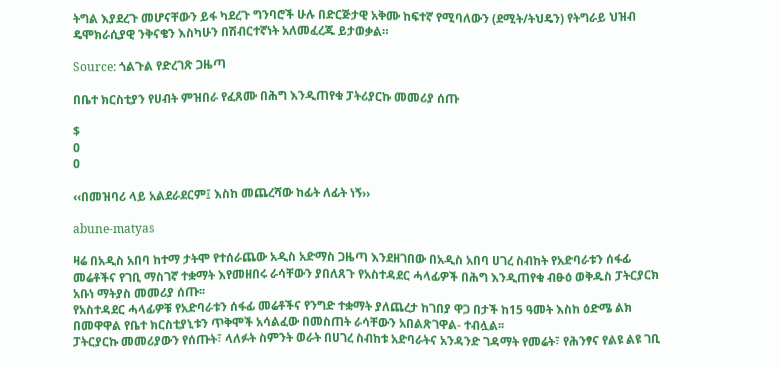ትግል እያደረጉ መሆናቸውን ይፋ ካደረጉ ግንባሮች ሁሉ በድርጅታዊ አቅሙ ከፍተኛ የሚባለውን (ደሚት/ትህዴን) የትግራይ ህዝብ ዴሞክራሲያዊ ንቅናቄን እስካሁን በሽብርተኛነት አለመፈረጁ ይታወቃል።

Source: ጎልጉል የድረገጽ ጋዜጣ

በቤተ ክርስቲያን የሀብት ምዝበራ የፈጸሙ በሕግ እንዲጠየቁ ፓትሪያርኩ መመሪያ ሰጡ

$
0
0

‹‹በመዝባሪ ላይ አልደራደርም፤ እስከ መጨረሻው ከፊት ለፊት ነኝ››

abune-matyas

ዛሬ በአዲስ አበባ ከተማ ታትሞ የተሰራጨው አዲስ አድማስ ጋዜጣ እንደዘገበው በአዲስ አበባ ሀገረ ስብከት የአድባራቱን ሰፋፊ መሬቶችና የገቢ ማስገኛ ተቋማት እየመዘበሩ ራሳቸውን ያበለጸጉ የአስተዳደር ሓላፊዎች በሕግ እንዲጠየቁ ብፁዕ ወቅዱስ ፓትርያርክ አቡነ ማትያስ መመሪያ ሰጡ፡፡
የአስተዳደር ሓላፊዎቹ የአድባራቱን ሰፋፊ መሬቶችና የንግድ ተቋማት ያለጨረታ ከገበያ ዋጋ በታች ከ15 ዓመት እስከ ዕድሜ ልክ በመዋዋል የቤተ ክርስቲያኒቱን ጥቅሞች አሳልፈው በመስጠት ራሳቸውን አበልጽገዋል- ተብሏል፡፡
ፓትርያርኩ መመሪያውን የሰጡት፣ ላለፉት ስምንት ወራት በሀገረ ስብከቱ አድባራትና አንዳንድ ገዳማት የመሬት፣ የሕንፃና የልዩ ልዩ ገቢ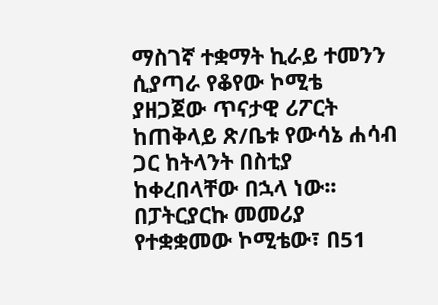ማስገኛ ተቋማት ኪራይ ተመንን ሲያጣራ የቆየው ኮሚቴ ያዘጋጀው ጥናታዊ ሪፖርት ከጠቅላይ ጽ/ቤቱ የውሳኔ ሐሳብ ጋር ከትላንት በስቲያ ከቀረበላቸው በኋላ ነው፡፡
በፓትርያርኩ መመሪያ የተቋቋመው ኮሚቴው፣ በ51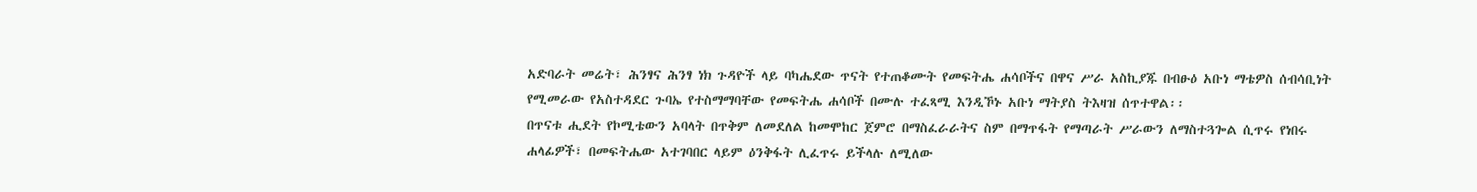አድባራት መሬት፣ ሕንፃና ሕንፃ ነክ ጉዳዮች ላይ ባካሔደው ጥናት የተጠቆሙት የመፍትሔ ሐሳቦችና በዋና ሥራ አስኪያጁ በብፁዕ አቡነ ማቴዎስ ሰብሳቢነት የሚመራው የአስተዳደር ጉባኤ የተስማማባቸው የመፍትሔ ሐሳቦች በሙሉ ተፈጻሚ እንዲኾኑ አቡነ ማትያስ ትእዛዝ ሰጥተዋል፡፡
በጥናቱ ሒደት የኮሚቴውን አባላት በጥቅም ለመደለል ከመሞከር ጀምሮ በማስፈራራትና ስም በማጥፋት የማጣራት ሥራውን ለማስተጓጐል ሲጥሩ የነበሩ ሐላፊዎች፣ በመፍትሔው አተገባበር ላይም ዕንቅፋት ሊፈጥሩ ይችላሉ ለሚለው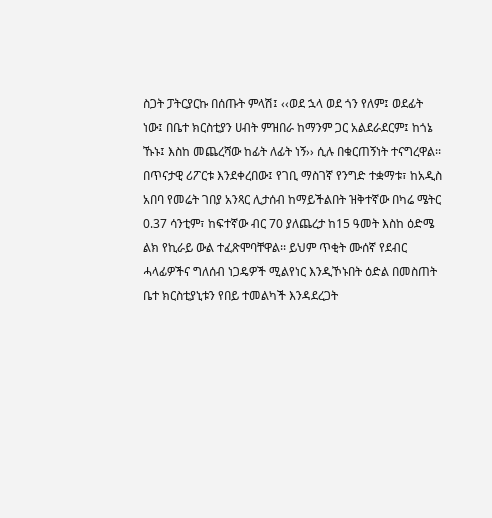ስጋት ፓትርያርኩ በሰጡት ምላሽ፤ ‹‹ወደ ኋላ ወደ ጎን የለም፤ ወደፊት ነው፤ በቤተ ክርስቲያን ሀብት ምዝበራ ከማንም ጋር አልደራደርም፤ ከጎኔ ኹኑ፤ እስከ መጨረሻው ከፊት ለፊት ነኝ›› ሲሉ በቁርጠኝነት ተናግረዋል፡፡
በጥናታዊ ሪፖርቱ እንደቀረበው፤ የገቢ ማስገኛ የንግድ ተቋማቱ፣ ከአዲስ አበባ የመሬት ገበያ አንጻር ሊታሰብ ከማይችልበት ዝቅተኛው በካሬ ሜትር 0.37 ሳንቲም፣ ከፍተኛው ብር 70 ያለጨረታ ከ15 ዓመት እስከ ዕድሜ ልክ የኪራይ ውል ተፈጽሞባቸዋል፡፡ ይህም ጥቂት ሙሰኛ የደብር ሓላፊዎችና ግለሰብ ነጋዴዎች ሚልየነር እንዲኾኑበት ዕድል በመስጠት ቤተ ክርስቲያኒቱን የበይ ተመልካች እንዳደረጋት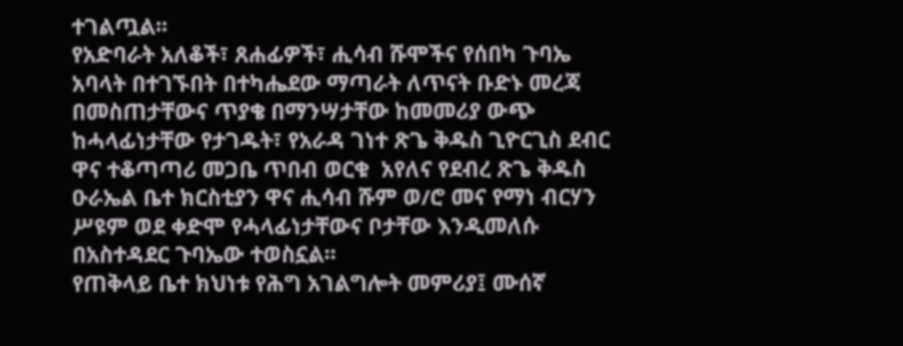ተገልጧል፡፡
የአድባራት አለቆች፣ ጸሐፊዎች፣ ሒሳብ ሹሞችና የሰበካ ጉባኤ አባላት በተገኙበት በተካሔደው ማጣራት ለጥናት ቡድኑ መረጃ በመስጠታቸውና ጥያቄ በማንሣታቸው ከመመሪያ ውጭ ከሓላፊነታቸው የታገዱት፣ የአራዳ ገነተ ጽጌ ቅዱስ ጊዮርጊስ ደብር ዋና ተቆጣጣሪ መጋቤ ጥበብ ወርቁ  አየለና የደብረ ጽጌ ቅዱስ ዑራኤል ቤተ ክርስቲያን ዋና ሒሳብ ሹም ወ/ሮ መና የማነ ብርሃን ሥዩም ወደ ቀድሞ የሓላፊነታቸውና ቦታቸው እንዲመለሱ በአስተዳደር ጉባኤው ተወስኗል፡፡
የጠቅላይ ቤተ ክህነቱ የሕግ አገልግሎት መምሪያ፤ ሙሰኛ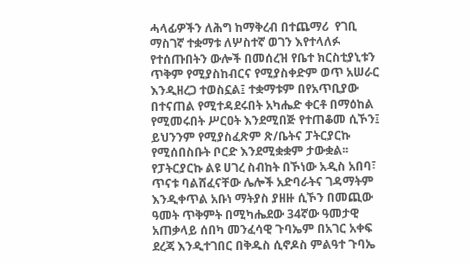ሓላፊዎችን ለሕግ ከማቅረብ በተጨማሪ  የገቢ ማስገኛ ተቋማቱ ለሦስተኛ ወገን እየተላለፉ የተሰጡበትን ውሎች በመሰረዝ የቤተ ክርስቲያኒቱን ጥቅም የሚያስከብርና የሚያስቀድም ወጥ አሠራር እንዲዘረጋ ተወስኗል፤ ተቋማቱም በየአጥቢያው በተናጠል የሚተዳደሩበት አካሔድ ቀርቶ በማዕከል የሚመሩበት ሥርዐት እንደሚበጅ የተጠቆመ ሲኾን፤  ይህንንም የሚያስፈጽም ጽ/ቤትና ፓትርያርኩ የሚሰበስቡት ቦርድ እንደሚቋቋም ታውቋል፡፡
የፓትርያርኩ ልዩ ሀገረ ስብከት በኾነው አዲስ አበባ፣ ጥናቱ ባልሸፈናቸው ሌሎች አድባራትና ገዳማትም እንዲቀጥል አቡነ ማትያስ ያዘዙ ሲኾን በመጪው ዓመት ጥቅምት በሚካሔደው 34ኛው ዓመታዊ አጠቃላይ ሰበካ መንፈሳዊ ጉባኤም በአገር አቀፍ ደረጃ እንዲተገበር በቅዱስ ሲኖዶስ ምልዓተ ጉባኤ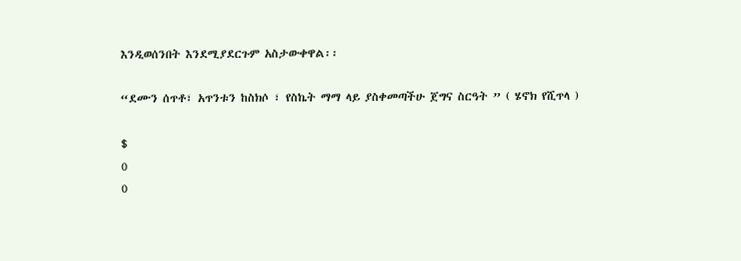እንዲወሰንበት እንደሚያደርጉም አስታውቀዋል፡፡

“ደሙን ሰጥቶ፣ አጥንቱን ከስክሶ ፣ የስኬት ማማ ላይ ያስቀመጣችሁ ጀግና ስርዓት ” ( ሄኖክ የሺጥላ )

$
0
0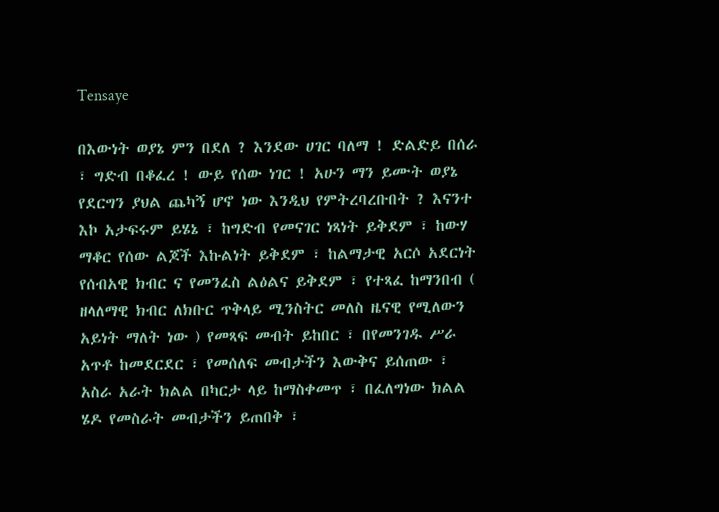Tensaye

በእውነት ወያኔ ምን በደለ ? እንደው ሀገር ባለማ ! ድልድይ በሰራ ፣ ግድብ በቆፈረ ! ውይ የሰው ነገር ! አሁን ማን ይሙት ወያኔ የደርግን ያህል ጨካኝ ሆኖ ነው እንዲህ የምትረባረቡበት ? እናንተ እኮ አታፍሩም ይሄኔ ፣ ከግድብ የመናገር ነጻነት ይቅደም ፣ ከውሃ ማቆር የሰው ልጆች እኩልነት ይቅደም ፣ ከልማታዊ አርሶ አደርነት የሰብአዊ ክብር ና የመንፈስ ልዕልና ይቅደም ፣ የተጻፈ ከማንበብ ( ዘላለማዊ ክብር ለክቡር ጥቅላይ ሚንስትር መለስ ዜናዊ የሚለውን አይነት ማለት ነው ) የመጻፍ መብት ይከበር ፣ በየመንገዱ ሥራ አጥቶ ከመደርደር ፣ የመሰለፍ መብታችን እውቅና ይሰጠው ፣ አስራ አራት ክልል በካርታ ላይ ከማስቀመጥ ፣ በፈለግነው ክልል ሄዶ የመስራት መብታችን ይጠበቅ ፣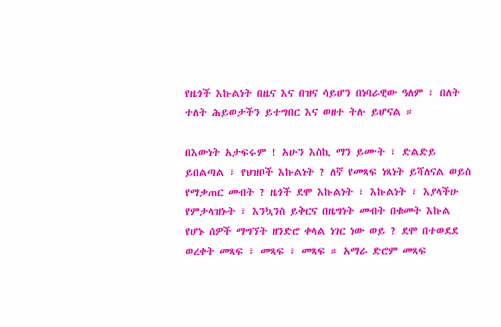የዜጎች እኩልነት በዜና እና በዝና ሳይሆን በነባራዊው ዓለም ፣ በለት ተለት ሕይወታችን ይተግበር እና ወዘተ ትሉ ይሆናል ።

በእውነት አታፍሩም ! አሁን እስኪ ማን ይሙት ፣ ድልድይ ይበልጣል ፣ የህዝቦች እኩልነት ? ለኛ የመጻፍ ነጻነት ይሻለናል ወይስ የማቃጠር መብት ? ዜጎች ደሞ እኩልነት ፣ እኩልነት ፣ እያላችሁ የምታላዝኑት ፣ እንኳንስ ይቅርና በዜግነት መብት በቁመት እኩል የሆኑ ሰዎች ማግኘት ዘንድሮ ቀላል ነገር ነው ወይ ? ደሞ በተወደደ ወረቀት መጻፍ ፣ መጻፍ ፣ መጻፍ ። አማራ ድሮም መጻፍ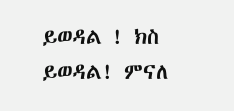ይወዳል ! ክስ ይወዳል! ምናለ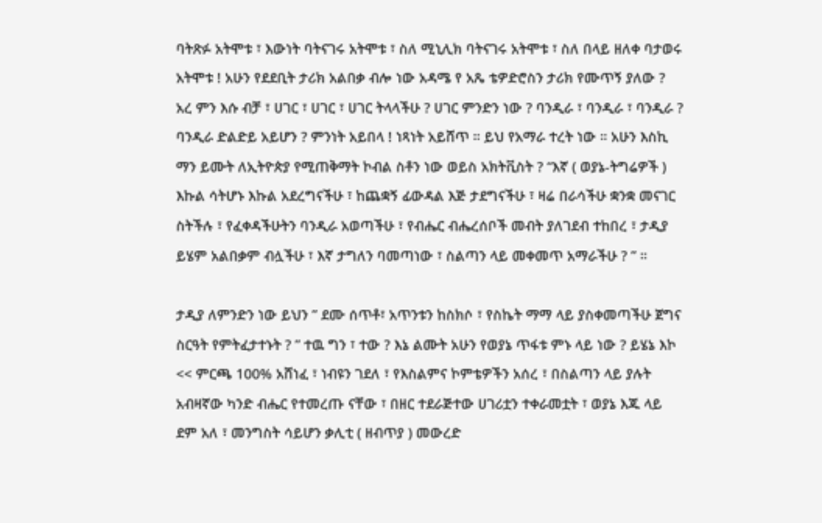ባትጽፉ አትሞቱ ፣ እውነት ባትናገሩ አትሞቱ ፣ ስለ ሚኒሊክ ባትናገሩ አትሞቱ ፣ ስለ በላይ ዘለቀ ባታወሩ አትሞቱ ! አሁን የደደቢት ታሪክ አልበቃ ብሎ ነው አዳሜ የ አጼ ቴዎድሮስን ታሪክ የሙጥኝ ያለው ? አረ ምን እሱ ብቻ ፣ ሀገር ፣ ሀገር ፣ ሀገር ትላላችሁ ? ሀገር ምንድን ነው ? ባንዲራ ፣ ባንዲራ ፣ ባንዲራ ? ባንዲራ ድልድይ አይሆን ? ምንነት አይበላ ! ነጻነት አይሸጥ ። ይህ የአማራ ተረት ነው ። አሁን እስኪ ማን ይሙት ለኢትዮጵያ የሚጠቅማት ኮብል ስቶን ነው ወይስ አክትቪስት ? “እኛ ( ወያኔ-ትግሬዎች ) እኩል ሳትሆኑ እኩል አደረግናችሁ ፣ ከጨቋኝ ፊውዳል እጅ ታደግናችሁ ፣ ዛሬ በራሳችሁ ቋንቋ መናገር ስትችሉ ፣ የፈቀዳችሁትን ባንዲራ አወጣችሁ ፣ የብሔር ብሔረሰቦች መብት ያለገደብ ተከበረ ፣ ታዲያ ይሄም አልበቃም ብሏችሁ ፣ እኛ ታግለን ባመጣነው ፣ ስልጣን ላይ መቀመጥ አማራችሁ ? ” ።

ታዲያ ለምንድን ነው ይህን ” ደሙ ሰጥቶ፣ አጥንቱን ከስክሶ ፣ የስኬት ማማ ላይ ያስቀመጣችሁ ጀግና ስርዓት የምትፈታተኑት ? ” ተዉ ግን ፣ ተው ? እኔ ልሙት አሁን የወያኔ ጥፋቱ ምኑ ላይ ነው ? ይሄኔ እኮ << ምርጫ 100% አሸነፈ ፣ ነብዩን ገደለ ፣ የእስልምና ኮምቴዎችን አሰረ ፣ በስልጣን ላይ ያሉት አብዛኛው ካንድ ብሔር የተመረጡ ናቸው ፣ በዘር ተደራጅተው ሀገሪቷን ተቀራመቷት ፣ ወያኔ እጁ ላይ ደም አለ ፣ መንግስት ሳይሆን ቃሊቲ ( ዘብጥያ ) መውረድ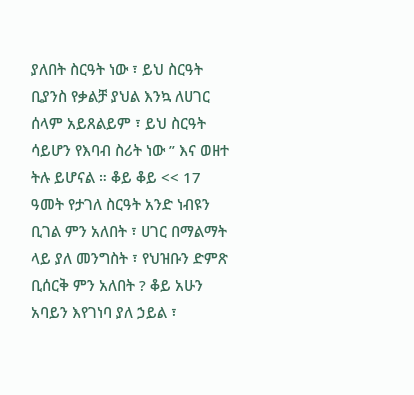ያለበት ስርዓት ነው ፣ ይህ ስርዓት ቢያንስ የቃልቻ ያህል እንኳ ለሀገር ሰላም አይጸልይም ፣ ይህ ስርዓት ሳይሆን የእባብ ስሪት ነው ” እና ወዘተ ትሉ ይሆናል ። ቆይ ቆይ << 17 ዓመት የታገለ ስርዓት አንድ ነብዩን ቢገል ምን አለበት ፣ ሀገር በማልማት ላይ ያለ መንግስት ፣ የህዝቡን ድምጽ ቢሰርቅ ምን አለበት ? ቆይ አሁን አባይን እየገነባ ያለ ኃይል ፣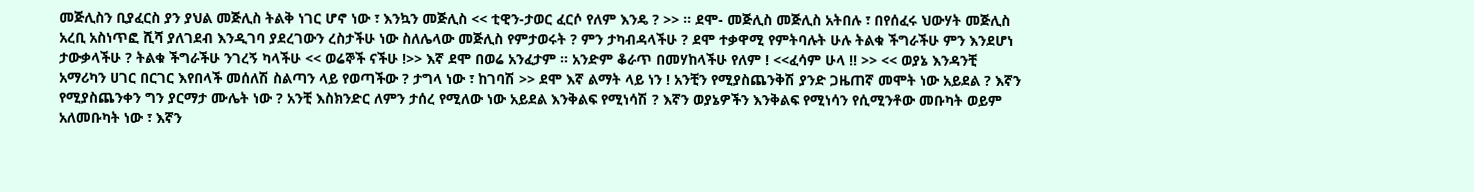መጅሊስን ቢያፈርስ ያን ያህል መጅሊስ ትልቅ ነገር ሆኖ ነው ፣ እንኳን መጅሊስ << ቲዊን-ታወር ፈርሶ የለም እንዴ ? >> ። ደሞ- መጅሊስ መጅሊስ አትበሉ ፣ በየሰፈሩ ህውሃት መጅሊስ አረቢ አስነጥፎ ሺሻ ያለገደብ እንዲገባ ያደረገውን ረስታችሁ ነው ስለሌላው መጅሊስ የምታወሩት ? ምን ታካብዳላችሁ ? ደሞ ተቃዋሚ የምትባሉት ሁሉ ትልቁ ችግራችሁ ምን እንደሆነ ታውቃላችሁ ? ትልቁ ችግራችሁ ንገረኝ ካላችሁ << ወሬኞች ናችሁ !>> እኛ ደሞ በወሬ አንፈታም ። አንድም ቆራጥ በመሃከላችሁ የለም ! <<ፈሳም ሁላ !! >> << ወያኔ እንዳንቺ አማሪካን ሀገር በርገር እየበላች መሰለሽ ስልጣን ላይ የወጣችው ? ታግላ ነው ፣ ከገባሽ >> ደሞ እኛ ልማት ላይ ነን ! አንቺን የሚያስጨንቅሽ ያንድ ጋዜጠኛ መሞት ነው አይደል ? እኛን የሚያስጨንቀን ግን ያርማታ ሙሌት ነው ? አንቺ እስክንድር ለምን ታሰረ የሚለው ነው አይደል እንቅልፍ የሚነሳሽ ? እኛን ወያኔዎችን እንቅልፍ የሚነሳን የሲሚንቶው መቡካት ወይም አለመቡካት ነው ፣ እኛን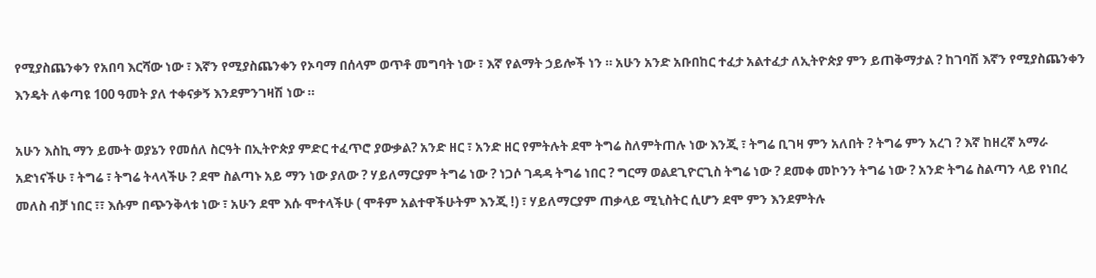የሚያስጨንቀን የአበባ እርሻው ነው ፣ እኛን የሚያስጨንቀን የኦባማ በሰላም ወጥቶ መግባት ነው ፣ እኛ የልማት ኃይሎች ነን ። አሁን አንድ አቡበከር ተፈታ አልተፈታ ለኢትዮጵያ ምን ይጠቅማታል ? ከገባሽ እኛን የሚያስጨንቀን እንዴት ለቀጣዩ 100 ዓመት ያለ ተቀናቃኝ እንደምንገዛሽ ነው ።

አሁን እስኪ ማን ይሙት ወያኔን የመሰለ ስርዓት በኢትዮጵያ ምድር ተፈጥሮ ያውቃል? አንድ ዘር ፣ አንድ ዘር የምትሉት ደሞ ትግሬ ስለምትጠሉ ነው እንጂ ፣ ትግሬ ቢገዛ ምን አለበት ? ትግሬ ምን አረገ ? እኛ ከዘረኛ አማራ አድነናችሁ ፣ ትግሬ ፣ ትግሬ ትላላችሁ ? ደሞ ስልጣኑ አይ ማን ነው ያለው ? ሃይለማርያም ትግሬ ነው ? ነጋሶ ገዳዳ ትግሬ ነበር ? ግርማ ወልደጊዮርጊስ ትግሬ ነው ? ደመቀ መኮንን ትግሬ ነው ? አንድ ትግሬ ስልጣን ላይ የነበረ መለስ ብቻ ነበር ፣፣ እሱም በጭንቅላቱ ነው ፣ አሁን ደሞ እሱ ሞተላችሁ ( ሞቶም አልተዋችሁትም እንጂ !) ፣ ሃይለማርያም ጠቃላይ ሚኒስትር ሲሆን ደሞ ምን እንደምትሉ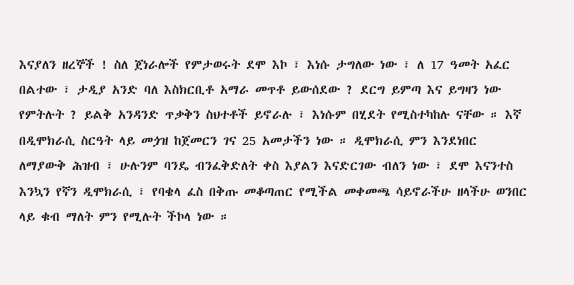እናያለን ዘረኞች ! ስለ ጀነራሎች የምታወሩት ደሞ እኮ ፣ እነሱ ታግለው ነው ፣ ለ 17 ዓመት አፈር በልተው ፣ ታዲያ አንድ ባለ እስክርቢቶ አማራ መጥቶ ይውሰደው ? ደርግ ይምጣ እና ይግዛን ነው የምትሉት ? ይልቅ አንዳንድ ጥቃቅን ስህተቶች ይኖራሉ ፣ እነሱም በሂደት የሚስተካከሉ ናቸው ። እኛ በዲሞክራሲ ስርዓት ላይ መጏዝ ከጀመርን ገና 25 አመታችን ነው ። ዲሞክራሲ ምን እንደነበር ለማያውቅ ሕዝብ ፣ ሁሉንም ባንዴ ብንፈቅድለት ቀስ እያልን እናድርገው ብለን ነው ፣ ደሞ እናንተስ እንኳን የኛን ዲሞክራሲ ፣ የባቄላ ፈስ በቅጡ መቆጣጠር የሚችል መቀመጫ ሳይኖራችሁ ዘላችሁ ወንበር ላይ ቁብ ማለት ምን የሚሉት ችኮላ ነው ።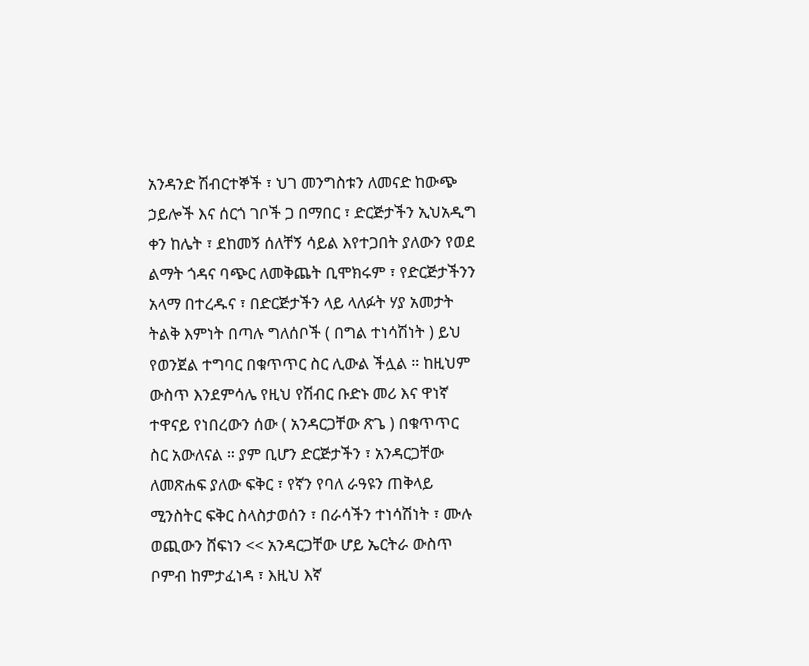አንዳንድ ሽብርተኞች ፣ ህገ መንግስቱን ለመናድ ከውጭ ኃይሎች እና ሰርጎ ገቦች ጋ በማበር ፣ ድርጅታችን ኢህአዲግ ቀን ከሌት ፣ ደከመኝ ሰለቸኝ ሳይል እየተጋበት ያለውን የወደ ልማት ጎዳና ባጭር ለመቅጨት ቢሞክሩም ፣ የድርጅታችንን አላማ በተረዱና ፣ በድርጅታችን ላይ ላለፉት ሃያ አመታት ትልቅ እምነት በጣሉ ግለሰቦች ( በግል ተነሳሽነት ) ይህ የወንጀል ተግባር በቁጥጥር ስር ሊውል ችሏል ። ከዚህም ውስጥ እንደምሳሌ የዚህ የሽብር ቡድኑ መሪ እና ዋነኛ ተዋናይ የነበረውን ሰው ( አንዳርጋቸው ጽጌ ) በቁጥጥር ስር አውለናል ። ያም ቢሆን ድርጅታችን ፣ አንዳርጋቸው ለመጽሐፍ ያለው ፍቅር ፣ የኛን የባለ ራዓዩን ጠቅላይ ሚንስትር ፍቅር ስላስታወሰን ፣ በራሳችን ተነሳሽነት ፣ ሙሉ ወጪውን ሸፍነን << አንዳርጋቸው ሆይ ኤርትራ ውስጥ ቦምብ ከምታፈነዳ ፣ እዚህ እኛ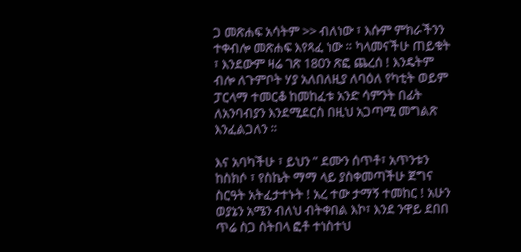ጋ መጽሐፍ አሳትም >> ብለነው ፣ እሱም ምክራችንን ተቀብሎ መጽሐፍ እየጻፈ ነው ። ካላመናችሁ ጠይቁት ፣ እንደውም ዛሬ ገጽ 180ን ጽፎ ጨረሰ ! እንዴትም ብሎ ለጉምቦት ሃያ አለበለዚያ ለባዕለ የካቲት ወይም ፓርላማ ተመርቆ ከመከፈቱ አንድ ሳምንት በፊት ለአንባብያን እንደሚደርስ በዚህ አጋጣሚ መግልጽ እንፈልጋለን ።

እና አባካችሁ ፣ ይህን ” ደሙን ሰጥቶ፣ አጥንቱን ከስክሶ ፣ የስኬት ማማ ላይ ያስቀመጣችሁ ጀግና ስርዓት አትፈታተኑት ! አረ ተው ታማኝ ተመከር ! አሁን ወያኔን አሜን ብለህ ብትቀበል እኮ፣ እንደ ንዋይ ደበበ ጥሬ ስጋ ስትበላ ፎቶ ተነስተህ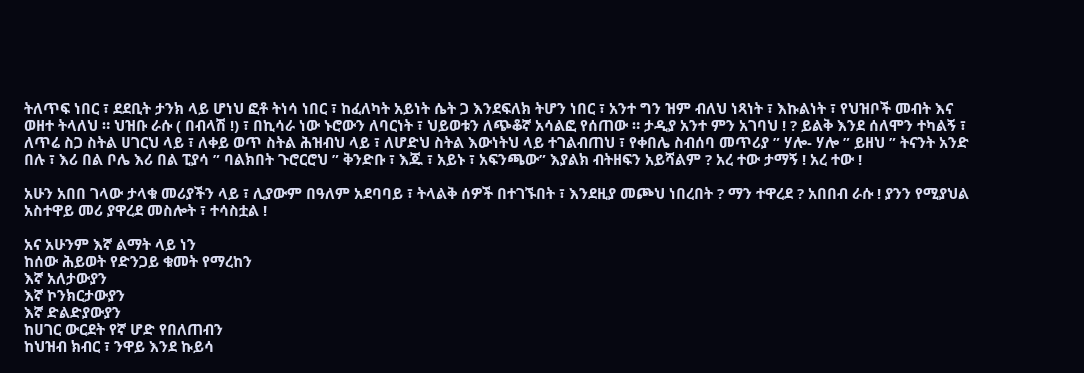ትለጥፍ ነበር ፣ ደደቢት ታንክ ላይ ሆነህ ፎቶ ትነሳ ነበር ፣ ከፈለካት አይነት ሴት ጋ እንደፍለክ ትሆን ነበር ፣ አንተ ግን ዝም ብለህ ነጻነት ፣ እኩልነት ፣ የህዝቦች መብት እና ወዘተ ትላለህ ። ህዝቡ ራሱ ( በብላሽ !) ፣ በኪሳራ ነው ኑሮውን ለባርነት ፣ ህይወቱን ለጭቆኛ አሳልፎ የሰጠው ። ታዲያ አንተ ምን አገባህ ! ? ይልቅ እንደ ሰለሞን ተካልኝ ፣ ለጥሬ ስጋ ስትል ሀገርህ ላይ ፣ ለቀይ ወጥ ስትል ሕዝብህ ላይ ፣ ለሆድህ ስትል እውነትህ ላይ ተገልብጠህ ፣ የቀበሌ ስብሰባ መጥሪያ ” ሃሎ- ሃሎ ” ይዘህ ” ትናንት አንድ በሉ ፣ እሪ በል ቦሌ እሪ በል ፒያሳ ” ባልክበት ጉሮርሮህ ” ቅንድቡ ፣ እጁ ፣ አይኑ ፣ አፍንጫው” እያልክ ብትዘፍን አይሻልም ? አረ ተው ታማኝ ! አረ ተው !

አሁን አበበ ገላው ታላቁ መሪያችን ላይ ፣ ሊያውም በዓለም አደባባይ ፣ ትላልቅ ሰዎች በተገኙበት ፣ እንደዚያ መጮህ ነበረበት ? ማን ተዋረደ ? አበበብ ራሱ ! ያንን የሚያህል አስተዋይ መሪ ያዋረደ መስሎት ፣ ተሳስቷል !

አና አሁንም እኛ ልማት ላይ ነን
ከሰው ሕይወት የድንጋይ ቁመት የማረከን
እኛ አለታውያን
እኛ ኮንክርታውያን
እኛ ድልድያውያን
ከሀገር ውርደት የኛ ሆድ የበለጠብን
ከህዝብ ክብር ፣ ንዋይ እንደ ኩይሳ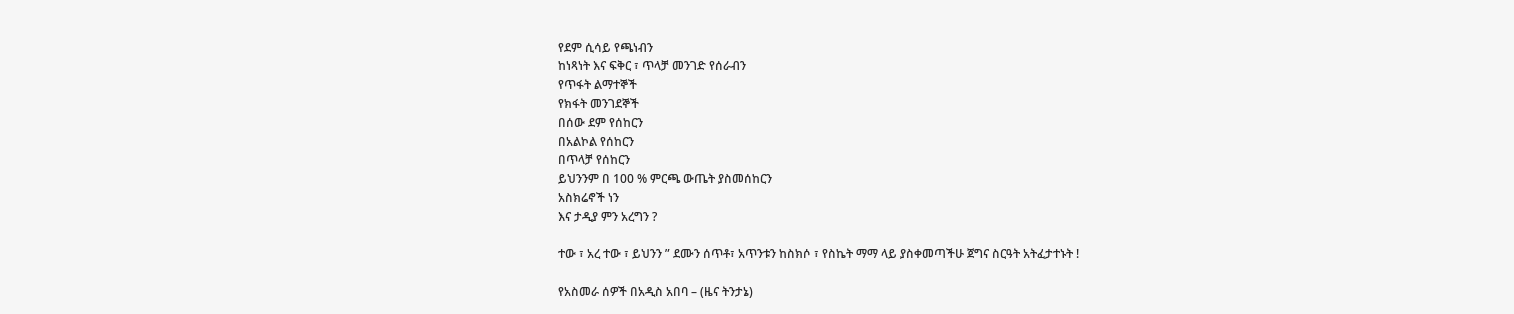የደም ሲሳይ የጫነብን
ከነጻነት እና ፍቅር ፣ ጥላቻ መንገድ የሰራብን
የጥፋት ልማተኞች
የክፋት መንገደኞች
በሰው ደም የሰከርን
በአልኮል የሰከርን
በጥላቻ የሰከርን
ይህንንም በ 100 % ምርጫ ውጤት ያስመሰከርን
አስክሬኖች ነን
እና ታዲያ ምን አረግን ?

ተው ፣ አረ ተው ፣ ይህንን ” ደሙን ሰጥቶ፣ አጥንቱን ከስክሶ ፣ የስኬት ማማ ላይ ያስቀመጣችሁ ጀግና ስርዓት አትፈታተኑት !

የአስመራ ሰዎች በአዲስ አበባ – (ዜና ትንታኔ)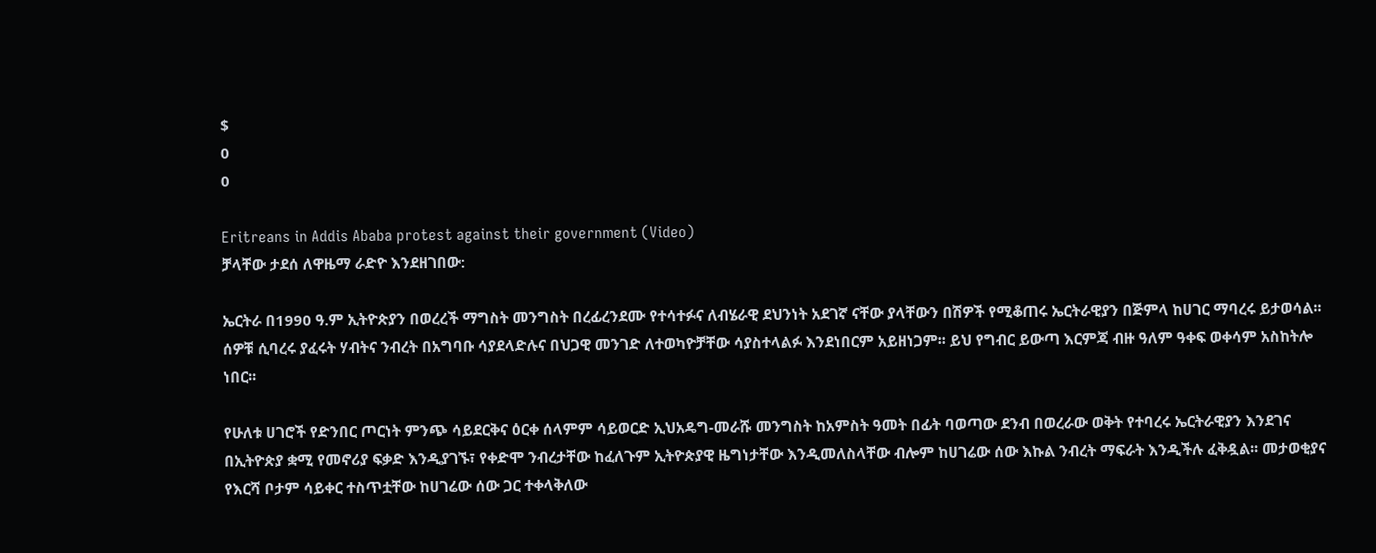$
0
0

Eritreans in Addis Ababa protest against their government (Video)
ቻላቸው ታደሰ ለዋዜማ ራድዮ እንደዘገበው:

ኤርትራ በ1990 ዓ.ም ኢትዮጵያን በወረረች ማግስት መንግስት በረፊረንደሙ የተሳተፉና ለብሄራዊ ደህንነት አደገኛ ናቸው ያላቸውን በሽዎች የሚቆጠሩ ኤርትራዊያን በጅምላ ከሀገር ማባረሩ ይታወሳል፡፡ ሰዎቹ ሲባረሩ ያፈሩት ሃብትና ንብረት በአግባቡ ሳያደላድሉና በህጋዊ መንገድ ለተወካዮቻቸው ሳያስተላልፉ እንደነበርም አይዘነጋም፡፡ ይህ የግብር ይውጣ እርምጃ ብዙ ዓለም ዓቀፍ ወቀሳም አስከትሎ ነበር፡፡

የሁለቱ ሀገሮች የድንበር ጦርነት ምንጭ ሳይደርቅና ዕርቀ ሰላምም ሳይወርድ ኢህአዴግ-መራሹ መንግስት ከአምስት ዓመት በፊት ባወጣው ደንብ በወረራው ወቅት የተባረሩ ኤርትራዊያን እንደገና በኢትዮጵያ ቋሚ የመኖሪያ ፍቃድ እንዲያገኙ፣ የቀድሞ ንብረታቸው ከፈለጉም ኢትዮጵያዊ ዜግነታቸው እንዲመለስላቸው ብሎም ከሀገሬው ሰው እኩል ንብረት ማፍራት እንዲችሉ ፈቅዷል፡፡ መታወቂያና የእርሻ ቦታም ሳይቀር ተስጥቷቸው ከሀገሬው ሰው ጋር ተቀላቅለው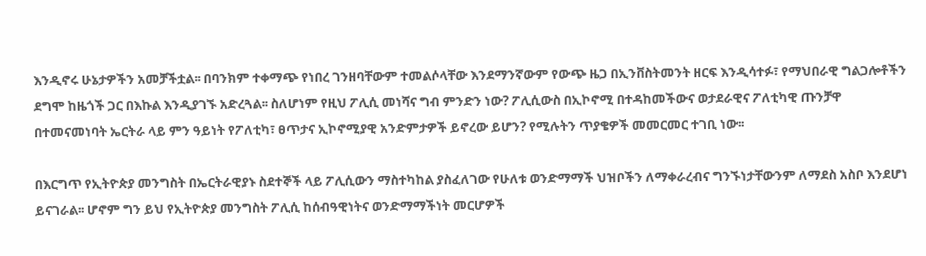እንዲኖሩ ሁኔታዎችን አመቻችቷል፡፡ በባንክም ተቀማጭ የነበረ ገንዘባቸውም ተመልሶላቸው እንደማንኛውም የውጭ ዜጋ በኢንቨስትመንት ዘርፍ እንዲሳተፉ፣ የማህበራዊ ግልጋሎቶችን ደግሞ ከዜጎች ጋር በእኩል እንዲያገኙ አድረጓል፡፡ ስለሆነም የዚህ ፖሊሲ መነሻና ግብ ምንድን ነው? ፖሊሲውስ በኢኮኖሚ በተዳከመችውና ወታደራዊና ፖለቲካዊ ጡንቻዋ በተመናመነባት ኤርትራ ላይ ምን ዓይነት የፖለቲካ፣ ፀጥታና ኢኮኖሚያዊ አንድምታዎች ይኖረው ይሆን? የሚሉትን ጥያቄዎች መመርመር ተገቢ ነው፡፡

በእርግጥ የኢትዮጵያ መንግስት በኤርትራዊያኑ ስደተኞች ላይ ፖሊሲውን ማስተካከል ያስፈለገው የሁለቱ ወንድማማች ህዝቦችን ለማቀራረብና ግንኙነታቸውንም ለማደስ አስቦ እንደሆነ ይናገራል፡፡ ሆኖም ግን ይህ የኢትዮጵያ መንግስት ፖሊሲ ከሰብዓዊነትና ወንድማማችነት መርሆዎች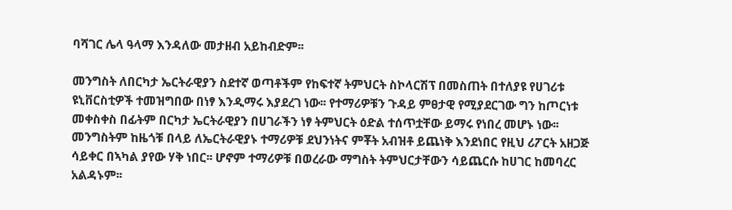ባሻገር ሌላ ዓላማ እንዳለው መታዘብ አይከብድም፡፡

መንግስት ለበርካታ ኤርትራዊያን ስደተኛ ወጣቶችም የከፍተኛ ትምህርት ስኮላርሽፕ በመስጠት በተለያዩ የሀገሪቱ ዩኒቨርስቲዎች ተመዝግበው በነፃ እንዲማሩ እያደረገ ነው፡፡ የተማሪዎቹን ጉዳይ ምፀታዊ የሚያደርገው ግን ከጦርነቱ መቀስቀስ በፊትም በርካታ ኤርትራዊያን በሀገራችን ነፃ ትምህርት ዕድል ተሰጥቷቸው ይማሩ የነበረ መሆኑ ነው፡፡ መንግስትም ከዜጎቹ በላይ ለኤርትራዊያኑ ተማሪዎቹ ደህንነትና ምቾት አብዝቶ ይጨነቅ እንደነበር የዚህ ሪፖርት አዘጋጅ ሳይቀር በኣካል ያየው ሃቅ ነበር፡፡ ሆኖም ተማሪዎቹ በወረራው ማግስት ትምህርታቸውን ሳይጨርሱ ከሀገር ከመባረር አልዳኑም፡፡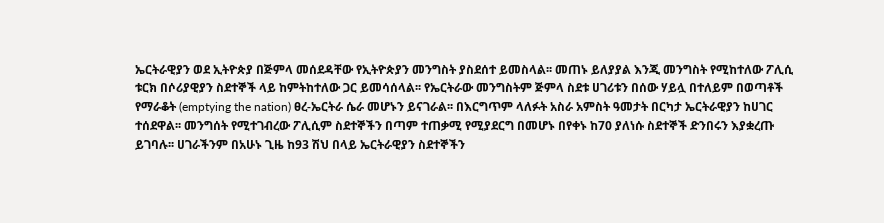ኤርትራዊያን ወደ ኢትዮጵያ በጅምላ መሰደዳቸው የኢትዮጵያን መንግስት ያስደሰተ ይመስላል፡፡ መጠኑ ይለያያል እንጂ መንግስት የሚከተለው ፖሊሲ ቱርክ በሶሪያዊያን ስደተኞች ላይ ከምትከተለው ጋር ይመሳሰላል፡፡ የኤርትራው መንግስትም ጅምላ ስደቱ ሀገሪቱን በሰው ሃይሏ በተለይም በወጣቶች የማራቆት (emptying the nation) ፀረ-ኤርትራ ሴራ መሆኑን ይናገራል፡፡ በእርግጥም ላለፉት አስራ አምስት ዓመታት በርካታ ኤርትራዊያን ከሀገር ተሰደዋል፡፡ መንግሰት የሚተገብረው ፖሊሲም ስደተኞችን በጣም ተጠቃሚ የሚያደርግ በመሆኑ በየቀኑ ከ70 ያለነሱ ስደተኞች ድንበሩን እያቋረጡ ይገባሉ፡፡ ሀገራችንም በአሁኑ ጊዜ ከ93 ሽህ በላይ ኤርትራዊያን ስደተኞችን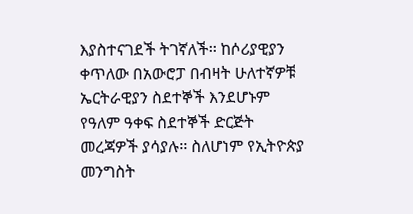እያስተናገደች ትገኛለች፡፡ ከሶሪያዊያን ቀጥለው በአውሮፓ በብዛት ሁለተኛዎቹ ኤርትራዊያን ስደተኞች እንደሆኑም የዓለም ዓቀፍ ስደተኞች ድርጅት መረጃዎች ያሳያሉ፡፡ ስለሆነም የኢትዮጵያ መንግስት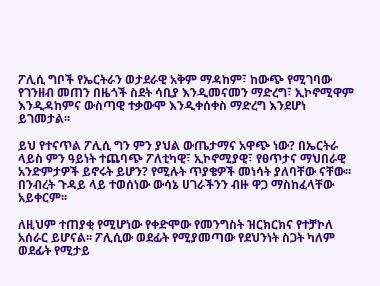ፖሊሲ ግቦች የኤርትራን ወታደራዊ አቅም ማዳከም፣ ከውጭ የሚገባው የገንዘብ መጠን በዜጎች ስደት ሳቢያ እንዲመናመን ማድረግ፣ ኢኮኖሚዋም እንዲዳከምና ውስጣዊ ተቃውሞ እንዲቀሰቀስ ማድረግ እንደሆነ ይገመታል፡፡

ይህ የተናጥል ፖሊሲ ግን ምን ያህል ውጤታማና አዋጭ ነው? በኤርትራ ላይስ ምን ዓይነት ተጨባጭ ፖለቲካዊ፣ ኢኮኖሚያዊ፣ የፀጥታና ማህበራዊ አንድምታዎች ይኖሩት ይሆን? የሚሉት ጥያቄዎች መነሳት ያለባቸው ናቸው፡፡ በንብረት ጉዳይ ላይ ተወሰነው ውሳኔ ሀገራችንን ብዙ ዋጋ ማስከፈላቸው አይቀርም፡፡

ለዚህም ተጠያቂ የሚሆነው የቀድሞው የመንግስት ዝርክርክና የተቻኮለ አሰራር ይሆናል፡፡ ፖሊሲው ወደፊት የሚያመጣው የደህንነት ስጋት ካለም ወደፊት የሚታይ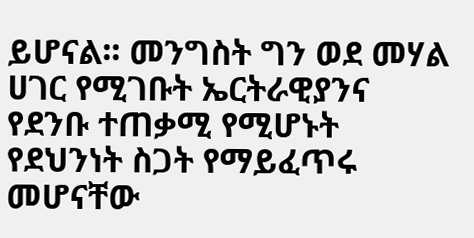ይሆናል፡፡ መንግስት ግን ወደ መሃል ሀገር የሚገቡት ኤርትራዊያንና የደንቡ ተጠቃሚ የሚሆኑት የደህንነት ስጋት የማይፈጥሩ መሆናቸው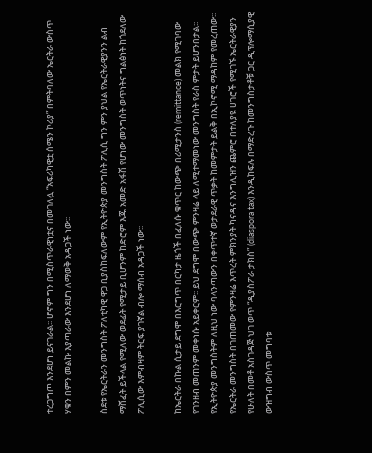ተረጋግጦ እንደሆነ ይናገራል፡፡ ሆኖም ግን በሚስጥራዊነቷና በመገለሏ “አፍሪካዊቷ ሰሜን ኮሪያ” በምትባለው ኤርትራ ውስጥ ሃቁን በምን መልኩ እያጣራው እንደሆነ ለማወቅ አዳጋች ነው፡፡

ስደቱ የኤርትራን መንግስት ፖለቲካዊ ዋጋ ቢያስከፍለውም የኢትዮጵያ መንግስት ፖሊሲ ግን ምን ያህል የኤርትራዊያንን ልብ ማሸፈት ይችላል የሚለው ወደፊት የሚታይ ቢሆንም ከድሮም እጁ አመድ አፋሽ የሆነው መንግስት ወጥነትና ግልፅነት ከጎደለው ፖሊሲው እምብዛም ትርፍ ያገኛል ብሎ ማሰብ አዳጋች ነው፡፡

ከኤርትራ በኩል ሲታይ ደግሞ በእርግጥ በርካታ ዜጎች በፈለሱ ቁጥር ከውጭ በሪሚታንስ (remittance) መልክ የሚገባው የገንዘብ መጠንም መቀነሱ አይቀርም፡፡ ይህ ደግሞ በውጭ ምንዛሬ ላይ ለሚተማመነው መንግስት የራስ ምታት ይሆንበታል፡፡ የኢትዮጵያ መንግስትም ለዚህ ነው ባላንጣውን በቀጥተኛ ወታደራዊ ጥቃት ከመምታት ይልቅ በኢኮኖሚ ማዳከም የመረጠው፡፡ የኤርትራ መንግስት በገጠመው የምንዛሬ እጥረት ምክንያት ካናዳና እንግሊዝን ጨምሮ በተለያዩ ሀገሮች የሚገኙ ኤርትራዊያን የሁለት በመቶ አስገዳጅ ህገ ወጥ “ዲያስፖራ ታክስ” (diaspora tax) እንዲከፍሉ በማድረጉ ከመንግስታቶቹ ጋር ዲፕሎማሲያዊ ውዝግብ ውስጥ መግባቱ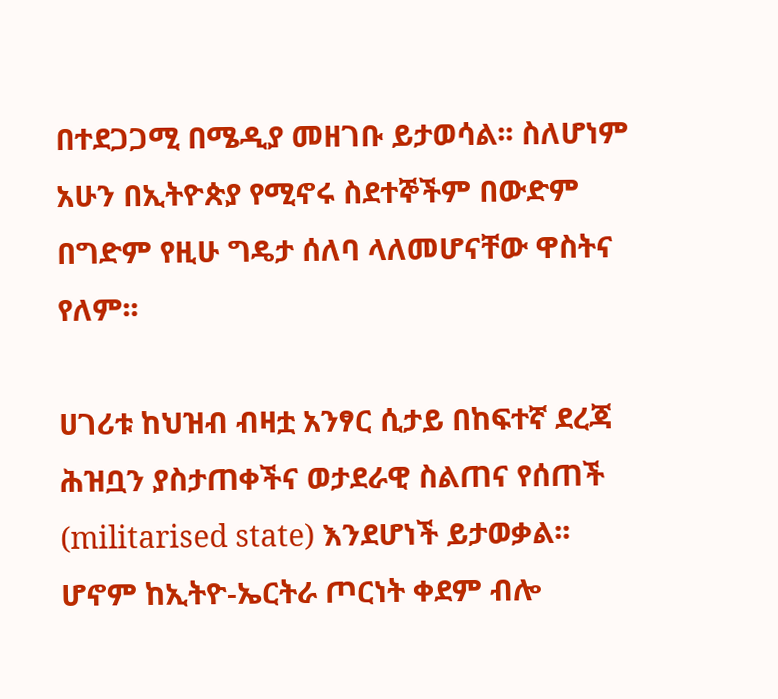በተደጋጋሚ በሜዲያ መዘገቡ ይታወሳል፡፡ ስለሆነም አሁን በኢትዮጵያ የሚኖሩ ስደተኞችም በውድም በግድም የዚሁ ግዴታ ሰለባ ላለመሆናቸው ዋስትና የለም፡፡

ሀገሪቱ ከህዝብ ብዛቷ አንፃር ሲታይ በከፍተኛ ደረጃ ሕዝቧን ያስታጠቀችና ወታደራዊ ስልጠና የሰጠች (militarised state) እንደሆነች ይታወቃል፡፡ ሆኖም ከኢትዮ-ኤርትራ ጦርነት ቀደም ብሎ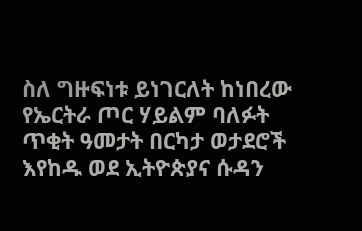ስለ ግዙፍነቱ ይነገርለት ከነበረው የኤርትራ ጦር ሃይልም ባለፉት ጥቂት ዓመታት በርካታ ወታደሮች እየከዱ ወደ ኢትዮጵያና ሱዳን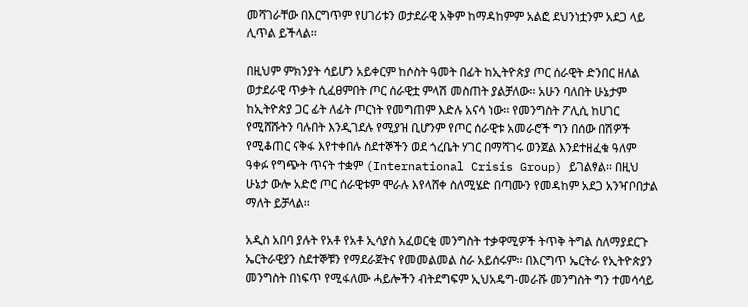መሻገራቸው በእርግጥም የሀገሪቱን ወታደራዊ አቅም ከማዳከምም አልፎ ደህንነቷንም አደጋ ላይ ሊጥል ይችላል፡፡

በዚህም ምክንያት ሳይሆን አይቀርም ከሶስት ዓመት በፊት ከኢትዮጵያ ጦር ሰራዊት ድንበር ዘለል ወታደራዊ ጥቃት ሲፈፀምበት ጦር ሰራዊቷ ምላሽ መስጠት ያልቻለው፡፡ አሁን ባለበት ሁኔታም ከኢትዮጵያ ጋር ፊት ለፊት ጦርነት የመግጠም እድሉ አናሳ ነው፡፡ የመንግስት ፖሊሲ ከሀገር የሚሸሹትን ባሉበት እንዲገደሉ የሚያዝ ቢሆንም የጦር ሰራዊቱ አመራሮች ግን በሰው በሽዎች የሚቆጠር ናቅፋ እየተቀበሉ ስደተኞችን ወደ ጎረቤት ሃገር በማሻገሩ ወንጀል እንደተዘፈቁ ዓለም ዓቀፉ የግጭት ጥናት ተቋም (International Crisis Group) ይገልፃል፡፡ በዚህ ሁኔታ ውሎ አድሮ ጦር ሰራዊቱም ሞራሉ እየላሸቀ ስለሚሄድ በጣሙን የመዳከም አደጋ አንዣቦበታል ማለት ይቻላል፡፡

አዲስ አበባ ያሉት የአቶ የአቶ ኢሳያስ አፈወርቂ መንግስት ተቃዋሚዎች ትጥቅ ትግል ስለማያደርጉ ኤርትራዊያን ስደተኞቹን የማደራጀትና የመመልመል ስራ አይሰሩም፡፡ በእርግጥ ኤርትራ የኢትዮጵያን መንግስት በነፍጥ የሚፋለሙ ሓይሎችን ብትደግፍም ኢህአዴግ-መራሹ መንግስት ግን ተመሳሳይ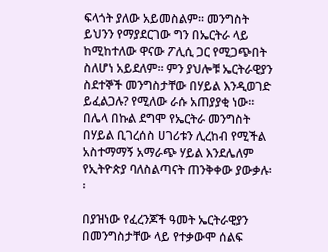ፍላጎት ያለው አይመስልም፡፡ መንግስት ይህንን የማያደርገው ግን በኤርትራ ላይ ከሚከተለው ዋናው ፖሊሲ ጋር የሚጋጭበት ስለሆነ አይደለም፡፡ ምን ያህሎቹ ኤርትራዊያን ስደተኞች መንግስታቸው በሃይል እንዲወገድ ይፈልጋሉ? የሚለው ራሱ አጠያያቂ ነው፡፡ በሌላ በኩል ደግሞ የኤርትራ መንግስት በሃይል ቢገረሰስ ሀገሪቱን ሊረከብ የሚችል አስተማማኝ አማራጭ ሃይል እንደሌለም የኢትዮጵያ ባለስልጣናት ጠንቅቀው ያውቃሉ፡፡

በያዝነው የፈረንጆች ዓመት ኤርትራዊያን በመንግስታቸው ላይ የተቃውሞ ሰልፍ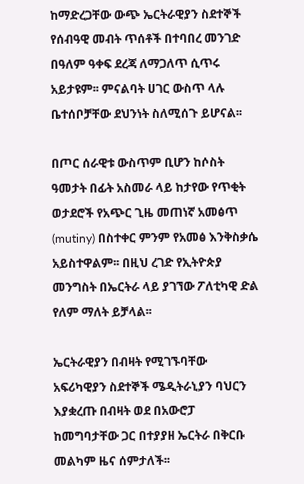ከማድረጋቸው ውጭ ኤርትራዊያን ስደተኞች የሰብዓዊ መብት ጥሰቶች በተባበረ መንገድ በዓለም ዓቀፍ ደረጃ ለማጋለጥ ሲጥሩ አይታዩም፡፡ ምናልባት ሀገር ውስጥ ላሉ ቤተሰቦቻቸው ደህንነት ስለሚሰጉ ይሆናል፡፡

በጦር ሰራዊቱ ውስጥም ቢሆን ከሶስት ዓመታት በፊት አስመራ ላይ ከታየው የጥቂት ወታደሮች የአጭር ጊዜ መጠነኛ አመፅጥ (mutiny) በስተቀር ምንም የአመፅ እንቅስቃሴ አይስተዋልም፡፡ በዚህ ረገድ የኢትዮጵያ መንግስት በኤርትራ ላይ ያገኘው ፖለቲካዊ ድል የለም ማለት ይቻላል፡፡

ኤርትራዊያን በብዛት የሚገኙባቸው አፍሪካዊያን ስደተኞች ሜዲትራኒያን ባህርን እያቋረጡ በብዛት ወደ በአውሮፓ ከመግባታቸው ጋር በተያያዘ ኤርትራ በቅርቡ መልካም ዜና ሰምታለች፡፡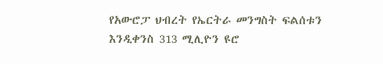የአውሮፓ ህብረት የኤርትራ መንግስት ፍልሰቱን እንዲቀንስ 313 ሚሊዮን ዩሮ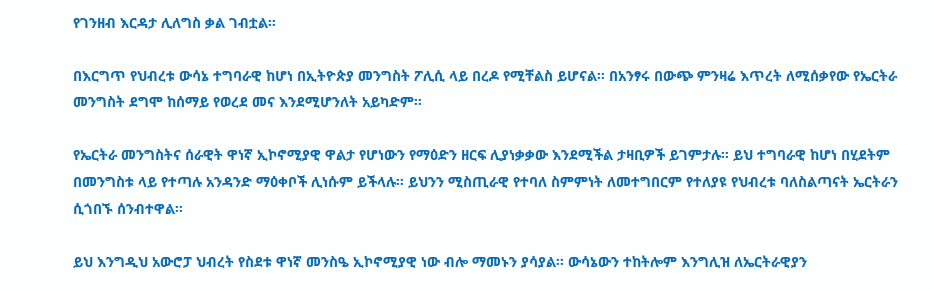የገንዘብ እርዳታ ሊለግስ ቃል ገብቷል፡፡

በእርግጥ የህብረቱ ውሳኔ ተግባራዊ ከሆነ በኢትዮጵያ መንግስት ፖሊሲ ላይ በረዶ የሚቸልስ ይሆናል፡፡ በአንፃሩ በውጭ ምንዛሬ እጥረት ለሚሰቃየው የኤርትራ መንግስት ደግሞ ከሰማይ የወረደ መና እንደሚሆንለት አይካድም፡፡

የኤርትራ መንግስትና ሰራዊት ዋነኛ ኢኮኖሚያዊ ዋልታ የሆነውን የማዕድን ዘርፍ ሊያነቃቃው እንደሚችል ታዛቢዎች ይገምታሉ፡፡ ይህ ተግባራዊ ከሆነ በሂደትም በመንግስቱ ላይ የተጣሉ አንዳንድ ማዕቀቦች ሊነሱም ይችላሉ፡፡ ይህንን ሚስጢራዊ የተባለ ስምምነት ለመተግበርም የተለያዩ የህብረቱ ባለስልጣናት ኤርትራን ሲጎበኙ ሰንብተዋል፡፡

ይህ እንግዲህ አውሮፓ ህብረት የስደቱ ዋነኛ መንስዔ ኢኮኖሚያዊ ነው ብሎ ማመኑን ያሳያል፡፡ ውሳኔውን ተከትሎም እንግሊዝ ለኤርትራዊያን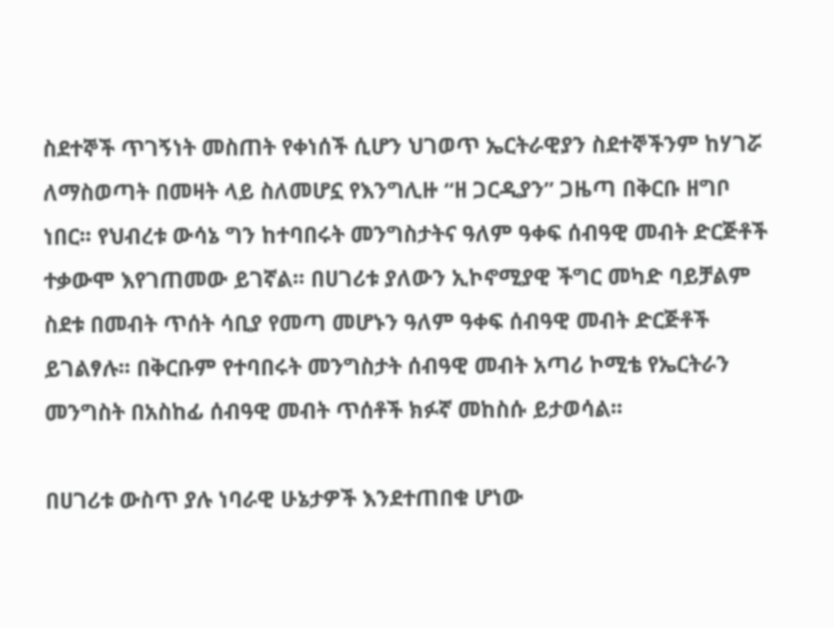ስደተኞች ጥገኝነት መስጠት የቀነሰች ሲሆን ህገወጥ ኤርትራዊያን ስደተኞችንም ከሃገሯ ለማስወጣት በመዛት ላይ ስለመሆኗ የእንግሊዙ “ዘ ጋርዲያን” ጋዜጣ በቅርቡ ዘግቦ ነበር፡፡ የህብረቱ ውሳኔ ግን ከተባበሩት መንግስታትና ዓለም ዓቀፍ ሰብዓዊ መብት ድርጅቶች ተቃውሞ እየገጠመው ይገኛል፡፡ በሀገሪቱ ያለውን ኢኮኖሚያዊ ችግር መካድ ባይቻልም ስደቱ በመብት ጥሰት ሳቢያ የመጣ መሆኑን ዓለም ዓቀፍ ሰብዓዊ መብት ድርጅቶች ይገልፃሉ፡፡ በቅርቡም የተባበሩት መንግስታት ሰብዓዊ መብት አጣሪ ኮሚቴ የኤርትራን መንግስት በአስከፊ ሰብዓዊ መብት ጥሰቶች ክፉኛ መከስሱ ይታወሳል፡፡

በሀገሪቱ ውስጥ ያሉ ነባራዊ ሁኔታዎች እንደተጠበቁ ሆነው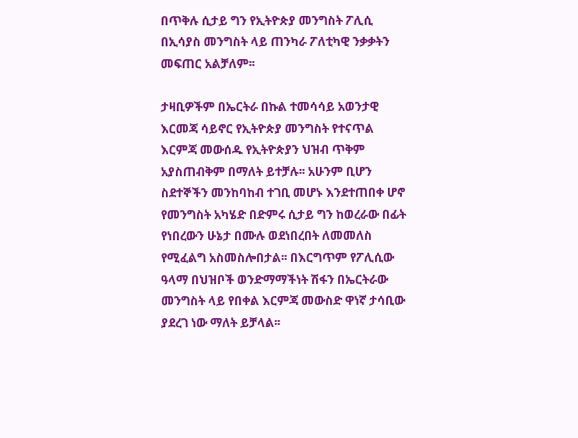በጥቅሉ ሲታይ ግን የኢትዮጵያ መንግስት ፖሊሲ በኢሳያስ መንግስት ላይ ጠንካራ ፖለቲካዊ ንቃቃትን መፍጠር አልቻለም፡፡

ታዛቢዎችም በኤርትራ በኩል ተመሳሳይ አወንታዊ እርመጃ ሳይኖር የኢትዮጵያ መንግስት የተናጥል እርምጃ መውሰዱ የኢትዮጵያን ህዝብ ጥቅም አያስጠብቅም በማለት ይተቻሉ፡፡ አሁንም ቢሆን ስደተኞችን መንከባከብ ተገቢ መሆኑ እንደተጠበቀ ሆኖ የመንግስት አካሄድ በድምሩ ሲታይ ግን ከወረራው በፊት የነበረውን ሁኔታ በሙሉ ወደነበረበት ለመመለስ የሚፈልግ አስመስሎበታል፡፡ በእርግጥም የፖሊሲው ዓላማ በህዝቦች ወንድማማችነት ሽፋን በኤርትራው መንግስት ላይ የበቀል እርምጃ መውስድ ዋነኛ ታሳቢው ያደረገ ነው ማለት ይቻላል፡፡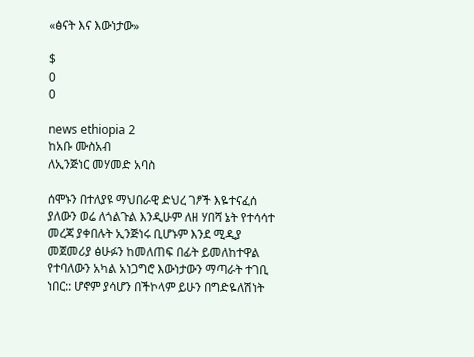«ፅናት እና እውነታው»

$
0
0

news ethiopia 2
ከአቡ ሙስአብ
ለኢንጅነር መሃመድ አባስ

ሰሞኑን በተለያዩ ማህበራዊ ድህረ ገፆች እዬተናፈሰ ያለውን ወሬ ለጎልጉል እንዲሁም ለዘ ሃበሻ ኔት የተሳሳተ መረጃ ያቀበሉት ኢንጅነሩ ቢሆኑም እንደ ሚዲያ መጀመሪያ ፅሁፉን ከመለጠፍ በፊት ይመለከተዋል የተባለውን አካል አነጋግሮ እውነታውን ማጣራት ተገቢ ነበር:: ሆኖም ያሳሆን በችኮላም ይሁን በግድዬለሽነት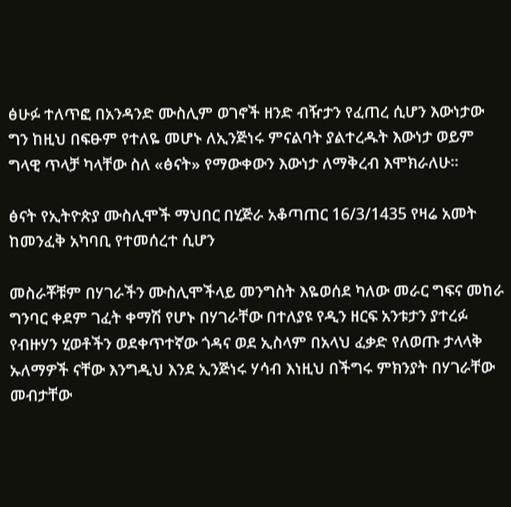ፅሁፉ ተለጥፎ በአንዳንድ ሙስሊም ወገኖች ዘንድ ብዥታን የፈጠረ ሲሆን እውነታው ግን ከዚህ በፍፁም የተለዬ መሆኑ ለኢንጅነሩ ምናልባት ያልተረዱት እውነታ ወይም ግላዊ ጥላቻ ካላቸው ስለ «ፅናት» የማውቀውን እውነታ ለማቅረብ እሞክራለሁ።

ፅናት የኢትዮጵያ ሙስሊሞች ማህበር በሂጅራ አቆጣጠር 16/3/1435 የዛሬ አመት ከመንፈቅ አካባቢ የተመሰረተ ሲሆን

መስራቾቹም በሃገራችን ሙስሊሞችላይ መንግስት እዬወሰደ ካለው መራር ግፍና መከራ ግንባር ቀደም ገፈት ቀማሽ የሆኑ በሃገራቸው በተለያዩ የዲን ዘርፍ አንቱታን ያተረፉ የብዙሃን ሂወቶችን ወደቀጥተኛው ጎዳና ወደ ኢስላም በአላህ ፈቃድ የለወጡ ታላላቅ ኡለማዎች ናቸው እንግዲህ እንደ ኢንጅነሩ ሃሳብ እነዚህ በችግሩ ምክንያት በሃገራቸው መብታቸው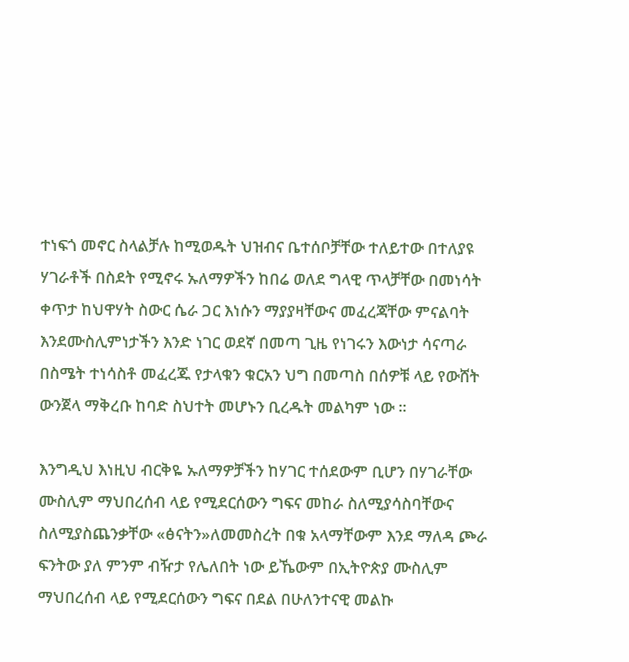ተነፍጎ መኖር ስላልቻሉ ከሚወዱት ህዝብና ቤተሰቦቻቸው ተለይተው በተለያዩ ሃገራቶች በስደት የሚኖሩ ኡለማዎችን ከበሬ ወለደ ግላዊ ጥላቻቸው በመነሳት ቀጥታ ከህዋሃት ስውር ሴራ ጋር እነሱን ማያያዛቸውና መፈረጃቸው ምናልባት እንደሙስሊምነታችን እንድ ነገር ወደኛ በመጣ ጊዜ የነገሩን እውነታ ሳናጣራ በስሜት ተነሳስቶ መፈረጁ የታላቁን ቁርአን ህግ በመጣስ በሰዎቹ ላይ የውሸት ውንጀላ ማቅረቡ ከባድ ስህተት መሆኑን ቢረዱት መልካም ነው ።

እንግዲህ እነዚህ ብርቅዬ ኡለማዎቻችን ከሃገር ተሰደውም ቢሆን በሃገራቸው ሙስሊም ማህበረሰብ ላይ የሚደርሰውን ግፍና መከራ ስለሚያሳስባቸውና ስለሚያስጨንቃቸው «ፅናትን»ለመመስረት በቁ አላማቸውም እንደ ማለዳ ጮራ ፍንትው ያለ ምንም ብዥታ የሌለበት ነው ይኼውም በኢትዮጵያ ሙስሊም ማህበረሰብ ላይ የሚደርሰውን ግፍና በደል በሁለንተናዊ መልኩ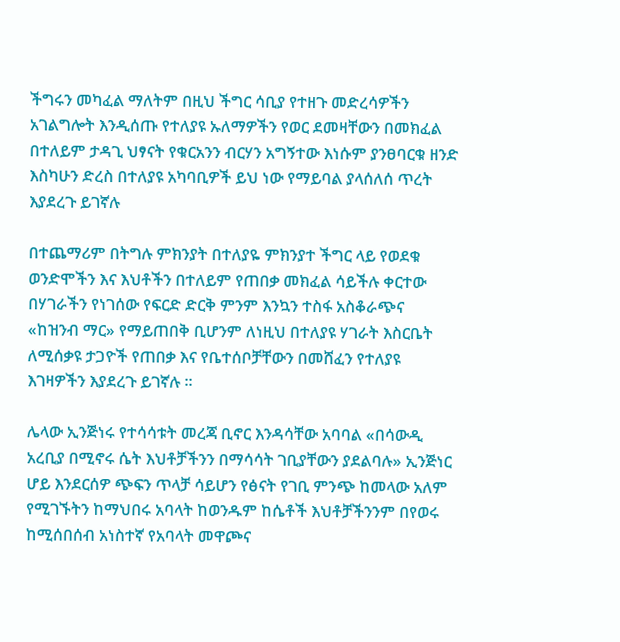ችግሩን መካፈል ማለትም በዚህ ችግር ሳቢያ የተዘጉ መድረሳዎችን አገልግሎት እንዲሰጡ የተለያዩ ኡለማዎችን የወር ደመዛቸውን በመክፈል በተለይም ታዳጊ ህፃናት የቁርአንን ብርሃን አግኝተው እነሱም ያንፀባርቁ ዘንድ እስካሁን ድረስ በተለያዩ አካባቢዎች ይህ ነው የማይባል ያላሰለሰ ጥረት እያደረጉ ይገኛሉ

በተጨማሪም በትግሉ ምክንያት በተለያዬ ምክንያተ ችግር ላይ የወደቁ ወንድሞችን እና እህቶችን በተለይም የጠበቃ መክፈል ሳይችሉ ቀርተው በሃገራችን የነገሰው የፍርድ ድርቅ ምንም እንኳን ተስፋ አስቆራጭና «ከዝንብ ማር» የማይጠበቅ ቢሆንም ለነዚህ በተለያዩ ሃገራት እስርቤት ለሚሰቃዩ ታጋዮች የጠበቃ እና የቤተሰቦቻቸውን በመሸፈን የተለያዩ እገዛዎችን እያደረጉ ይገኛሉ ።

ሌላው ኢንጅነሩ የተሳሳቱት መረጃ ቢኖር እንዳሳቸው አባባል «በሳውዲ አረቢያ በሚኖሩ ሴት እህቶቻችንን በማሳሳት ገቢያቸውን ያደልባሉ» ኢንጅነር ሆይ እንደርሰዎ ጭፍን ጥላቻ ሳይሆን የፅናት የገቢ ምንጭ ከመላው አለም የሚገኙትን ከማህበሩ አባላት ከወንዱም ከሴቶች እህቶቻችንንም በየወሩ ከሚሰበሰብ አነስተኛ የአባላት መዋጮና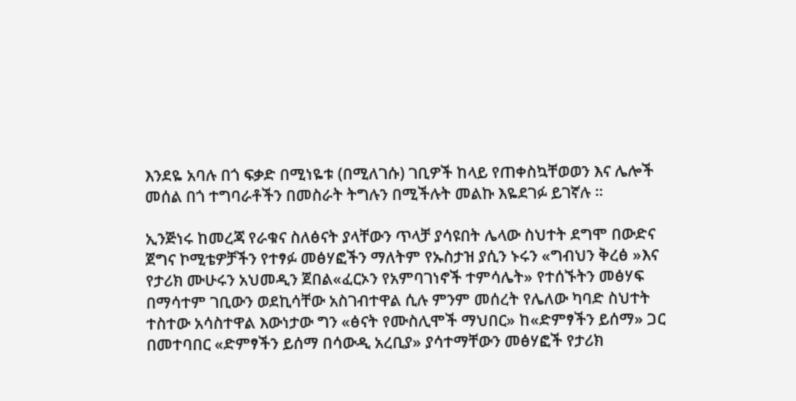እንደዬ አባሉ በጎ ፍቃድ በሚነዬቱ (በሚለገሱ) ገቢዎች ከላይ የጠቀስኳቸወወን እና ሌሎች መሰል በጎ ተግባራቶችን በመስራት ትግሉን በሚችሉት መልኩ እዬደገፉ ይገኛሉ ።

ኢንጅነሩ ከመረጃ የራቁና ስለፅናት ያላቸውን ጥላቻ ያሳዩበት ሌላው ስህተት ደግሞ በውድና ጀግና ኮሚቴዎቻችን የተፃፉ መፅሃፎችን ማለትም የኡስታዝ ያሲን ኑሩን «ግብህን ቅረፅ »እና የታሪክ ሙሁሩን አህመዲን ጀበል«ፈርኦን የአምባገነኖች ተምሳሌት» የተሰኙትን መፅሃፍ በማሳተም ገቢውን ወደኪሳቸው አስገብተዋል ሲሉ ምንም መሰረት የሌለው ካባድ ስህተት ተስተው አሳስተዋል እውነታው ግን «ፅናት የሙስሊሞች ማህበር» ከ«ድምፃችን ይሰማ» ጋር በመተባበር «ድምፃችን ይሰማ በሳውዲ አረቢያ» ያሳተማቸውን መፅሃፎች የታሪክ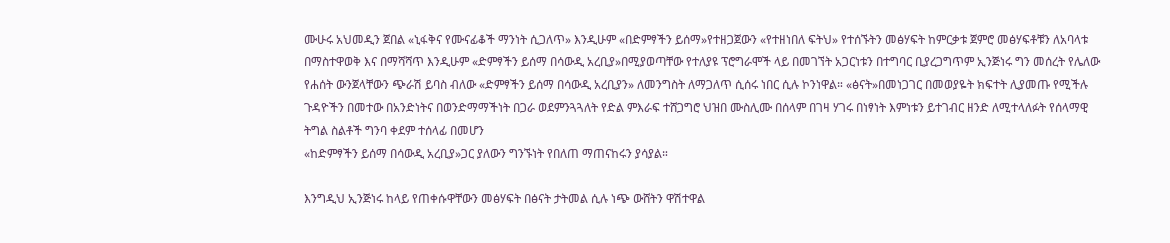ሙሁሩ አህመዲን ጀበል «ኒፋቅና የሙናፊቆች ማንነት ሲጋለጥ» እንዲሁም «በድምፃችን ይሰማ»የተዘጋጀውን «የተዘነበለ ፍትህ» የተሰኙትን መፅሃፍት ከምርቃቱ ጀምሮ መፅሃፍቶቹን ለአባላቱ በማስተዋወቅ እና በማሻሻጥ እንዲሁም «ድምፃችን ይሰማ በሳውዲ አረቢያ»በሚያወጣቸው የተለያዩ ፕሮግራሞች ላይ በመገኘት አጋርነቱን በተግባር ቢያረጋግጥም ኢንጅነሩ ግን መሰረት የሌለው የሐሰት ውንጀላቸውን ጭራሽ ይባስ ብለው «ድምፃችን ይሰማ በሳውዲ አረቢያን» ለመንግስት ለማጋለጥ ሲሰሩ ነበር ሲሉ ኮንነዋል። «ፅናት»በመነጋገር በመወያዬት ክፍተት ሊያመጡ የሚችሉ ጉዳዮችን በመተው በአንድነትና በወንድማማችነት በጋራ ወደምንጓጓለት የድል ምእራፍ ተሸጋግሮ ህዝበ ሙስሊሙ በሰላም በገዛ ሃገሩ በነፃነት እምነቱን ይተገብር ዘንድ ለሚተላለፉት የሰላማዊ ትግል ስልቶች ግንባ ቀደም ተሰላፊ በመሆን
«ከድምፃችን ይሰማ በሳውዲ አረቢያ»ጋር ያለውን ግንኙነት የበለጠ ማጠናከሩን ያሳያል።

እንግዲህ ኢንጅነሩ ከላይ የጠቀሱዋቸውን መፅሃፍት በፅናት ታትመል ሲሉ ነጭ ውሸትን ዋሽተዋል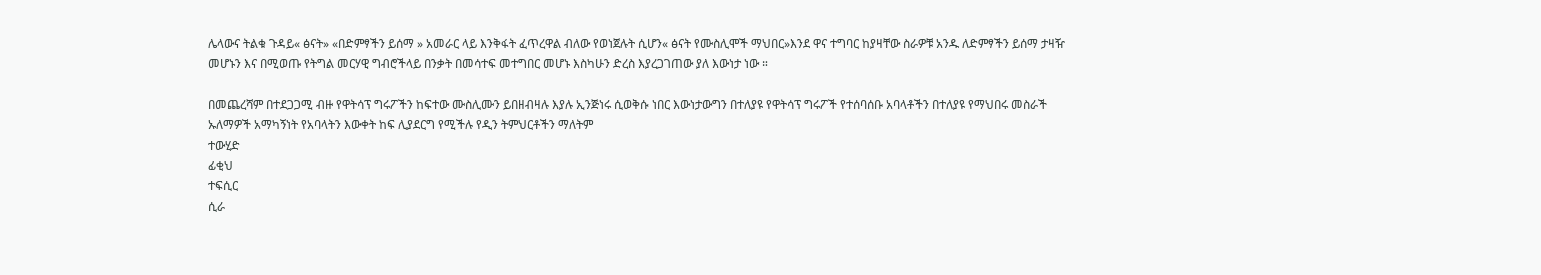ሌላውና ትልቁ ጉዳይ« ፅናት» «በድምፃችን ይሰማ » አመራር ላይ እንቅፋት ፈጥረዋል ብለው የወነጀሉት ሲሆን« ፅናት የሙስሊሞች ማህበር»እንደ ዋና ተግባር ከያዛቸው ስራዎቹ አንዱ ለድምፃችን ይሰማ ታዛዥ መሆኑን እና በሚወጡ የትግል መርሃዊ ግብሮችላይ በንቃት በመሳተፍ መተግበር መሆኑ እስካሁን ድረስ እያረጋገጠው ያለ እውነታ ነው ።

በመጨረሻም በተደጋጋሚ ብዙ የዋትሳፕ ግሩፖችን ከፍተው ሙስሊሙን ይበዘብዛሉ እያሉ ኢንጅነሩ ሲወቅሱ ነበር እውነታውግን በተለያዩ የዋትሳፕ ግሩፖች የተሰባሰቡ አባላቶችን በተለያዩ የማህበሩ መስራች ኡለማዎች አማካኝነት የአባላትን እውቀት ከፍ ሊያደርግ የሚችሉ የዲን ትምህርቶችን ማለትም
ተውሂድ
ፊቂህ
ተፍሲር
ሲራ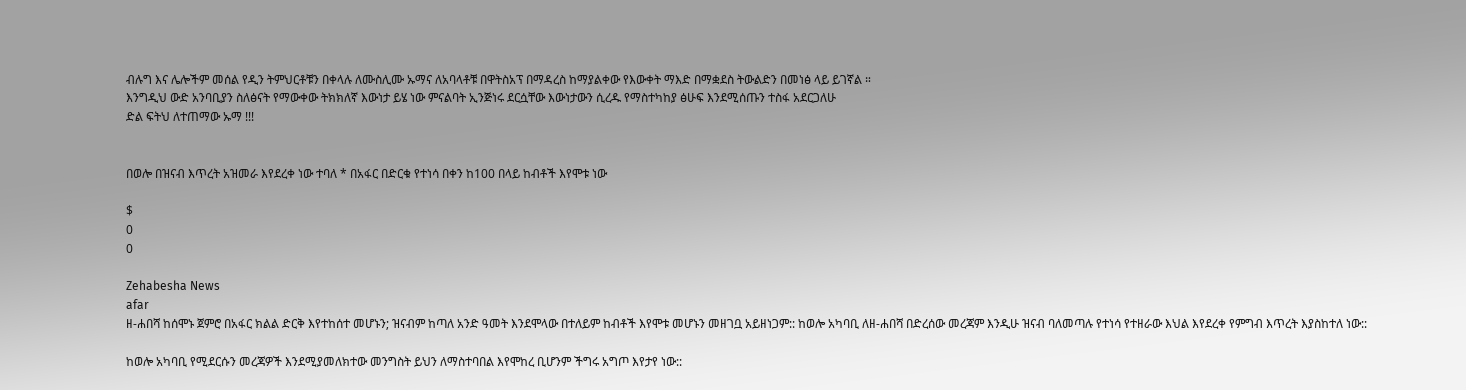ብሉግ እና ሌሎችም መሰል የዲን ትምህርቶቹን በቀላሉ ለሙስሊሙ ኡማና ለአባላቶቹ በዋትስአፕ በማዳረስ ከማያልቀው የእውቀት ማእድ በማቋደስ ትውልድን በመነፅ ላይ ይገኛል ።
እንግዲህ ውድ አንባቢያን ስለፅናት የማውቀው ትክክለኛ እውነታ ይሄ ነው ምናልባት ኢንጅነሩ ደርሷቸው እውነታውን ሲረዱ የማስተካከያ ፅሁፍ እንደሚሰጡን ተስፋ አደርጋለሁ
ድል ፍትህ ለተጠማው ኡማ !!!


በወሎ በዝናብ እጥረት አዝመራ እየደረቀ ነው ተባለ * በአፋር በድርቁ የተነሳ በቀን ከ100 በላይ ከብቶች እየሞቱ ነው

$
0
0

Zehabesha News
afar
ዘ-ሐበሻ ከሰሞኑ ጀምሮ በአፋር ክልል ድርቅ እየተከሰተ መሆኑን; ዝናብም ከጣለ አንድ ዓመት እንደሞላው በተለይም ከብቶች እየሞቱ መሆኑን መዘገቧ አይዘነጋም:: ከወሎ አካባቢ ለዘ-ሐበሻ በድረሰው መረጃም እንዲሁ ዝናብ ባለመጣሉ የተነሳ የተዘራው እህል እየደረቀ የምግብ እጥረት እያስከተለ ነው::

ከወሎ አካባቢ የሚደርሱን መረጃዎች እንደሚያመለክተው መንግስት ይህን ለማስተባበል እየሞከረ ቢሆንም ችግሩ አግጦ እየታየ ነው::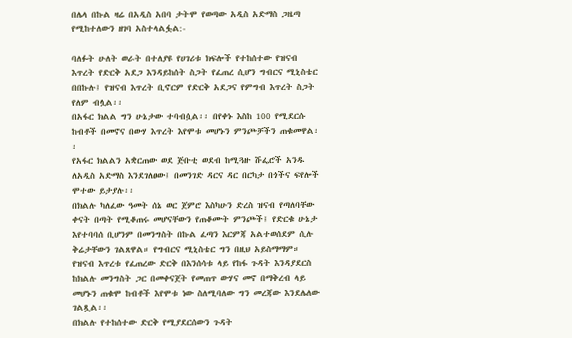በሌላ በኩል ዛሬ በአዲስ አበባ ታትሞ የወጣው አዲስ አድማስ ጋዜጣ የሚከተለውን ዘገባ አስተላልፏል:-

ባለፉት ሁለት ወራት በተለያዩ የሀገሪቱ ክፍሎች የተከሰተው የዝናብ እጥረት የድርቅ አደጋ እንዳይከሰት ስጋት የፈጠረ ሲሆን ግብርና ሚኒስቴር በበኩሉ፤ የዝናብ እጥረት ቢኖርም የድርቅ አደጋና የምግብ እጥረት ስጋት የለም ብሏል፡፡
በአፋር ክልል ግን ሁኔታው ተባብሷል፡፡ በየቀኑ እስከ 100 የሚደርሱ ከብቶች በመኖና በውሃ እጥረት እየሞቱ መሆኑን ምንጮቻችን ጠቁመዋል፡፡
የአፋር ክልልን አቋርጠው ወደ ጅቡቲ ወደብ ከሚጓዙ ሹፌሮች አንዱ ለአዲስ አድማስ እንደገለፀው፤ በመንገድ ዳርና ዳር በርካታ በጎችና ፍየሎች ሞተው ይታያሉ፡፡
በክልሉ ካለፈው ዓመት ሰኔ ወር ጀምሮ እስካሁን ድረስ ዝናብ የጣለባቸው ቀናት በጣት የሚቆጠሩ መሆናቸውን የጠቆሙት ምንጮች፤ የድርቁ ሁኔታ እየተባባሰ ቢሆንም በመንግስት በኩል ፈጣን እርምጃ አልተወሰደም ሲሉ ቅሬታቸውን ገልጸዋል። የግብርና ሚኒስቴር ግን በዚህ አይስማማም። የዝናብ እጥረቱ የፈጠረው ድርቅ በእንሰሳቱ ላይ የከፋ ጉዳት እንዳያደርስ ከክልሉ መንግስት ጋር በመቀናጀት የመጠጥ ውሃና መኖ በማቅረብ ላይ መሆኑን ጠቁሞ ከብቶች እየሞቱ ነው ስለሚባለው ግን መረጃው እንደሌለው ገልጿል፡፡
በክልሉ የተከሰተው ድርቅ የሚያደርሰውን ጉዳት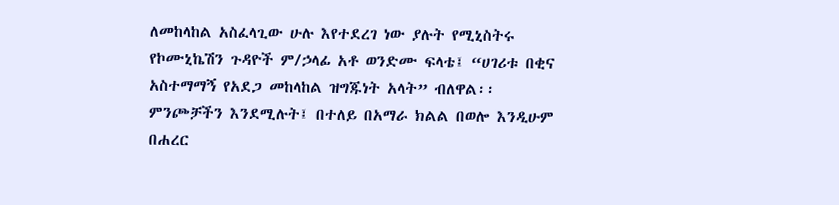ለመከላከል አስፈላጊው ሁሉ እየተደረገ ነው ያሉት የሚኒስትሩ የኮሙኒኬሽን ጉዳዮች ም/ኃላፊ አቶ ወንድሙ ፍላቴ፤ “ሀገሪቱ በቂና አስተማማኝ የአደጋ መከላከል ዝግጁነት አላት” ብለዋል፡፡
ምንጮቻችን እንደሚሉት፤ በተለይ በአማራ ክልል በወሎ እንዲሁም በሐረር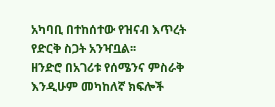አካባቢ በተከሰተው የዝናብ እጥረት የድርቅ ስጋት አንዣቧል፡፡
ዘንድሮ በአገሪቱ የሰሜንና ምስራቅ እንዲሁም መካከለኛ ክፍሎች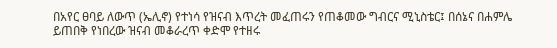በአየር ፀባይ ለውጥ (ኤሊኖ) የተነሳ የዝናብ እጥረት መፈጠሩን የጠቆመው ግብርና ሚኒስቴር፤ በሰኔና በሐምሌ ይጠበቅ የነበረው ዝናብ መቆራረጥ ቀድሞ የተዘሩ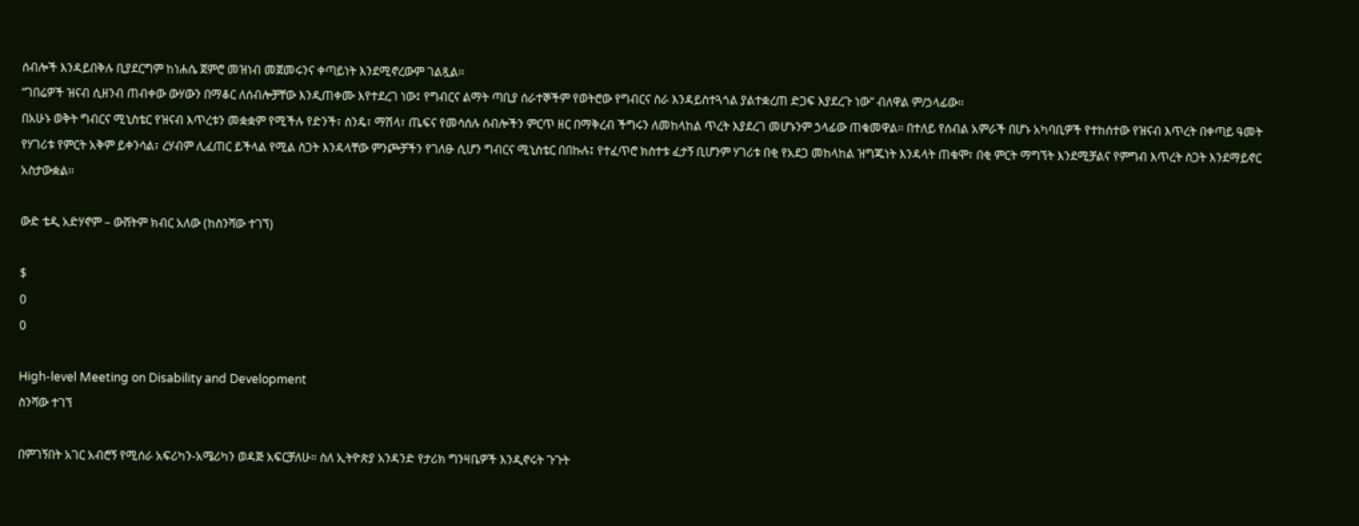ሰብሎች እንዳይበቅሉ ቢያደርግም ከነሐሴ ጀምሮ መዝነብ መጀመሩንና ቀጣይነት እንደሚኖረውም ገልጿል፡፡
“ገበሬዎች ዝናብ ሲዘንብ ጠብቀው ውሃውን በማቆር ለሰብሎቻቸው እንዲጠቀሙ እየተደረገ ነው፤ የግብርና ልማት ጣቢያ ሰራተኞችም የወትሮው የግብርና ስራ እንዳይስተጓጎል ያልተቋረጠ ድጋፍ እያደረጉ ነው” ብለዋል ም/ኃላፊው፡፡
በአሁኑ ወቅት ግብርና ሚኒስቴር የዝናብ እጥረቱን መቋቋም የሚችሉ የድንች፣ ስንዴ፣ ማሽላ፣ ጤፍና የመሳሰሉ ሰብሎችን ምርጥ ዘር በማቅረብ ችግሩን ለመከላከል ጥረት እያደረገ መሆኑንም ኃላፊው ጠቁመዋል፡፡ በተለይ የሰብል አምራች በሆኑ አካባቢዎች የተከሰተው የዝናብ እጥረት በቀጣይ ዓመት የሃገሪቱ የምርት አቅም ይቀንሳል፣ ረሃብም ሊፈጠር ይችላል የሚል ስጋት እንዳላቸው ምንጮቻችን የገለፁ ሲሆን ግብርና ሚኒስቴር በበኩሉ፤ የተፈጥሮ ክስተቱ ፈታኝ ቢሆንም ሃገሪቱ በቂ የአደጋ መከላከል ዝግጁነት እንዳላት ጠቁሞ፣ በቂ ምርት ማግኘት እንደሚቻልና የምግብ እጥረት ስጋት እንደማይኖር አስታውቋል፡፡

ውድ ቴዲ አድሃኖም – ውሸትም ክብር አለው (ከስንሻው ተገኘ)

$
0
0

High-level Meeting on Disability and Development
ስንሻው ተገኘ

በምገኝበት አገር አብሮኝ የሚሰራ አፍሪካን-አሜሪካን ወዳጅ አፍርቻለሁ። ስለ ኢትዮጵያ አንዳንድ የታሪክ ግንዛቤዎች እንዲኖሩት ጉጉት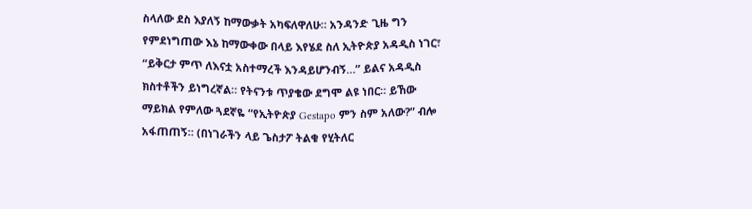ስላለው ደስ እያለኝ ከማውቃት አካፍለዋለሁ። አንዳንድ ጊዜ ግን የምደነግጠው እኔ ከማውቀው በላይ እየሄደ ስለ ኢትዮጵያ አዳዲስ ነገር፣ “ይቅርታ ምጥ ለእናቷ አስተማረች እንዳይሆንብኝ…” ይልና አዳዲስ ክስተቶችን ይነግረኛል። የትናንቱ ጥያቄው ደግሞ ልዩ ነበር። ይኸው ማይክል የምለው ጓደኛዬ “የኢትዮጵያ Gestapo ምን ስም አለው?” ብሎ አፋጠጠኝ። (በነገራችን ላይ ጌስታፖ ትልቁ የሂትለር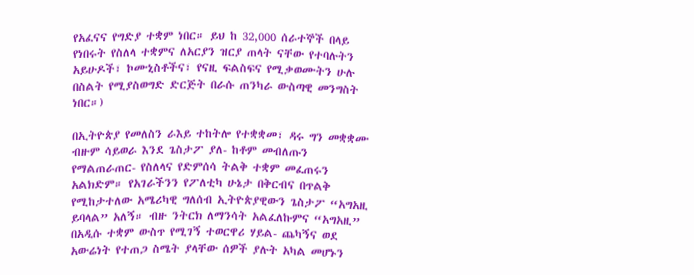የአፈናና የግድያ ተቋም ነበር። ይህ ከ 32,000 ሰራተኞች በላይ የነበሩት የስለላ ተቋምና ለአርያን ዝርያ ጠላት ናቸው የተባሉትን አይሁዶች፣ ኮሙኒስቶችና፣ የናዚ ፍልስፍና የሚቃወሙትን ሁሉ በስልት የሚያስወግድ ድርጅት በራሱ ጠንካራ ውስጣዊ መንግስት ነበር።)

በኢትዮጵያ የመለስን ራእይ ተከትሎ የተቋቋመ፣ ዳሩ ግን መቋቋሙ ብዙም ሳይወራ እንደ ጌስታፖ ያለ- ከቶም መብለጡን የማልጠራጠር- የስለላና የድምሰሳ ትልቅ ተቋም መፈጠሩን አልክድም። የአገራችንን የፖለቲካ ሁኔታ በቅርብና በጥልቅ የሚከታተለው አሜሪካዊ ግለሰብ ኢትዮጵያዊውን ጌስታፖ “አግአዚ ይባላል” አለኝ። ብዙ ንትርክ ለማንሳት አልፈለኩምና “አግአዚ” በአዲሱ ተቋም ውስጥ የሚገኝ ተወርዋሪ ሃይል- ጨካኝና ወደ አውሬነት የተጠጋ ስሜት ያላቸው ሰዎች ያሉት አካል መሆኑን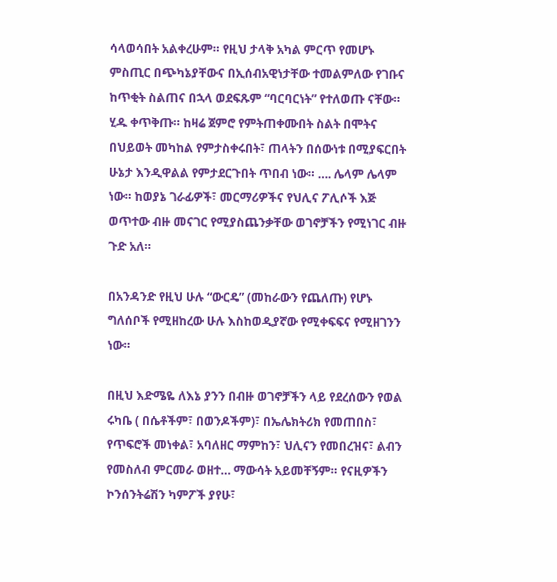ሳላወሳበት አልቀረሁም። የዚህ ታላቅ አካል ምርጥ የመሆኑ ምስጢር በጭካኔያቸውና በኢሰብአዊነታቸው ተመልምለው የገቡና ከጥቂት ስልጠና በኋላ ወደፍጹም “ባርባርነት” የተለወጡ ናቸው። ሂዱ ቀጥቅጡ። ከዛሬ ጀምሮ የምትጠቀሙበት ስልት በሞትና በህይወት መካከል የምታስቀሩበት፣ ጠላትን በሰውነቱ በሚያፍርበት ሁኔታ እንዲዋልል የምታደርጉበት ጥበብ ነው። …. ሌላም ሌላም ነው። ከወያኔ ገራፊዎች፣ መርማሪዎችና የህሊና ፖሊሶች እጅ ወጥተው ብዙ መናገር የሚያስጨንቃቸው ወገኖቻችን የሚነገር ብዙ ጉድ አለ።

በአንዳንድ የዚህ ሁሉ “ውርዴ” (መከራውን የጨለጡ) የሆኑ ግለሰቦች የሚዘከረው ሁሉ እስከወዲያኛው የሚቀፍፍና የሚዘገንን ነው።

በዚህ እድሜዬ ለእኔ ያንን በብዙ ወገኖቻችን ላይ የደረሰውን የወል ሩካቤ ( በሴቶችም፣ በወንዶችም)፣ በኤሌክትሪክ የመጠበስ፣ የጥፍሮች መነቀል፣ አባለዘር ማምከን፣ ህሊናን የመበረዝና፣ ልብን የመስለብ ምርመራ ወዘተ… ማውሳት አይመቸኝም። የናዚዎችን ኮንሰንትሬሽን ካምፖች ያየሁ፣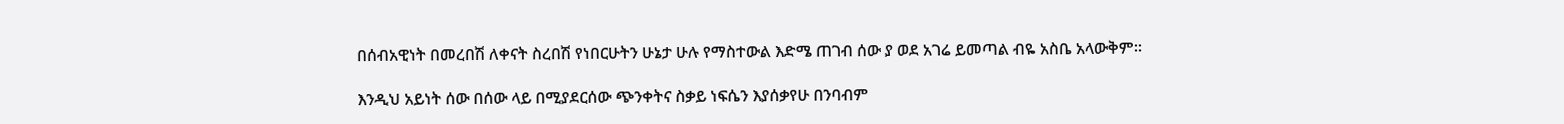በሰብአዊነት በመረበሽ ለቀናት ስረበሽ የነበርሁትን ሁኔታ ሁሉ የማስተውል እድሜ ጠገብ ሰው ያ ወደ አገሬ ይመጣል ብዬ አስቤ አላውቅም።

እንዲህ አይነት ሰው በሰው ላይ በሚያደርሰው ጭንቀትና ስቃይ ነፍሴን እያሰቃየሁ በንባብም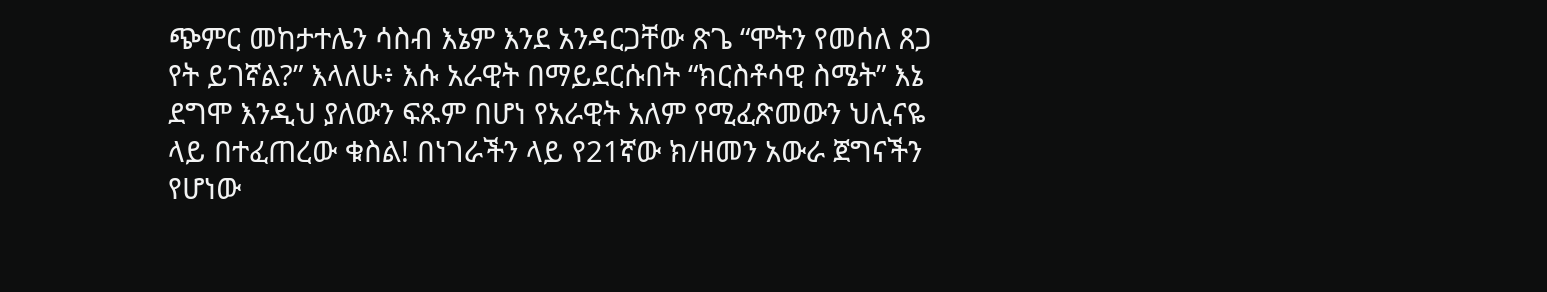ጭምር መከታተሌን ሳስብ እኔም እንደ አንዳርጋቸው ጽጌ “ሞትን የመሰለ ጸጋ የት ይገኛል?” እላለሁ፥ እሱ አራዊት በማይደርሱበት “ክርስቶሳዊ ስሜት” እኔ ደግሞ እንዲህ ያለውን ፍጹም በሆነ የአራዊት አለም የሚፈጽመውን ህሊናዬ ላይ በተፈጠረው ቁስል! በነገራችን ላይ የ21ኛው ክ/ዘመን አውራ ጀግናችን የሆነው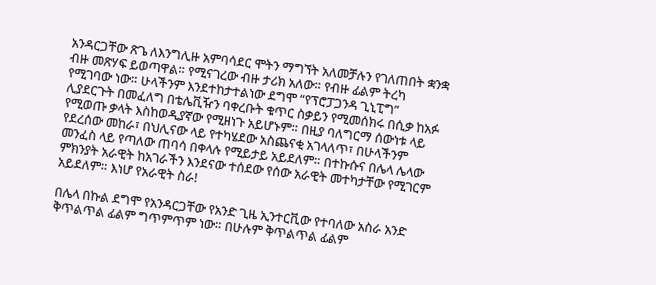አንዳርጋቸው ጽጌ ለእንግሊዙ አምባሳደር ሞትን ማግኘት አለመቻሉን የገለጠበት ቋንቋ ብዙ መጽሃፍ ይወጣዋል። የሚናገረው ብዙ ታሪክ አለው። የብዙ ፊልም ትረካ የሚገባው ነው። ሁላችንም እንደተከታተልነው ደግሞ “የፕሮፓጋንዳ ጊኒፒግ” ሊያደርጉት በመፈለግ በቴሌቪዥን ባቀረቡት ቁጥር ስቃይን የሚመሰክሩ በሲቃ ከአፉ የሚወጡ ቃላት እስከወዲያኛው የሚዘነጉ አይሆኑም። በዚያ ባለግርማ ሰውነቱ ላይ የደረሰው መከራ፣ በህሊናው ላይ የተካሄደው አስጨናቂ አገላለጥ፣ በሁላችንም መንፈስ ላይ የጣለው ጠባሳ በቀላሉ የሚይታይ አይደለም። በተኩሱና በሌላ ሌላው ምክንያት አራዊት ከአገራችን እንደናው ተሰደው የሰው አራዊት መተካታቸው የሚገርም አይደለም። እነሆ የአራዊት ስራ!

በሌላ በኩል ደግሞ የአንዳርጋቸው የአንድ ጊዜ ኢንተርቪው የተባለው አስራ አንድ ቅጥልጥል ፊልም ግጥምጥም ነው። በሁሉም ቅጥልጥል ፊልም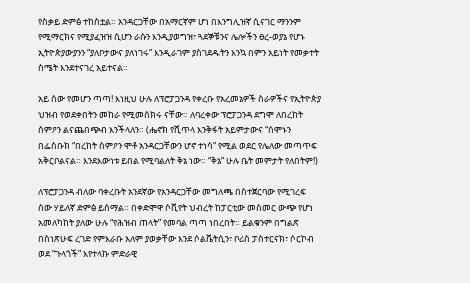የስቃይ ድምፅ ተከስቷል። አንዳርጋቸው በአማርኛም ሆነ በእንግሊዝኛ ሲናገር ማንንም የሚማርክና የሚያፈዝዝ ሲሆን ራሱን እንዲያወግዝ፣ ጓደኞቹንና ሌሎችን ፀረ-ወያኔ የሆኑ ኢትዮጵያውያንን “ያለቦታውና ያለነገሩ” እንዲራገም ያስገደዱትን እንኳ በምን አይነት የመቃተት ስሜት እንደተናገረ አይተናል።

አይ ሰው የመሆን ጣጣ! እነዚህ ሁሉ ለፕሮፓጋንዳ የቀረቡ የአረመኔዎች ስራዎችና የኢትዮጵያ ህዝብ የወደቀበትን መከራ የሚመሰክሩ ናቸው። ለባረቀው ፕሮፓጋንዳ ደግሞ ለበረከት ስምዖን ልናጨበጭብ እንችላለን። (ሔኖክ የሺጥላ እንቅፋት አይምታውና “ሰሞኑን በፌስቡክ “በረከት ስምዖን ሞቶ አንዳርጋቸውን ሆኖ ተነሳ” የሚል ወደር የሌለው መጣጥፍ አቅርቦልናል። እንደእውነቱ ይበል የሚባልለት ቅኔ ነው። “ቅኔ” ሁሉ ቤት መምታት የለበትም!)

ለፕሮፓጋንዳ ብለው ባቀረቡት አንደኛው የአንዳርጋቸው መግለጫ በስተጀርባው የሚገረፍ ሰው ሃይለኛ ድምፅ ይሰማል። በቀድሞዋ ሶቪየት ህብረት ከፓርቲው መስመር ውጭ የሆነ አመለካከት ያለው ሁሉ “የሕዝብ ጠላት” የመባል ጣጣ ነበረበት። ይልቁንም በግልጽ በስነጽሁፍ ረገድ የምእራቡ አለም ያወቃቸው እንደ ሶልቬትሲን፣ ቦሪስ ፓስተርናክ፣ ሶርኮብ ወደ “ጉላጎች” እየተላኩ ምድራዊ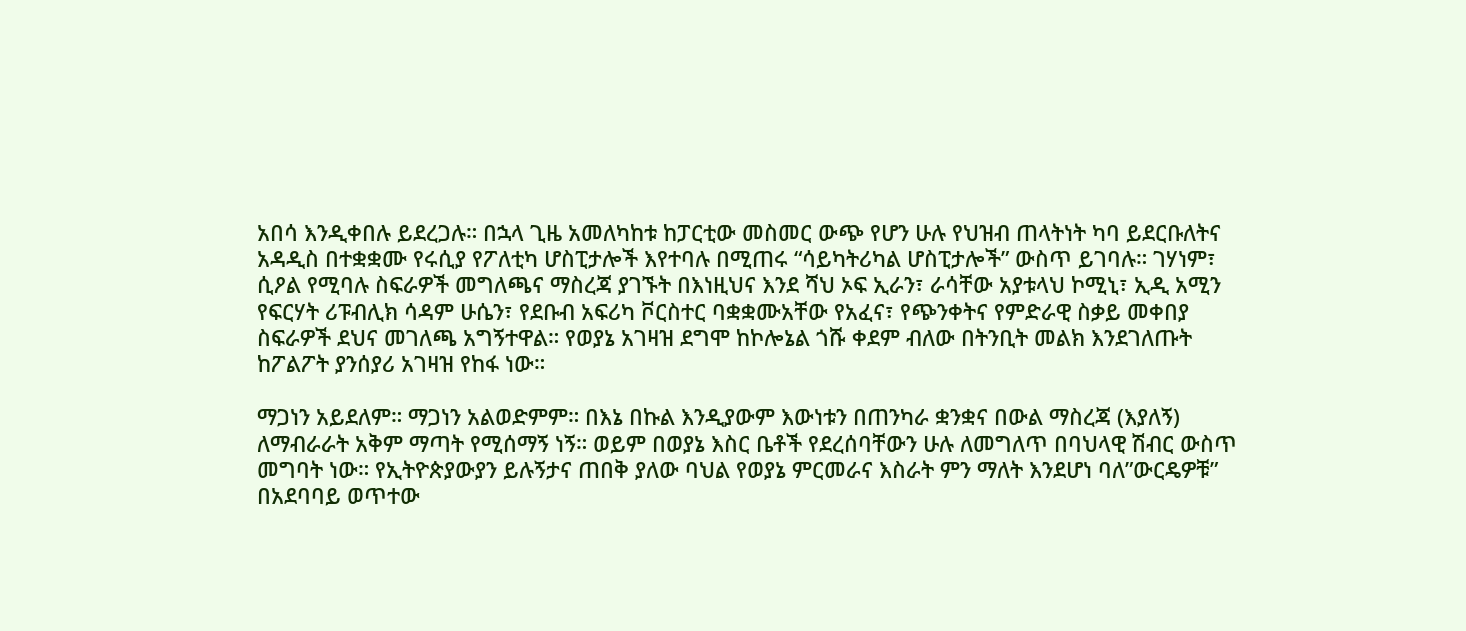አበሳ እንዲቀበሉ ይደረጋሉ። በኋላ ጊዜ አመለካከቱ ከፓርቲው መስመር ውጭ የሆን ሁሉ የህዝብ ጠላትነት ካባ ይደርቡለትና አዳዲስ በተቋቋሙ የሩሲያ የፖለቲካ ሆስፒታሎች እየተባሉ በሚጠሩ “ሳይካትሪካል ሆስፒታሎች” ውስጥ ይገባሉ። ገሃነም፣ ሲዖል የሚባሉ ስፍራዎች መግለጫና ማስረጃ ያገኙት በእነዚህና እንደ ሻህ ኦፍ ኢራን፣ ራሳቸው አያቱላህ ኮሚኒ፣ ኢዲ አሚን የፍርሃት ሪፑብሊክ ሳዳም ሁሴን፣ የደቡብ አፍሪካ ቮርስተር ባቋቋሙአቸው የአፈና፣ የጭንቀትና የምድራዊ ስቃይ መቀበያ ስፍራዎች ደህና መገለጫ አግኝተዋል። የወያኔ አገዛዝ ደግሞ ከኮሎኔል ጎሹ ቀደም ብለው በትንቢት መልክ እንደገለጡት ከፖልፖት ያንሰያሪ አገዛዝ የከፋ ነው።

ማጋነን አይደለም። ማጋነን አልወድምም። በእኔ በኩል እንዲያውም እውነቱን በጠንካራ ቋንቋና በውል ማስረጃ (እያለኝ) ለማብራራት አቅም ማጣት የሚሰማኝ ነኝ። ወይም በወያኔ እስር ቤቶች የደረሰባቸውን ሁሉ ለመግለጥ በባህላዊ ሽብር ውስጥ መግባት ነው። የኢትዮጵያውያን ይሉኝታና ጠበቅ ያለው ባህል የወያኔ ምርመራና እስራት ምን ማለት እንደሆነ ባለ”ውርዴዎቹ” በአደባባይ ወጥተው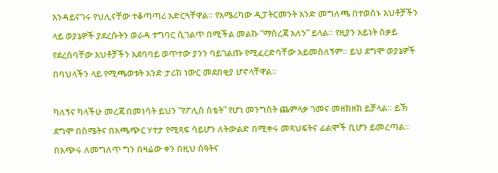እንዳይናገሩ የህሊናቸው ተቆጣጣሪ አድርጓቸዋል። የአሜሪካው ዲፓትርመንት አንድ መግለጫ በተወሰኑ እህቶቻችን ላይ ወያኔዎች ያደረሱትን ወራዳ ተግባር ሲገልጥ በሚችል መልኩ “ማስረጃ አለን” ይላል። የዚያን አይነት ስቃይ የደረሰባቸው እህቶቻችን አደባባይ ወጥተው ያንን ባይገልጡ የሚፈረድባቸው አይመስለኝም። ይህ ደግሞ ወያኔዎች በባህላችን ላይ የሚጫወቱት አንድ ታሪክ ነውር መደበቂያ ሆኖላቸዋል።

ካለኝና ካላችሁ መረጃ በመነሳት ይህን “የፖሊስ ስቴት” የሆነ መንግስት ጨምላቃ ገመና መዘክዘክ ይቻላል። ይኽ ደግሞ በስሜትና በአጫጭር ሃተታ የሚጻፍ ሳይሆን ለትውልድ በሚቀሩ መጻህፍትና ፊልሞች ቢሆን ይመረጣል። በአጭሩ ለመግለጥ ግን በዛሬው ቀን በዚህ ሰዓትና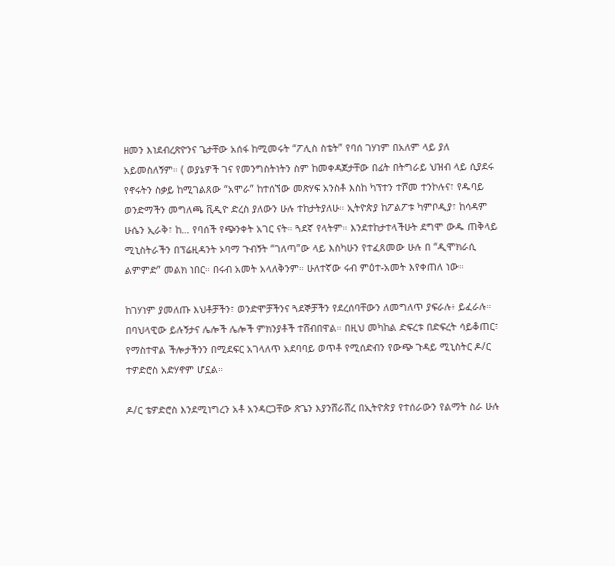ዘመን እነደብረጽዮንና ጌታቸው አሰፋ ከሚመሩት “ፖሊስ ስቴት” የባሰ ገሃነም በአለም ላይ ያለ አይመስለኝም። ( ወያኔዎች ገና የመንግስትነትን ስም ከመቀዳጀታቸው በፊት በትግራይ ህዝብ ላይ ሲያደሩ የኖሩትን ስቃይ ከሚገልጸው “አሞራ” ከተሰኘው መጽሃፍ አንስቶ እስከ ካፕተን ተሾመ ተንኮሉና፣ የዱባይ ወንድማችን መግለጫ ቪዲዮ ድረስ ያለውን ሁሉ ተከታትያለሁ። ኢትዮጵያ ከፖልፖቱ ካምቦዲያ፣ ከሳዳም ሁሴን ኢራቅ፣ ከ… የባሰች የጭንቀት አገር ናት። ጓደኛ የላትም። እንደተከታተላችሁት ደግሞ ውዱ ጠቅላይ ሚኒስትራችን በፕሬዚዳንት ኦባማ ጉብኝት “ገለጣ”ው ላይ እስካሁን የተፈጸመው ሁሉ በ “ዲሞክራሲ ልምምድ” መልክ ነበር። በሩብ አመት አላለቅንም። ሁለተኛው ሩብ ምዕተ-አመት እየቀጠለ ነው።

ከገሃነም ያመለጡ እህቶቻችን፣ ወንድሞቻችንና ጓደኞቻችን የደረሰባቸውን ለመግለጥ ያፍራሉ፥ ይፈራሉ። በባህላዊው ይሉኝታና ሌሎች ሌሎች ምክንያቶች ተሸብበዋል። በዚህ መካከል ድፍረቱ በድፍረት ሳይቆጠር፣ የማስተዋል ችሎታችንን በሚደፍር አገላለጥ አደባባይ ወጥቶ የሚሰድብን የውጭ ጉዳይ ሚኒስትር ዶ/ር ተዎድሮስ አድሃኖም ሆኗል።

ዶ/ር ቴዎድሮስ እንደሚነግረን አቶ አንዳርጋቸው ጽጌን እያንሸራሸረ በኢትዮጵያ የተሰራውን የልማት ስራ ሁሉ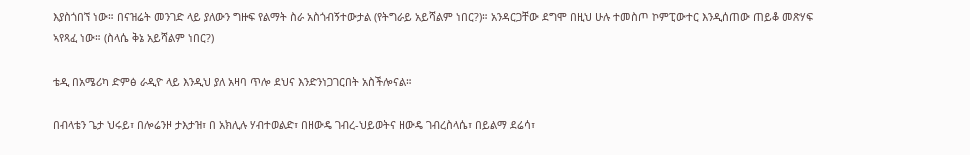እያስጎበኘ ነው። በናዝሬት መንገድ ላይ ያለውን ግዙፍ የልማት ስራ አስጎብኝተውታል (የትግራይ አይሻልም ነበር?)። አንዳርጋቸው ደግሞ በዚህ ሁሉ ተመስጦ ኮምፒውተር እንዲሰጠው ጠይቆ መጽሃፍ ኣየጻፈ ነው። (ስላሴ ቅኔ አይሻልም ነበር?)

ቴዲ በአሜሪካ ድምፅ ራዲዮ ላይ እንዲህ ያለ አዛባ ጥሎ ደህና እንድንነጋገርበት አስችሎናል።

በብላቴን ጌታ ህሩይ፣ በሎሬንዞ ታእታዝ፣ በ አክሊሉ ሃብተወልድ፣ በዘውዴ ገብረ-ህይወትና ዘውዴ ገብረስላሴ፣ በይልማ ደሬሳ፣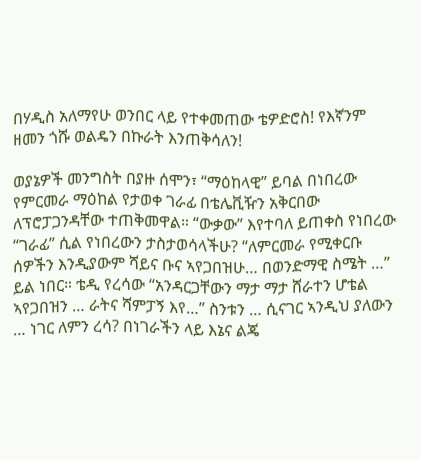በሃዲስ አለማየሁ ወንበር ላይ የተቀመጠው ቴዎድሮስ! የእኛንም ዘመን ጎሹ ወልዴን በኩራት እንጠቅሳለን!

ወያኔዎች መንግስት በያዙ ሰሞን፣ “ማዕከላዊ” ይባል በነበረው የምርመራ ማዕከል የታወቀ ገራፊ በቴሌቪዥን አቅርበው ለፕሮፓጋንዳቸው ተጠቅመዋል። “ውቃው” እየተባለ ይጠቀስ የነበረው “ገራፊ” ሲል የነበረውን ታስታወሳላችሁ? “ለምርመራ የሚቀርቡ ሰዎችን እንዲያውም ሻይና ቡና ኣየጋበዝሁ… በወንድማዊ ስሜት …” ይል ነበር። ቴዲ የረሳው “አንዳርጋቸውን ማታ ማታ ሸራተን ሆቴል ኣየጋበዝን … ራትና ሻምፓኝ እየ…” ስንቱን … ሲናገር ኣንዲህ ያለውን … ነገር ለምን ረሳ? በነገራችን ላይ እኔና ልጄ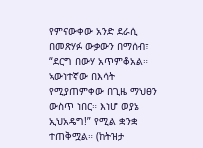የምናውቀው አንድ ደራሲ በመጽሃፉ ውቃውን በማሰብ፣ “ደርግ በውሃ አጥምቆአል። ኣውነተኛው በእሳት የሚያጠምቀው በጊዜ ማህፀን ውስጥ ነበር። እነሆ ወያኔ ኢህአዴግ!” የሚል ቋንቋ ተጠቅሟል። (ከትዝታ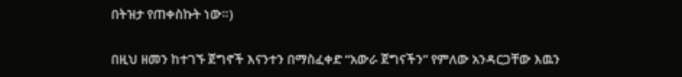በትዝታ የጠቀስኩት ነው።)

በዚህ ዘመን ከተገኙ ጀግኖች እናንተን በማስፈቀድ “አውራ ጀግናችን” የምለው አንዳርጋቸው እዉን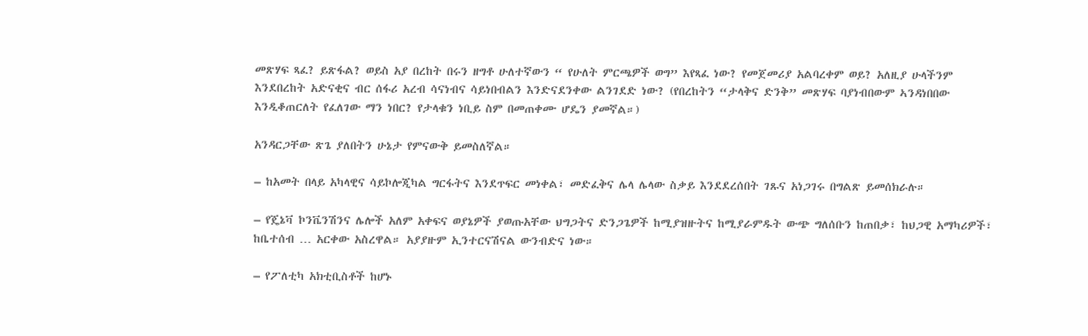መጽሃፍ ጻፈ? ይጽፋል? ወይስ አያ በረከት በሩን ዘግቶ ሁለተኛውን “ የሁለት ምርጫዎች ወግ” እየጻፈ ነው? የመጀመሪያ አልባረቀም ወይ? አለዚያ ሁላችንም እንደበረከት አድናቂና ብር ሰፋሪ አረብ ሳናነብና ሳይነበብልን እንድናደንቀው ልንገደድ ነው? (የበረከትን “ታላቅና ድንቅ” መጽሃፍ ባያነብበውም ኣንዳነበበው እንዲቆጠርለት የፈለገው ማን ነበር? የታላቁን ነቢይ ስም በመጠቀሙ ሆዴን ያመኛል።)

አንዳርጋቸው ጽጌ ያለበትን ሁኔታ የምናውቅ ይመስለኛል።

– ከአመት በላይ አካላዊና ሳይኮሎጂካል ግርፋትና እንደጥፍር መነቀል፣ መድፈቅና ሌላ ሌላው ስቃይ እንደደረሰበት ገጹና አነጋገሩ በግልጽ ይመሰክራሉ።

– የጄኔቫ ኮንቬንሽንና ሌሎች አለም አቀፍና ወያኔዎች ያወጡአቸው ህግጋትና ድንጋጌዎች ከሚያዝዙትና ከሚያራምዱት ውጭ ግለሰቡን ከጠበቃ፣ ከህጋዊ አማካሪዎች፣ ከቤተሰብ … አርቀው አስረዋል። አያያዙም ኢንተርናሽናል ውንብድና ነው።

– የፖለቲካ አክቲቢስቶች ከሆኑ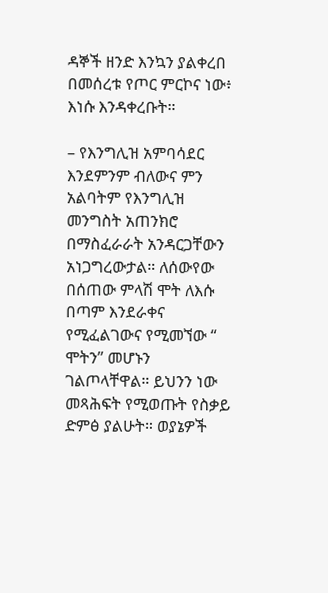ዳኞች ዘንድ እንኳን ያልቀረበ በመሰረቱ የጦር ምርኮና ነው፥ እነሱ እንዳቀረቡት።

– የእንግሊዝ አምባሳደር እንደምንም ብለውና ምን አልባትም የእንግሊዝ መንግስት አጠንክሮ በማስፈራራት አንዳርጋቸውን አነጋግረውታል። ለሰውየው በሰጠው ምላሽ ሞት ለእሱ በጣም እንደራቀና የሚፈልገውና የሚመኘው “ ሞትን” መሆኑን ገልጦላቸዋል። ይህንን ነው መጻሕፍት የሚወጡት የስቃይ ድምፅ ያልሁት። ወያኔዎች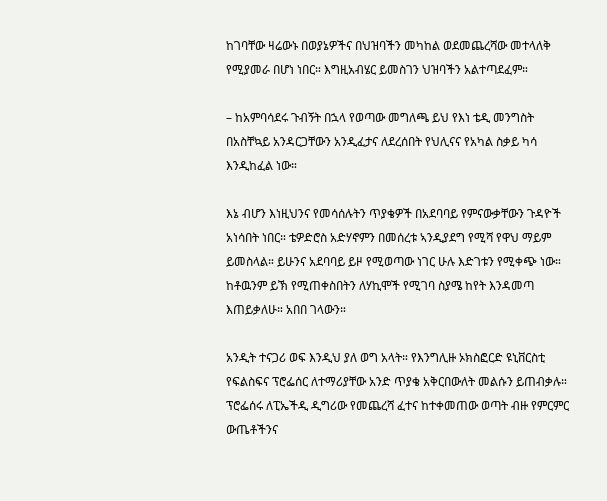ከገባቸው ዛሬውኑ በወያኔዎችና በህዝባችን መካከል ወደመጨረሻው መተላለቅ የሚያመራ በሆነ ነበር። እግዚአብሄር ይመስገን ህዝባችን አልተጣደፈም።

– ከአምባሳደሩ ጉብኝት በኋላ የወጣው መግለጫ ይህ የእነ ቴዲ መንግስት በአስቸኳይ አንዳርጋቸውን አንዲፈታና ለደረሰበት የህሊናና የአካል ስቃይ ካሳ እንዲከፈል ነው።

እኔ ብሆን እነዚህንና የመሳሰሉትን ጥያቄዎች በአደባባይ የምናውቃቸውን ጉዳዮች አነሳበት ነበር። ቴዎድሮስ አድሃኖምን በመሰረቱ ኣንዲያደግ የሚሻ የዋህ ማይም ይመስላል። ይሁንና አደባባይ ይዞ የሚወጣው ነገር ሁሉ እድገቱን የሚቀጭ ነው። ከቶዉንም ይኽ የሚጠቀስበትን ለሃኪሞች የሚገባ ስያሜ ከየት እንዳመጣ እጠይቃለሁ። አበበ ገላውን።

አንዲት ተናጋሪ ወፍ እንዲህ ያለ ወግ አላት። የእንግሊዙ ኦክስፎርድ ዩኒቨርስቲ የፍልስፍና ፕሮፌሰር ለተማሪያቸው አንድ ጥያቄ አቅርበውለት መልሱን ይጠብቃሉ። ፕሮፌሰሩ ለፒኤችዲ ዲግሪው የመጨረሻ ፈተና ከተቀመጠው ወጣት ብዙ የምርምር ውጤቶችንና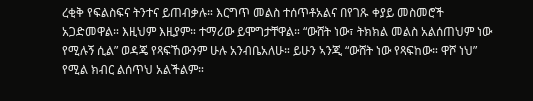ረቂቅ የፍልስፍና ትንተና ይጠብቃሉ። እርግጥ መልስ ተሰጥቶአልና በየገጹ ቀያይ መስመሮች አጋድመዋል። እዚህም እዚያም። ተማሪው ይሞግታቸዋል። “ውሸት ነው፣ ትክክል መልስ አልሰጠህም ነው የሚሉኝ ሲል” ወዳጄ የጻፍኸውንም ሁሉ አንብቤአለሁ። ይሁን ኣንጂ “ውሸት ነው የጻፍከው። ዋሾ ነህ” የሚል ክብር ልሰጥህ አልችልም።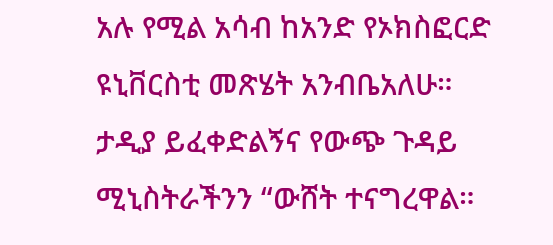አሉ የሚል አሳብ ከአንድ የኦክስፎርድ ዩኒቨርስቲ መጽሄት አንብቤአለሁ። ታዲያ ይፈቀድልኝና የውጭ ጉዳይ ሚኒስትራችንን “ውሸት ተናግረዋል።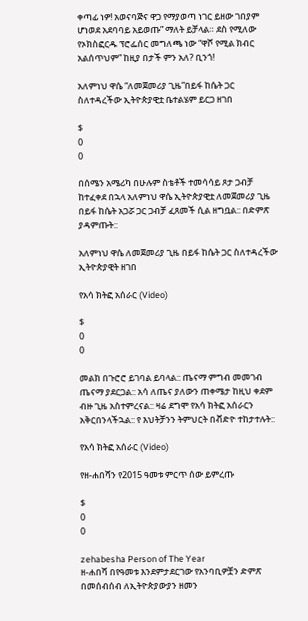ቀጣፊ ነዎ! አወናባጅና ዋጋ የማያወጣ ነገር ይዘው ገበያም ሆነወደ አደባባይ አይወጡ” ማለት ይቻላል። ደስ የሚለው የኦክስፎርዱ ፕሮፌሰር መግለጫ ነው “ዋሾ የሚል ክብር አልሰጥህም” ከዚያ በታች ምን አለ? ቢንጎ!

አለምነህ ዋሴ “ለመጀመሪያ ጊዜ”በይፋ ከሴት ጋር ስለተዳረችው ኢትዮጵያዊቷ ቤተልሄም ይርጋ ዘገበ

$
0
0

በሰሜን አሜሪካ በሁሉም ስቴቶች ተመሳሳይ ጾታ ጋብቻ ከተፈቀደ በኋላ አለምነህ ዋሴ ኢትዮጵያዊቷ ለመጀመሪያ ጊዜ በይፋ ከሴት አጋሯ ጋር ጋብቻ ፈጸመች ሲል ዘግቧል:: በድምጽ ያዳምጡት::

አለምነህ ዋሴ ለመጀመሪያ ጊዜ በይፋ ከሴት ጋር ስለተዳረችው ኢትዮጵያዊት ዘገበ

የአሳ ክትፎ አሰራር (Video)

$
0
0

መልክ በጉሮሮ ይገባል ይባላል:: ጤናማ ምግብ መመገብ ጤናማ ያደርጋል:: አሳ ለጤና ያለውን ጠቀሜታ ከዚህ ቀደም ብዙ ጊዜ አስተምረናል:: ዛሬ ደግሞ የአሳ ክትፎ አሰራርን አቅርበንላችኋል:: የ እህትቻንን ትምህርት በቭድዮ ተከታተሉት::

የአሳ ክትፎ አሰራር (Video)

የዘ-ሐበሻን የ2015 ዓመቱ ምርጥ ሰው ይምረጡ

$
0
0

zehabesha Person of The Year
ዘ-ሐበሻ በየዓመቱ እንደምታደርገው የአንባቢዎቿን ድምጽ በመሰብሰብ ለኢትዮጵያውያን ዘመን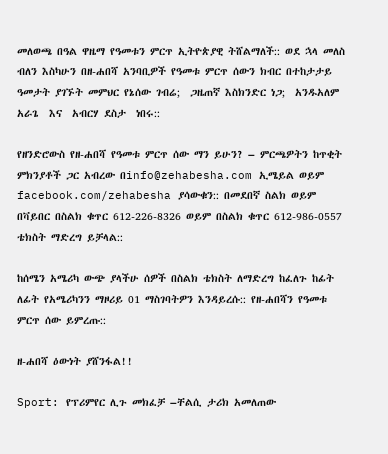መለወጫ በዓል ዋዜማ የዓመቱን ምርጥ ኢትዮጵያዊ ትሸልማለች:: ወደ ኋላ መለስ ብለን እስካሁን በዘ-ሐበሻ አንባቢዎች የዓመቱ ምርጥ ሰውን ክብር በተከታታይ ዓመታት ያገኙት መምህር የኔሰው ገብሬ;  ጋዜጠኛ እስክንድር ነጋ;  አንዱአለም አራጌ  እና  አብርሃ ደስታ  ነበሩ::

የዘንድሮውስ የዘ-ሐበሻ የዓመቱ ምርጥ ሰው ማን ይሁን? – ምርጫዎትን ከጥቂት ምክንያቶች ጋር አብረው በinfo@zehabesha.com ኢሜይል ወይም facebook.com/zehabesha ያሳውቁን:: በመደበኛ ስልክ ወይም በቫይበር በስልክ ቁጥር 612-226-8326 ወይም በስልክ ቁጥር 612-986-0557 ቴክስት ማድረግ ይቻላል::

ከሰሜን አሜሪካ ውጭ ያላችሁ ሰዎች በስልክ ቴክስት ለማድረግ ከፈለጉ ከፊት ለፊት የአሜሪካንን ማዞሪይ 01 ማስገባትዎን እንዳይረሱ:: የዘ-ሐበሻን የዓመቱ ምርጥ ሰው ይምረጡ::

ዘ-ሐበሻ ዕውነት ያሸንፋል!!

Sport: የፕሪምየር ሊጉ መክፈቻ –ቸልሲ ታሪክ አመለጠው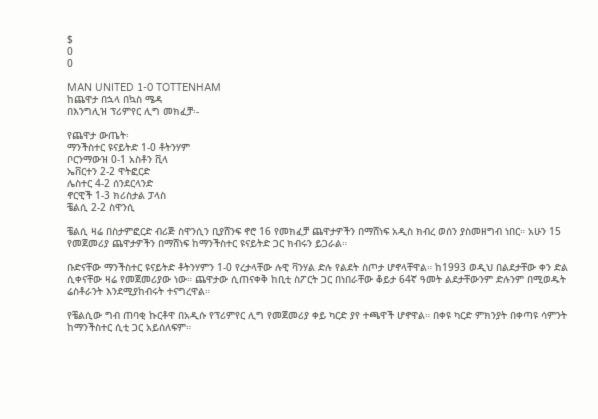$
0
0

MAN UNITED 1-0 TOTTENHAM
ከጨዋታ በኋላ በኳስ ሜዳ
በእንግሊዝ ፕሪምየር ሊግ መክፈቻ፡-

የጨዋታ ውጤት፡
ማንችስተር ዩናይትድ 1-0 ቶትንሃም
ቦርንማውዝ 0-1 አስቶን ቪላ
ኤቨርተን 2-2 ዋትፎርድ
ሌስተር 4-2 ሰንደርላንድ
ኖርዊች 1-3 ክሪስታል ፓላስ
ቼልሲ 2-2 ስዋንሲ

ቼልሲ ዛሬ በስታምፎርድ ብሪጅ ስዋንሲን ቢያሸንፍ ኖሮ 16 የመክፈቻ ጨዋታዎችን በማሸነፍ አዲስ ክብረ ወሰን ያስመዘግብ ነበር። አሁን 15 የመጀመሪያ ጨዋታዎችን በማሸነፍ ከማንችስተር ዩናይትድ ጋር ክብሩን ይጋራል።

ቡድናቸው ማንችስተር ዩናይትድ ቶትንሃምን 1-0 የረታላቸው ሉዊ ቫንሃል ድሉ የልደት ስጦታ ሆኖላቸዋል። ከ1993 ወዲህ በልደታቸው ቀን ድል ሲቀናቸው ዛሬ የመጀመሪያው ነው። ጨዋታው ሲጠናቀቅ ከቢቲ ስፖርት ጋር በነበራቸው ቆይታ 64ኛ ዓመት ልደታቸውንም ድሉንም በሚወዱት ሬስቶራንት እንደሚያከብሩት ተናግረዋል።

የቼልሲው ግብ ጠባቂ ኩርቶዋ በአዲሱ የፕሪምየር ሊግ የመጀመሪያ ቀይ ካርድ ያየ ተጫዋች ሆኖዋል። በቀዩ ካርድ ምክንያት በቀጣዩ ሳምንት ከማንችስተር ሲቲ ጋር አይሰለፍም።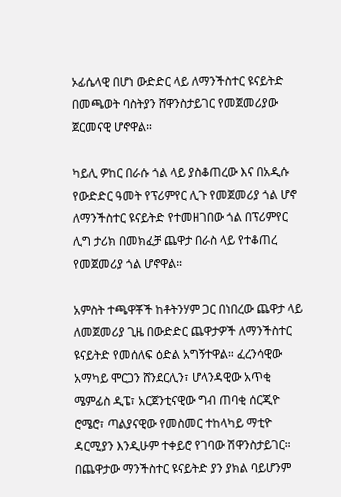ኦፊሴላዊ በሆነ ውድድር ላይ ለማንችስተር ዩናይትድ በመጫወት ባስትያን ሸዋንስታይገር የመጀመሪያው ጀርመናዊ ሆኖዋል።

ካይሊ ዎከር በራሱ ጎል ላይ ያስቆጠረው እና በአዲሱ የውድድር ዓመት የፕሪምየር ሊጉ የመጀመሪያ ጎል ሆኖ ለማንችስተር ዩናይትድ የተመዘገበው ጎል በፕሪምየር ሊግ ታሪክ በመክፈቻ ጨዋታ በራስ ላይ የተቆጠረ የመጀመሪያ ጎል ሆኖዋል።

አምስት ተጫዋቾች ከቶትንሃም ጋር በነበረው ጨዋታ ላይ ለመጀመሪያ ጊዜ በውድድር ጨዋታዎች ለማንችስተር ዩናይትድ የመሰለፍ ዕድል አግኝተዋል። ፈረንሳዊው አማካይ ሞርጋን ሸንደርሊን፣ ሆላንዳዊው አጥቂ ሜምፊስ ዲፔ፣ አርጀንቲናዊው ግብ ጠባቂ ሰርጂዮ ሮሜሮ፣ ጣልያናዊው የመስመር ተከላካይ ማቲዮ ዳርሚያን እንዲሁም ተቀይሮ የገባው ሽዋንስታይገር። በጨዋታው ማንችስተር ዩናይትድ ያን ያክል ባይሆንም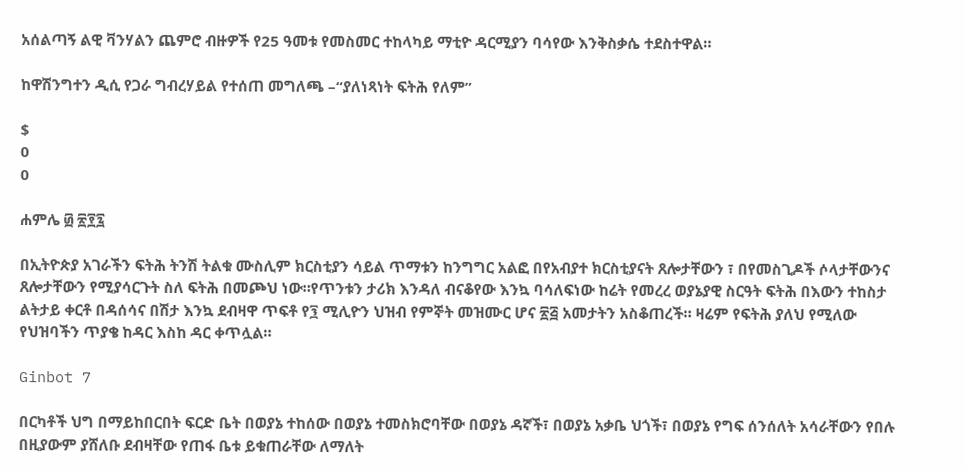አሰልጣኝ ልዊ ቫንሃልን ጨምሮ ብዙዎች የ25 ዓመቱ የመስመር ተከላካይ ማቲዮ ዳርሚያን ባሳየው እንቅስቃሴ ተደስተዋል።

ከዋሽንግተን ዲሲ የጋራ ግብረሃይል የተሰጠ መግለጫ –“ያለነጻነት ፍትሕ የለም”

$
0
0

ሐምሌ ፴ ፳፻፯

በኢትዮጵያ አገራችን ፍትሕ ትንሽ ትልቁ ሙስሊም ክርስቲያን ሳይል ጥማቱን ከንግግር አልፎ በየአብያተ ክርስቲያናት ጸሎታቸውን ፣ በየመስጊዶች ሶላታቸውንና ጸሎታቸውን የሚያሳርጉት ስለ ፍትሕ በመጮህ ነው።የጥንቱን ታሪክ እንዳለ ብናቆየው እንኳ ባሳለፍነው ከሬት የመረረ ወያኔያዊ ስርዓት ፍትሕ በእውን ተከስታ ልትታይ ቀርቶ በዳሰሳና በሽታ እንኳ ደብዛዋ ጥፍቶ የ፺ ሚሊዮን ህዝብ የምኞት መዝሙር ሆና ፳፭ አመታትን አስቆጠረች። ዛሬም የፍትሕ ያለህ የሚለው የህዝባችን ጥያቄ ከዳር እስከ ዳር ቀጥሏል።

Ginbot 7

በርካቶች ህግ በማይከበርበት ፍርድ ቤት በወያኔ ተከሰው በወያኔ ተመስክሮባቸው በወያኔ ዳኛች፣ በወያኔ አቃቤ ህጎች፣ በወያኔ የግፍ ሰንሰለት አሳራቸውን የበሉ በዚያውም ያሸለቡ ደብዛቸው የጠፋ ቤቱ ይቁጠራቸው ለማለት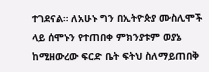ተገደናል። ለአሁኑ ግን በኢትዮጵያ ሙስሊሞች ላይ ሰሞኑን የተጠበቀ ምክንያቱም ወያኔ ከሚዘውረው ፍርድ ቤት ፍትህ ስለማይጠበቅ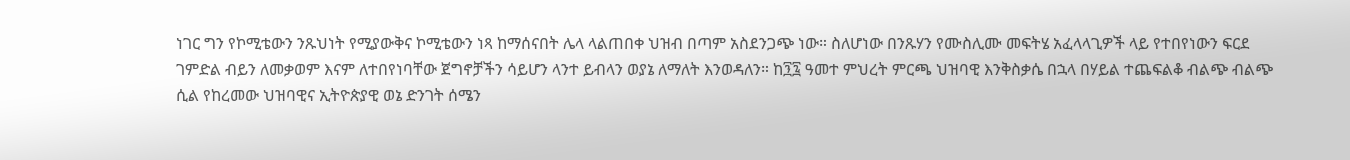ነገር ግን የኮሚቴውን ንጹህነት የሚያውቅና ኮሚቴውን ነጻ ከማሰናበት ሌላ ላልጠበቀ ህዝብ በጣም አስደንጋጭ ነው። ስለሆነው በንጹሃን የሙስሊሙ መፍትሄ አፈላላጊዎች ላይ የተበየነውን ፍርደ ገምድል ብይን ለመቃወም እናም ለተበየነባቸው ጀግኖቻችን ሳይሆን ላንተ ይብላን ወያኔ ለማለት እንወዳለን። ከ፺፯ ዓመተ ምህረት ምርጫ ህዝባዊ እንቅስቃሴ በኋላ በሃይል ተጨፍልቆ ብልጭ ብልጭ ሲል የከረመው ህዝባዊና ኢትዮጵያዊ ወኔ ድንገት ሰሜን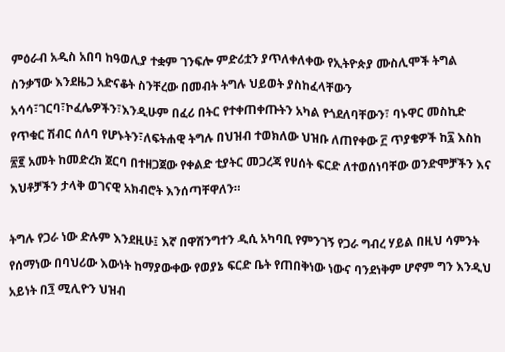ምዕራብ አዲስ አበባ ከዓወሊያ ተቋም ገንፍሎ ምድሪቷን ያጥለቀለቀው የኢትዮጵያ ሙስሊሞች ትግል ስንቃኘው እንደዜጋ አድናቆት ስንቸረው በመብት ትግሉ ህይወት ያስከፈላቸውን አሳሳ፣ገርባ፣ኮፈሌዎችን፣እንዲሁም በፈሪ በትር የተቀጠቀጡትን አካል የጎደለባቸውን፣ ባኑዋር መስኪድ የጥቁር ሽብር ሰለባ የሆኑትን፣ለፍትሐዊ ትግሉ በህዝብ ተወክለው ህዝቡ ለጠየቀው ፫ ጥያቄዎች ከ፯ እስከ ፳፪ አመት ከመድረክ ጀርባ በተዘጋጀው የቀልድ ቲያትር መጋረጃ የሀሰት ፍርድ ለተወሰነባቸው ወንድሞቻችን እና እህቶቻችን ታላቅ ወገናዊ አክብሮት እንሰጣቸዋለን።

ትግሉ የጋራ ነው ድሉም እንደዚሁ፤ እኛ በዋሽንግተን ዲሲ አካባቢ የምንገኝ የጋራ ግብረ ሃይል በዚህ ሳምንት የሰማነው በባህሪው እውነት ከማያውቀው የወያኔ ፍርድ ቤት የጠበቅነው ነውና ባንደነቅም ሆኖም ግን እንዲህ አይነት በ፺ ሚሊዮን ህዝብ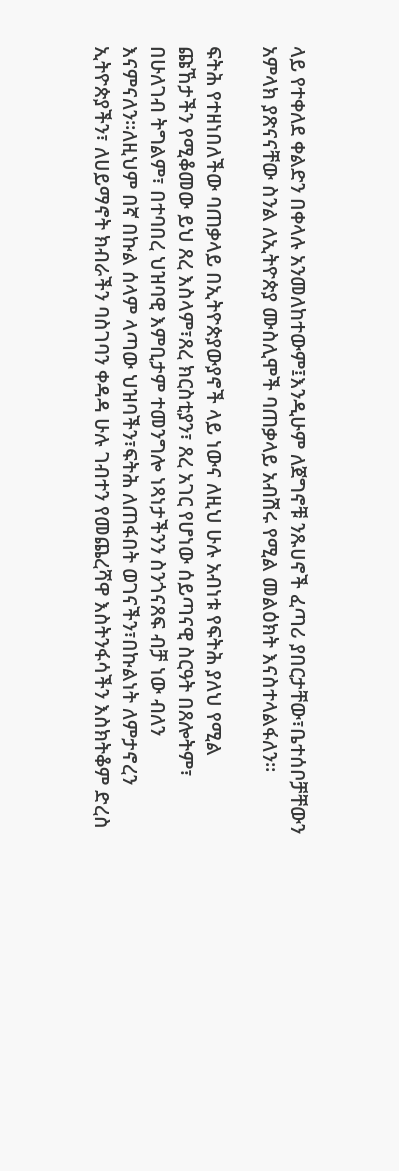ላይ የተቀለደ ቀልድን በቀላሉ አንመለከተውም፤እንዲሁም ለጀግኖቹ ንጹሀኖች ፈጣሪ ያበርታቸው፣ቤተሰቦቻቸውን አምላክ ያጽናናቸው ስንል ለኢትዮጵያ ሙስሊሞች ባጠቃላይ አብሽሩ የሚል መልዕክት እናስተላልፋለን።

ፍትሕ የተዘነበለችው ባጠቃላይ በኢትዮጵያውያኖች ላይ ነውና ለዚህ ሁሉ አብነቱ የፍትሕ ያለህ የሚል ጩኸታችን የሚቆመው ይህ ጸረ እስላም፣ጸረ ክርስቲያን፣ ጸረ አገር የሆነው ሰይጣናዊ ስርዓት በጸሎትም፣ በሁለገብ ትግልም፣ በተባበረ ህዝባዊ እምቢታም ተመንግሎ ነጻነታችንን ስንጎናጸፍ ብቻ ነው ብለን እናምናለን።ለዚህም በኛ በኩል ሰላም ላጣው ህዝባችን፣ፍትሕ ለጠፋበት ወገናችን፣በኩልነት ለምታኖረን ኢትዮጵያችን፣ ለሀይማኖት ክብራችን ባስገባን ቀዳዳ ሁሉ ገብተን የመጨረሻዋ እስትንፋሳችን እስክትቆም ድረስ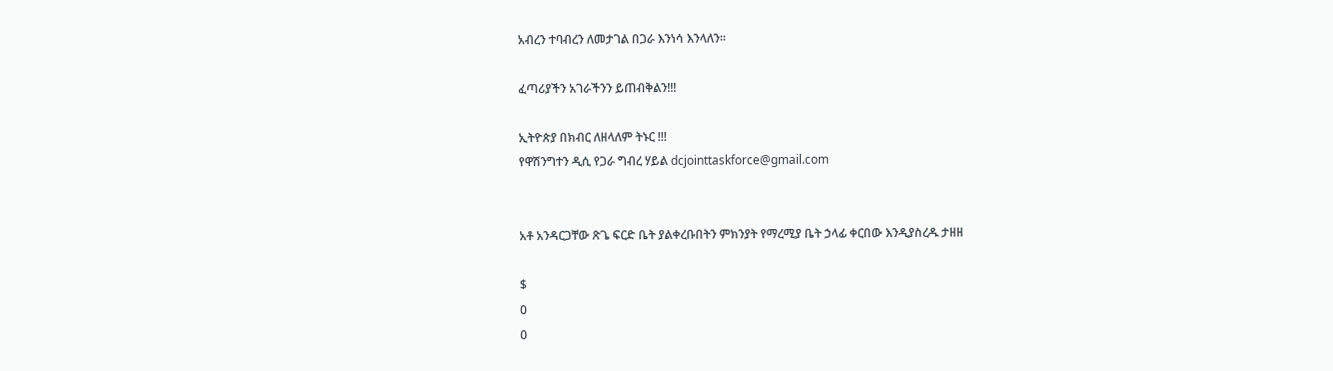አብረን ተባብረን ለመታገል በጋራ እንነሳ እንላለን።

ፈጣሪያችን አገራችንን ይጠብቅልን!!!

ኢትዮጵያ በክብር ለዘላለም ትኑር !!!
የዋሽንግተን ዲሲ የጋራ ግብረ ሃይል dcjointtaskforce@gmail.com


አቶ አንዳርጋቸው ጽጌ ፍርድ ቤት ያልቀረቡበትን ምክንያት የማረሚያ ቤት ኃላፊ ቀርበው እንዲያስረዱ ታዘዘ

$
0
0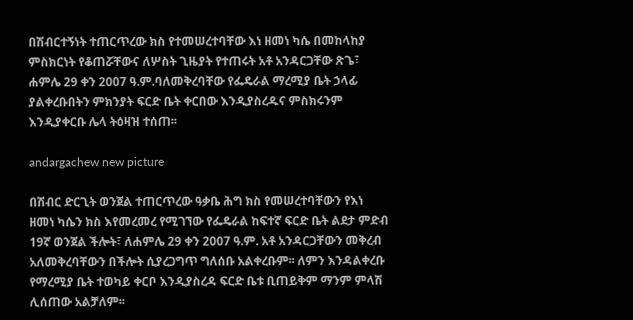በሽብርተኝነት ተጠርጥረው ክስ የተመሠረተባቸው እነ ዘመነ ካሴ በመከላከያ ምስክርነት የቆጠሯቸውና ለሦስት ጊዜያት የተጠሩት አቶ አንዳርጋቸው ጽጌ፣ ሐምሌ 29 ቀን 2007 ዓ.ም.ባለመቅረባቸው የፌዴራል ማረሚያ ቤት ኃላፊ ያልቀረቡበትን ምክንያት ፍርድ ቤት ቀርበው እንዲያስረዱና ምስክሩንም እንዲያቀርቡ ሌላ ትዕዛዝ ተሰጠ፡፡

andargachew new picture

በሽብር ድርጊት ወንጀል ተጠርጥረው ዓቃቤ ሕግ ክስ የመሠረተባቸውን የእነ ዘመነ ካሴን ክስ እየመረመረ የሚገኘው የፌዴራል ከፍተኛ ፍርድ ቤት ልደታ ምድብ 19ኛ ወንጀል ችሎት፣ ለሐምሌ 29 ቀን 2007 ዓ.ም. አቶ አንዳርጋቸውን መቅረብ አለመቅረባቸውን በችሎት ሲያረጋግጥ ግለሰቡ አልቀረቡም፡፡ ለምን እንዳልቀረቡ የማረሚያ ቤት ተወካይ ቀርቦ እንዲያስረዳ ፍርድ ቤቱ ቢጠይቅም ማንም ምላሽ ሊሰጠው አልቻለም፡፡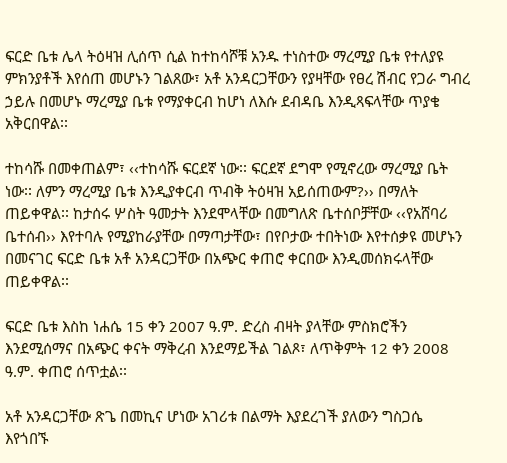ፍርድ ቤቱ ሌላ ትዕዛዝ ሊሰጥ ሲል ከተከሳሾቹ አንዱ ተነስተው ማረሚያ ቤቱ የተለያዩ ምክንያቶች እየሰጠ መሆኑን ገልጸው፣ አቶ አንዳርጋቸውን የያዛቸው የፀረ ሽብር የጋራ ግብረ ኃይሉ በመሆኑ ማረሚያ ቤቱ የማያቀርብ ከሆነ ለእሱ ደብዳቤ እንዲጻፍላቸው ጥያቄ አቅርበዋል፡፡

ተከሳሹ በመቀጠልም፣ ‹‹ተከሳሹ ፍርደኛ ነው፡፡ ፍርደኛ ደግሞ የሚኖረው ማረሚያ ቤት ነው፡፡ ለምን ማረሚያ ቤቱ እንዲያቀርብ ጥብቅ ትዕዛዝ አይሰጠውም?›› በማለት ጠይቀዋል፡፡ ከታሰሩ ሦስት ዓመታት እንደሞላቸው በመግለጽ ቤተሰቦቻቸው ‹‹የአሸባሪ ቤተሰብ›› እየተባሉ የሚያከራያቸው በማጣታቸው፣ በየቦታው ተበትነው እየተሰቃዩ መሆኑን በመናገር ፍርድ ቤቱ አቶ አንዳርጋቸው በአጭር ቀጠሮ ቀርበው እንዲመሰክሩላቸው ጠይቀዋል፡፡

ፍርድ ቤቱ እስከ ነሐሴ 15 ቀን 2007 ዓ.ም. ድረስ ብዛት ያላቸው ምስክሮችን እንደሚሰማና በአጭር ቀናት ማቅረብ እንደማይችል ገልጾ፣ ለጥቅምት 12 ቀን 2008 ዓ.ም. ቀጠሮ ሰጥቷል፡፡

አቶ አንዳርጋቸው ጽጌ በመኪና ሆነው አገሪቱ በልማት እያደረገች ያለውን ግስጋሴ እየጎበኙ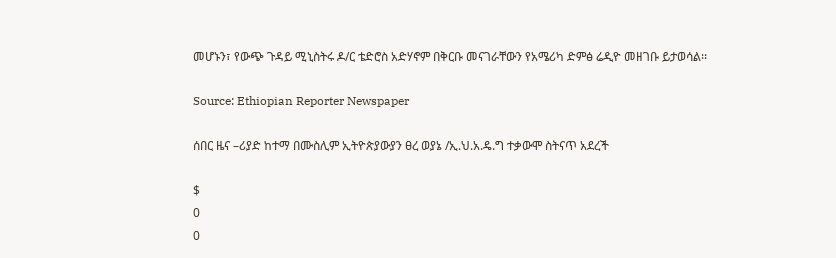መሆኑን፣ የውጭ ጉዳይ ሚኒስትሩ ዶ/ር ቴድሮስ አድሃኖም በቅርቡ መናገራቸውን የአሜሪካ ድምፅ ሬዲዮ መዘገቡ ይታወሳል፡፡

Source: Ethiopian Reporter Newspaper

ሰበር ዜና –ሪያድ ከተማ በሙስሊም ኢትዮጵያውያን ፀረ ወያኔ /ኢ.ህ.አ.ዴ.ግ ተቃውሞ ስትናጥ አደረች

$
0
0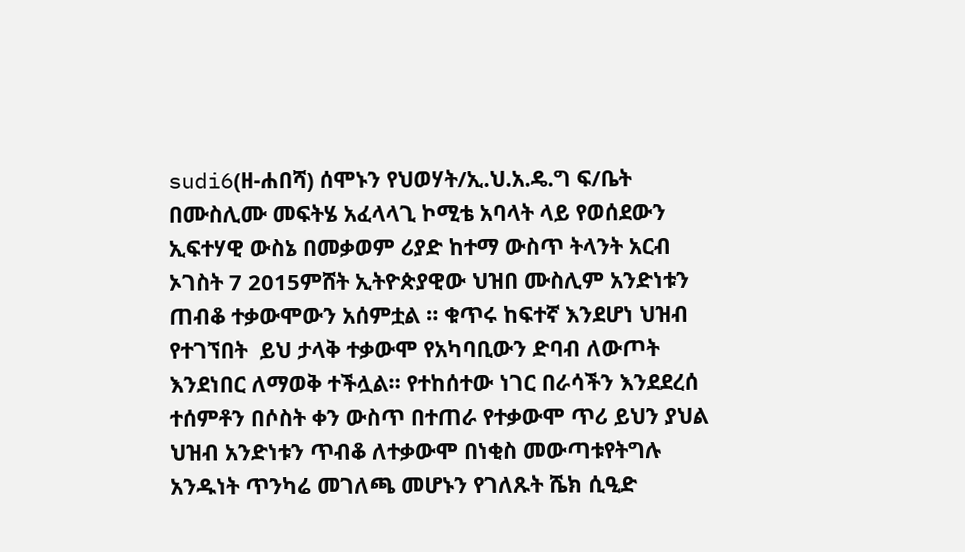sudi6(ዘ-ሐበሻ) ሰሞኑን የህወሃት/ኢ.ህ.አ.ዴ.ግ ፍ/ቤት በሙስሊሙ መፍትሄ አፈላላጊ ኮሚቴ አባላት ላይ የወሰደውን ኢፍተሃዊ ውስኔ በመቃወም ሪያድ ከተማ ውስጥ ትላንት አርብ ኦገስት 7 2015ምሸት ኢትዮጵያዊው ህዝበ ሙስሊም አንድነቱን ጠብቆ ተቃውሞውን አሰምቷል ። ቁጥሩ ከፍተኛ እንደሆነ ህዝብ የተገኘበት  ይህ ታላቅ ተቃውሞ የአካባቢውን ድባብ ለውጦት እንደነበር ለማወቅ ተችሏል። የተከሰተው ነገር በራሳችን እንደደረሰ ተሰምቶን በሶስት ቀን ውስጥ በተጠራ የተቃውሞ ጥሪ ይህን ያህል ህዝብ አንድነቱን ጥብቆ ለተቃውሞ በነቂስ መውጣቱየትግሉ አንዱነት ጥንካሬ መገለጫ መሆኑን የገለጹት ሼክ ሲዒድ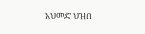አህመድ ህዝበ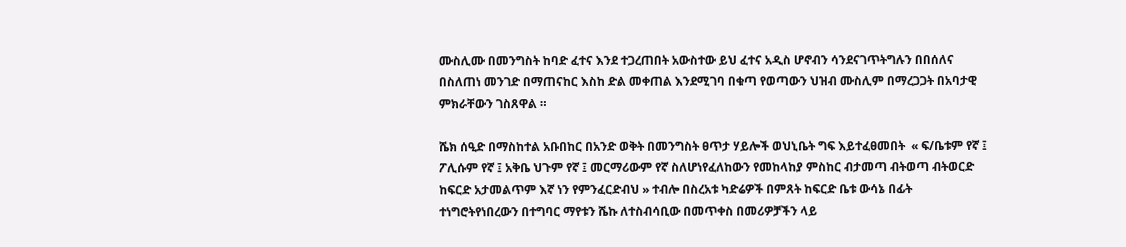ሙስሊሙ በመንግስት ከባድ ፈተና እንደ ተጋረጠበት አውስተው ይህ ፈተና አዲስ ሆኖብን ሳንደናገጥትግሉን በበሰለና በስለጠነ መንገድ በማጠናከር እስከ ድል መቀጠል እንደሚገባ በቁጣ የወጣውን ህዝብ ሙስሊም በማረጋጋት በአባታዊ ምክራቸውን ገስጸዋል ።

ሼክ ሰዒድ በማስከተል አቡበከር በአንድ ወቅት በመንግስት ፀጥታ ሃይሎች ወህኒቤት ግፍ እይተፈፀመበት  « ፍ/ቤቱም የኛ ፤ ፖሊሱም የኛ ፤ አቅቤ ህጉም የኛ ፤ መርማሪውም የኛ ስለሆነየፈለከውን የመከላከያ ምስከር ብታመጣ ብትወጣ ብትወርድ ከፍርድ አታመልጥም እኛ ነን የምንፈርድብህ » ተብሎ በስረአቱ ካድሬዎች በምጸት ከፍርድ ቤቱ ውሳኔ በፊት ተነግሮትየነበረውን በተግባር ማየቱን ሼኩ ለተስብሳቢው በመጥቀስ በመሪዎቻችን ላይ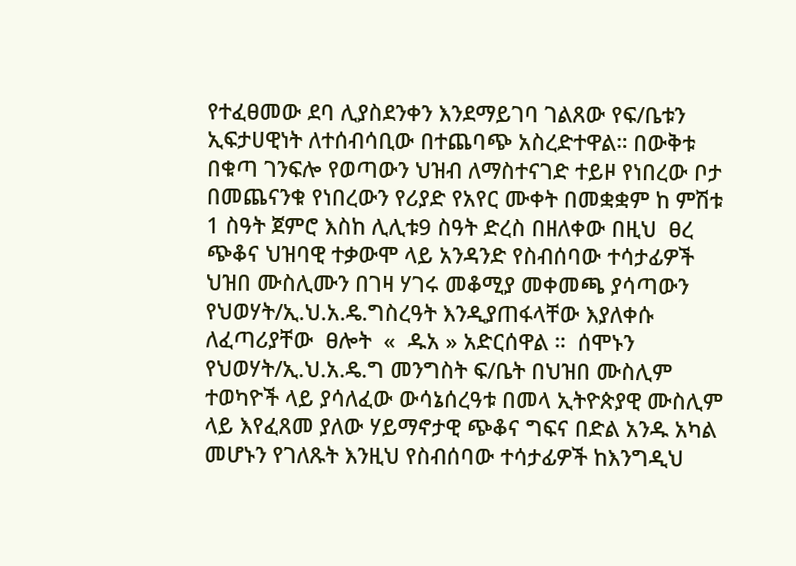የተፈፀመው ደባ ሊያስደንቀን እንደማይገባ ገልጸው የፍ/ቤቱን ኢፍታሀዊነት ለተሰብሳቢው በተጨባጭ አስረድተዋል። በውቅቱ በቁጣ ገንፍሎ የወጣውን ህዝብ ለማስተናገድ ተይዞ የነበረው ቦታ በመጨናንቁ የነበረውን የሪያድ የአየር ሙቀት በመቋቋም ከ ምሽቱ 1 ስዓት ጀምሮ እስከ ሊሊቱ9 ስዓት ድረስ በዘለቀው በዚህ  ፀረ ጭቆና ህዝባዊ ተቃውሞ ላይ አንዳንድ የስብሰባው ተሳታፊዎች  ህዝበ ሙስሊሙን በገዛ ሃገሩ መቆሚያ መቀመጫ ያሳጣውን የህወሃት/ኢ.ህ.አ.ዴ.ግስረዓት እንዲያጠፋላቸው እያለቀሱ  ለፈጣሪያቸው  ፀሎት  «  ዱአ » አድርሰዋል ።  ሰሞኑን የህወሃት/ኢ.ህ.አ.ዴ.ግ መንግስት ፍ/ቤት በህዝበ ሙስሊም ተወካዮች ላይ ያሳለፈው ውሳኔሰረዓቱ በመላ ኢትዮጵያዊ ሙስሊም ላይ እየፈጸመ ያለው ሃይማኖታዊ ጭቆና ግፍና በድል አንዱ አካል መሆኑን የገለጹት እንዚህ የስብሰባው ተሳታፊዎች ከእንግዲህ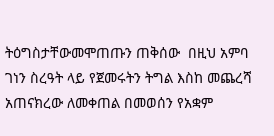ትዕግስታቸውመሞጠጡን ጠቅሰው  በዚህ አምባ ገነን ስረዓት ላይ የጀመሩትን ትግል እስከ መጨረሻ አጠናክረው ለመቀጠል በመወሰን የአቋም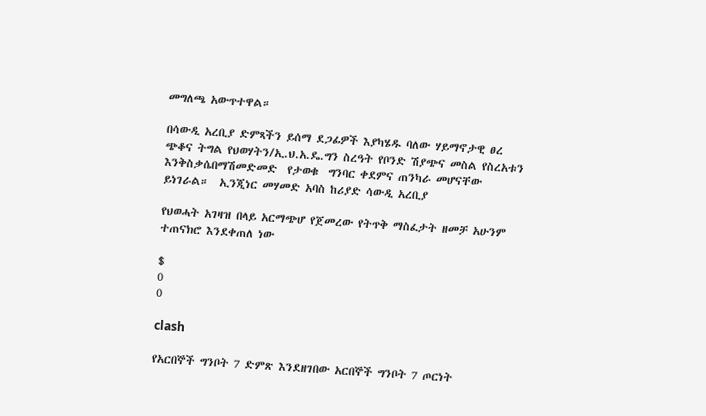መግለጫ አውጥተዋል።

በሳውዲ አረቢያ ድምጻችን ይሰማ ደጋፊዎች እያካሄዱ ባለው ሃይማኖታዊ ፀረ ጭቆና ትግል የህወሃትን/ኢ.ህ.አ.ዴ.ግን ስረዓት የቦንድ ሽያጭና መስል የስረአቱን እንቅስቃሴበማሽመድመድ  የታወቁ  ግንባር ቀደምና ጠንካራ መሆናቸው  ይነገራል።  ኢንጂነር መሃመድ አባስ ከሪያድ ሳውዲ አረቢያ

የህወሓት አገዛዝ በላይ አርማጭሆ የጀመረው የትጥቅ ማስፈታት ዘመቻ አሁንም ተጠናክሮ እንደቀጠለ ነው

$
0
0

clash

የአርበኞች ግንቦት 7 ድምጽ እንደዘገበው አርበኞች ግንቦት 7 ጦርነት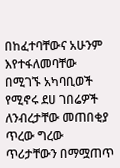በከፈተባቸውና አሁንም እየተፋለመባቸው በሚገኙ አካባቢወች የሚኖሩ ደሀ ገበሬዎች ለንብረታቸው መጠበቂያ ጥረው ግረው ጥሪታቸውን በማሟጠጥ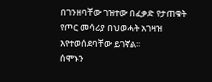በገንዘባቸው ገዝተው በፈቃድ የታጠቁት የጦር መሳሪያ በህወሓት አገዛዝ እየተወሰደባቸው ይገኛል፡፡
ሰሞኑን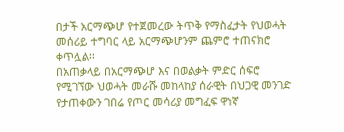በታች አርማጭሆ የተጀመረው ትጥቅ የማስፈታት የህወሓት መሰሪይ ተግባር ላይ አርማጭሆንም ጨምሮ ተጠናክሮ ቀጥሏል፡፡
በአጠቃላይ በአርማጭሆ እና በወልቃት ምድር ሰፍሮ የሚገኘው ህወሓት መራሹ መከላከያ ሰራዊት በህጋዊ መንገድ የታጠቀውን ገበሬ የጦር መሳሪያ መግፈፍ ዋነኛ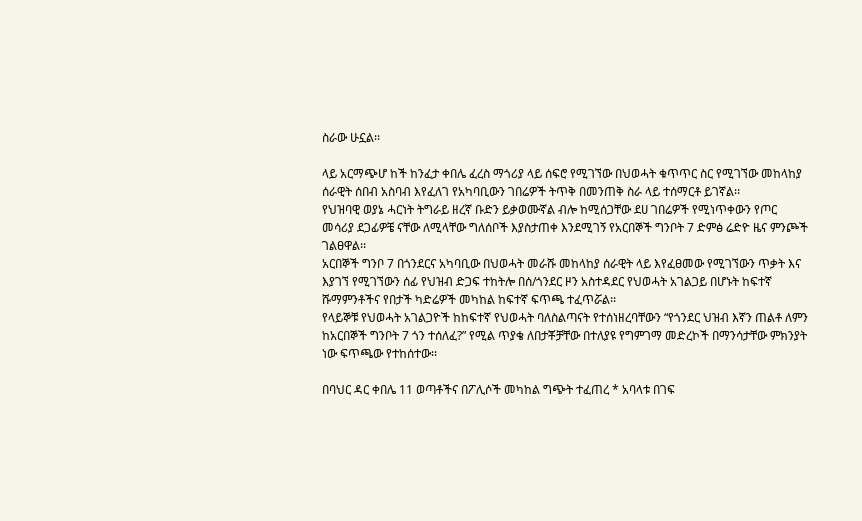ስራው ሁኗል፡፡

ላይ አርማጭሆ ከች ከንፈታ ቀበሌ ፈረስ ማጎሪያ ላይ ሰፍሮ የሚገኘው በህወሓት ቁጥጥር ስር የሚገኘው መከላከያ ሰራዊት ሰበብ አስባብ እየፈለገ የአካባቢውን ገበሬዎች ትጥቅ በመንጠቅ ስራ ላይ ተሰማርቶ ይገኛል፡፡
የህዝባዊ ወያኔ ሓርነት ትግራይ ዘረኛ ቡድን ይቃወሙኛል ብሎ ከሚሰጋቸው ደሀ ገበሬዎች የሚነጥቀውን የጦር መሳሪያ ደጋፊዎቼ ናቸው ለሚላቸው ግለሰቦች እያስታጠቀ እንደሚገኝ የአርበኞች ግንቦት 7 ድምፅ ሬድዮ ዜና ምንጮች ገልፀዋል፡፡
አርበኞች ግንቦ 7 በጎንደርና አካባቢው በህወሓት መራሹ መከላከያ ሰራዊት ላይ እየፈፀመው የሚገኘውን ጥቃት እና እያገኘ የሚገኘውን ሰፊ የህዝብ ድጋፍ ተከትሎ በሰ/ጎንደር ዞን አስተዳደር የህወሓት አገልጋይ በሆኑት ከፍተኛ ሹማምንቶችና የበታች ካድሬዎች መካከል ከፍተኛ ፍጥጫ ተፈጥሯል፡፡
የላይኞቹ የህወሓት አገልጋዮች ከከፍተኛ የህወሓት ባለስልጣናት የተሰነዘረባቸውን “የጎንደር ህዝብ እኛን ጠልቶ ለምን ከአርበኞች ግንቦት 7 ጎን ተሰለፈ?” የሚል ጥያቄ ለበታቾቻቸው በተለያዩ የግምገማ መድረኮች በማንሳታቸው ምክንያት ነው ፍጥጫው የተከሰተው፡፡

በባህር ዳር ቀበሌ 11 ወጣቶችና በፖሊሶች መካከል ግጭት ተፈጠረ * አባላቱ በገፍ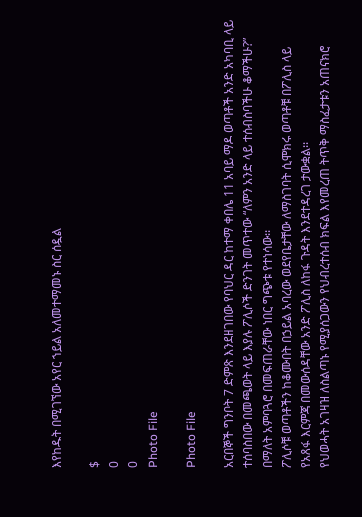እየከዱት በሚገኘው አየር ኀይል አለመተማመኑ ስር ሰዷል

$
0
0
Photo File

Photo File

አርበኞች ግንቦት 7 ድምጽ እንደዘገበው የባህር ዳር ከተማ ቀበሌ 11 አባይ ማዶ ወጣቶች አንድ አካባቢ ላይ ተሰባስበው በመጫወት ላይ እያሉ ፖሊሶች ድንገት መጥተው “ለምን አንድ ላይ ተሰብስባችሁ ቆማችሁ?” በማለት አምባጓሮ በመፍጠራቸው ነበር ግጭቱ የተነሳው፡፡
ፖሊሶቹ ወጣቶችን ከቆሙበት በኃይል አባረው ወደየቤታቸው ለማስገባት ሲሞክሩ ወጣቶቹ በፖሊስ ላይ የአጸፋ እርምጃ በመውሰዳቸው አንድ ፖሊስ ለከፋ ጉዳት እንደተዳረገ ታውቋል፡፡
የህወሓት አገዛዝ ለስልጣኑ የሚያሰጋውን የህብረተሰብ ክፍል እየመረጠ ትጥቅ ማስፈታቱን አጠናክሮ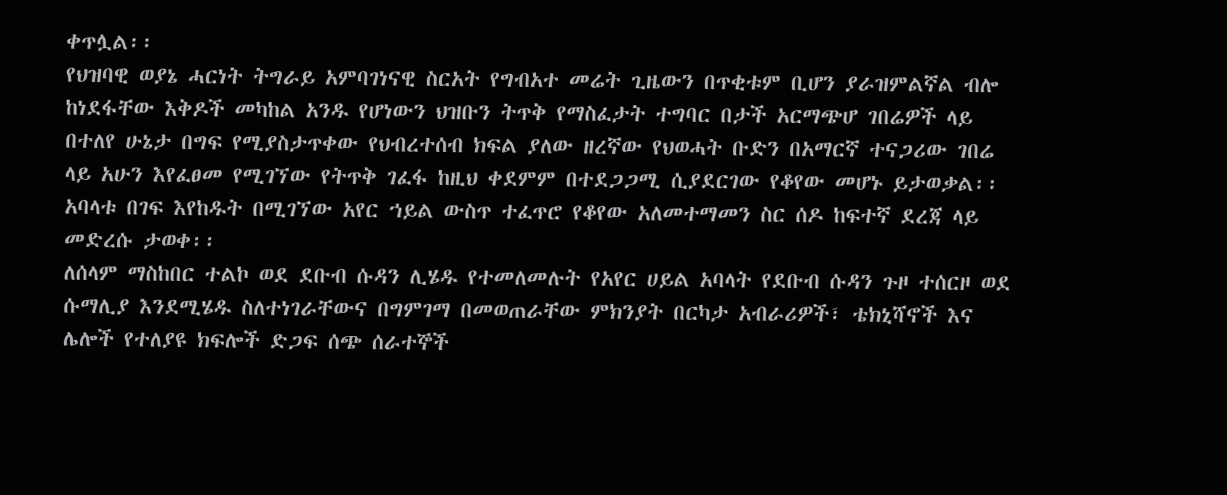ቀጥሏል፡፡
የህዝባዊ ወያኔ ሓርነት ትግራይ አምባገነናዊ ስርአት የግብአተ መሬት ጊዜውን በጥቂቱም ቢሆን ያራዝምልኛል ብሎ ከነደፋቸው እቅዶች መካከል አንዱ የሆነውን ህዝቡን ትጥቅ የማስፈታት ተግባር በታች አርማጭሆ ገበሬዎች ላይ በተለየ ሁኔታ በግፍ የሚያስታጥቀው የህብረተሰብ ክፍል ያለው ዘረኛው የህወሓት ቡድን በአማርኛ ተናጋሪው ገበሬ ላይ አሁን እየፈፀመ የሚገኘው የትጥቅ ገፈፋ ከዚህ ቀደምም በተደጋጋሚ ሲያደርገው የቆየው መሆኑ ይታወቃል፡፡
አባላቱ በገፍ እየከዱት በሚገኘው አየር ኀይል ውስጥ ተፈጥሮ የቆየው አለመተማመን ስር ሰዶ ከፍተኛ ደረጃ ላይ መድረሱ ታወቀ፡፡
ለሰላም ማስከበር ተልኮ ወደ ደቡብ ሱዳን ሊሄዱ የተመለመሉት የአየር ሀይል አባላት የደቡብ ሱዳን ጉዞ ተሰርዞ ወደ ሱማሊያ እንደሚሄዱ ስለተነገራቸውና በግምገማ በመወጠራቸው ምክንያት በርካታ አብራሪዎች፣ ቴክኒሻኖች እና ሌሎች የተለያዩ ክፍሎች ድጋፍ ሰጭ ሰራተኞች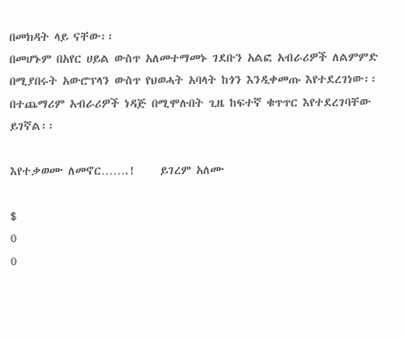በመክዳት ላይ ናቸው፡፡
በመሆኑም በአየር ሀይል ውስጥ አለመተማመኑ ገደቡን አልፎ አብራሪዎች ለልምምድ በሚያበሩት አውሮፕላን ውስጥ የህወሓት አባላት ከጎን እንዲቀመጡ እየተደረገነው፡፡ በተጨማሪም አብራሪዎች ነዳጅ በሚሞሉበት ጊዜ ከፍተኛ ቁጥጥር እየተደረገባቸው ይገኛል፡፡

እየተቃወሙ ለመኖር…….!     ይገረም አለሙ

$
0
0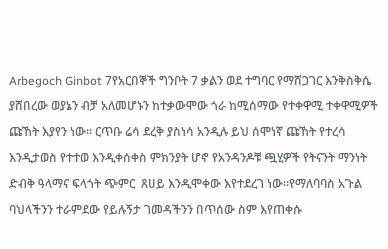Arbegoch Ginbot 7የአርበኞች ግንቦት 7 ቃልን ወደ ተግባር የማሸጋገር እንቅስቅሴ ያሸበረው ወያኔን ብቻ አለመሆኑን ከተቃውሞው ጎራ ከሚሰማው የተቀዋሚ ተቀዋሚዎች ጩኸት እያየን ነው፡፡ ርጥቡ ሬሳ ደረቅ ያስነሳ አንዲሉ ይህ ሰሞነኛ ጩኸት የተረሳ እንዲታወስ የተተወ እንዲቀሰቀስ ምክንያት ሆኖ የአንዳንዶቹ ጯሂዎች የትናንት ማንነት ድብቅ ዓላማና ፍላጎት ጭምር  ጸሀይ እንዲሞቀው እየተደረገ ነው፡፡የማለባባስ አጉል ባህላችንን ተራምደው የይሉኝታ ገመዳችንን በጥሰው ስም እየጠቀሱ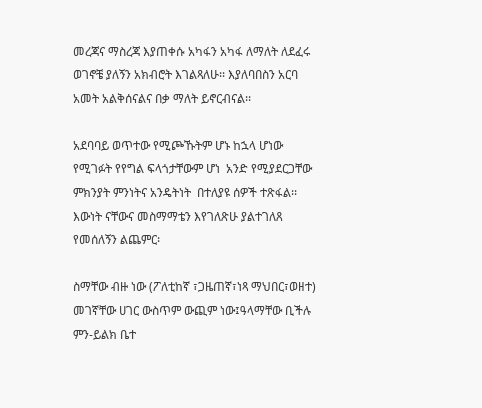መረጃና ማስረጃ እያጠቀሱ አካፋን አካፋ ለማለት ለደፈሩ ወገኖቼ ያለኝን አክብሮት እገልጻለሁ፡፡ እያለባበስን አርባ አመት አልቅሰናልና በቃ ማለት ይኖርብናል፡፡

አደባባይ ወጥተው የሚጮኹትም ሆኑ ከኋላ ሆነው የሚገፉት የየግል ፍላጎታቸውም ሆነ  አንድ የሚያደርጋቸው ምክንያት ምንነትና አንዴትነት  በተለያዩ ሰዎች ተጽፋል፡፡ እውነት ናቸውና መስማማቴን እየገለጽሁ ያልተገለጸ የመሰለኝን ልጨምር፡

ስማቸው ብዙ ነው (ፖለቲከኛ ፣ጋዜጠኛ፣ነጻ ማህበር፣ወዘተ) መገኛቸው ሀገር ውስጥም ውጪም ነው፤ዓላማቸው ቢችሉ ምን-ይልክ ቤተ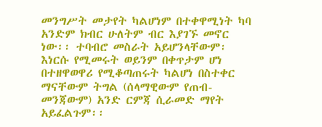መንግሥት መታየት ካልሆነም በተቀዋሚነት ካባ አንድም ክብር ሁለትም ብር እያገኙ መኖር  ነው፡፡ ተባብሮ መስራት አይሆንላቸውም፡ እነርሱ የሚመሩት ወይንም በቀጥታም ሆነ በተዘዋወዋሪ የሚቆጣጠሩት ካልሆነ በስተቀር ማናቸውም ትግል (ሰላማዊውም የጠብ-መንጃውም) አንድ ርምጃ ሲራመድ ማየት አይፈልጉም፡፡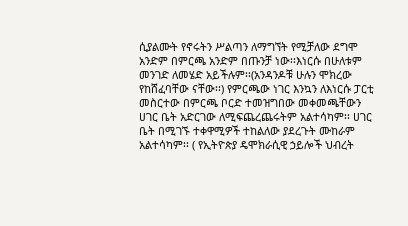ሲያልሙት የኖሩትን ሥልጣን ለማግኘት የሚቻለው ደግሞ አንድም በምርጫ አንድም በጡንቻ ነው፡፡እነርሱ በሁለቱም መንገድ ለመሄድ አይችሉም፡፡(አንዳንዶቹ ሁሉን ሞክረው የከሸፈባቸው ናቸው፡፡) የምርጫው ነገር እንኳን ለእነርሱ ፓርቲ መስርተው በምርጫ ቦርድ ተመዝግበው መቀመጫቸውን ሀገር ቤት አድርገው ለሚፍጨረጨሩትም አልተሳካም፡፡ ሀገር ቤት በሚገኙ ተቀዋሚዎች ተከልለው ያደረጉት ሙከራም አልተሳካም፡፡ ( የኢትዮጵያ ዴሞክራሲዊ ኃይሎች ህብረት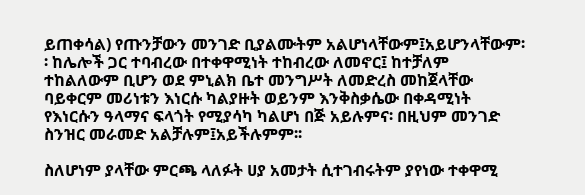ይጠቀሳል) የጡንቻውን መንገድ ቢያልሙትም አልሆነላቸውም፤አይሆንላቸውም፡፡ ከሌሎች ጋር ተባብረው በተቀዋሚነት ተከብረው ለመኖር፤ ከተቻለም  ተከልለውም ቢሆን ወደ ምኒልክ ቤተ መንግሥት ለመድረስ መከጀላቸው ባይቀርም መሪነቱን እነርሱ ካልያዙት ወይንም እንቅስቃሴው በቀዳሚነት የእነርሱን ዓላማና ፍላጎት የሚያሳካ ካልሆነ በጅ አይሉምና፡ በዚህም መንገድ ስንዝር መራመድ አልቻሉም፤አይችሉምም፡፡

ስለሆነም ያላቸው ምርጫ ላለፉት ሀያ አመታት ሲተገብሩትም ያየነው ተቀዋሚ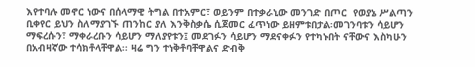እየተባሉ መኖር ነውና በሰላማዊ ትግል በተአምር፣ ወይንም በተቃራኒው መንገድ በጦር  የወያኔ ሥልጣን ቢቀየር ይህን ስለማያገኙ ጠንከር ያለ እንቅስቃሴ ሲጀመር ፈጥነው ይዘምቱበታል፡መገንባቱን ሳይሆን ማፍረሱን፣ ማቀራረቡን ሳይሆን ማለያየቱን፤ መደገፉን ሳይሆን ማደናቀፉን የተካኑበት ናቸውና እስካሁን በአብዛኛው ተሳክቶላቸዋል፡፡ ዛሬ ግን ተነቅቶባቸዋልና ድብቅ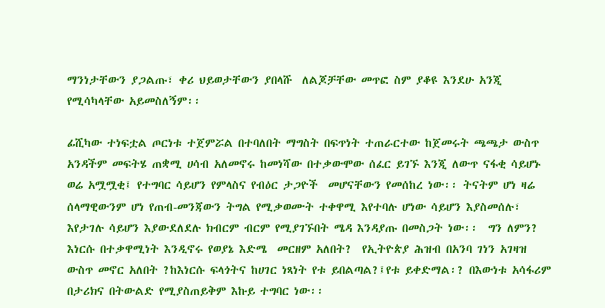ማንነታቸውን ያጋልጡ፣ ቀሪ ህይወታቸውን ያበላሹ  ለልጆቻቸው መጥፎ ስም ያቆዩ እንደሁ አንጂ የሚሳካላቸው አይመስለኝም፡፡

ፊሺካው ተነፍቷል ጦርነቱ ተጀምሯል በተባለበት ማግስት በፍጥነት ተጠራርተው ከጀመሩት ጫጫታ ውስጥ አንዳችም መፍትሄ ጠቋሚ ሀሳብ አለመኖሩ ከመነሻው በተቃውሞው ሰፈር ይገኙ እንጂ ለውጥ ናፋቂ ሳይሆኑ ወሬ አሟሟቂ፤ የተግባር ሳይሆን የምላስና የብዕር ታጋዮች  መሆናቸውን የመሰከረ ነው፡፡ ትናትም ሆነ ዛሬ ሰላማዊውንም ሆነ የጠብ-መንጃውን ትግል የሚቃወሙት ተቀዋሚ እየተባሉ ሆነው ሳይሆን እያስመሰሉ፣  እየታገሉ ሳይሆን እያውደለደሉ ክብርም ብርም የሚያገኙበት ሜዳ እንዳያጡ በመስጋት ነው፡፡  ግን ለምን? እነርሱ በተቃዋሚነት እንዲኖሩ የወያኔ እድሜ  መርዘም አለበት?  የኢትዮጵያ ሕዝብ በአንባ ገነን አገዛዝ ውስጥ መኖር አለበት ?ከእነርሱ ፍላጎትና ከሀገር ነጻነት የቱ ይበልጣል?፤የቱ ይቀድማል፡? በእውነቱ አሳፋሪም በታሪክና በትውልድ የሚያስጠይቅም እኩይ ተግባር ነው፡፡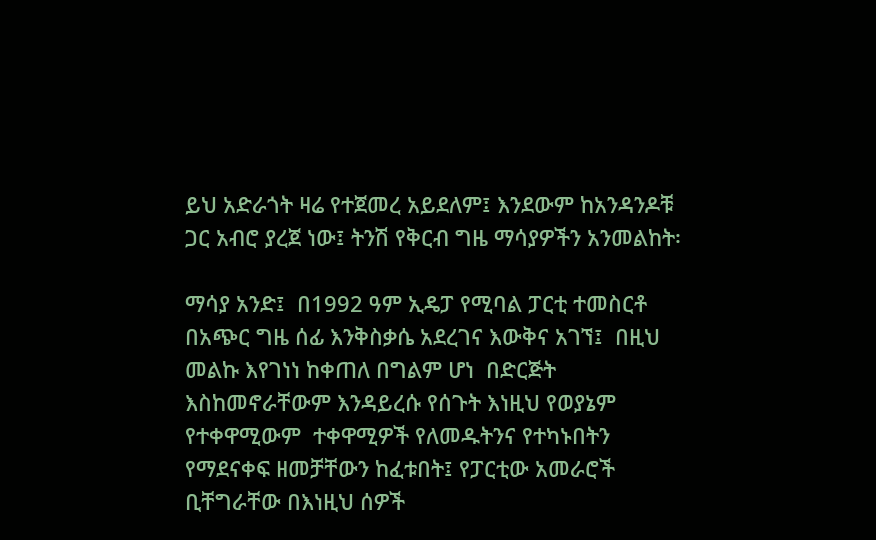ይህ አድራጎት ዛሬ የተጀመረ አይደለም፤ እንደውም ከአንዳንዶቹ ጋር አብሮ ያረጀ ነው፤ ትንሽ የቅርብ ግዜ ማሳያዎችን አንመልከት፡

ማሳያ አንድ፤  በ1992 ዓም ኢዴፓ የሚባል ፓርቲ ተመስርቶ በአጭር ግዜ ሰፊ እንቅስቃሴ አደረገና እውቅና አገኘ፤  በዚህ መልኩ እየገነነ ከቀጠለ በግልም ሆነ  በድርጅት እስከመኖራቸውም እንዳይረሱ የሰጉት እነዚህ የወያኔም የተቀዋሚውም  ተቀዋሚዎች የለመዱትንና የተካኑበትን የማደናቀፍ ዘመቻቸውን ከፈቱበት፤ የፓርቲው አመራሮች ቢቸግራቸው በእነዚህ ሰዎች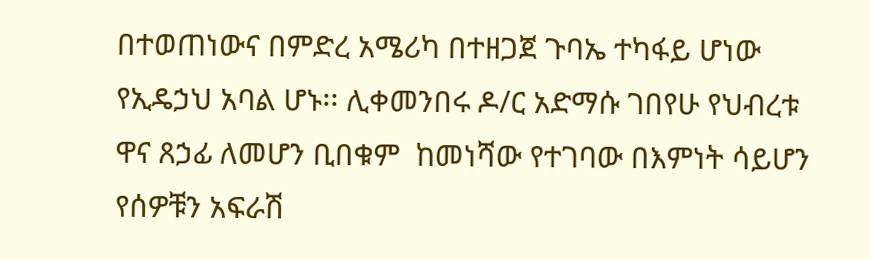በተወጠነውና በምድረ አሜሪካ በተዘጋጀ ጉባኤ ተካፋይ ሆነው የኢዴኃህ አባል ሆኑ፡፡ ሊቀመንበሩ ዶ/ር አድማሱ ገበየሁ የህብረቱ ዋና ጸኃፊ ለመሆን ቢበቁም  ከመነሻው የተገባው በእምነት ሳይሆን  የሰዎቹን አፍራሽ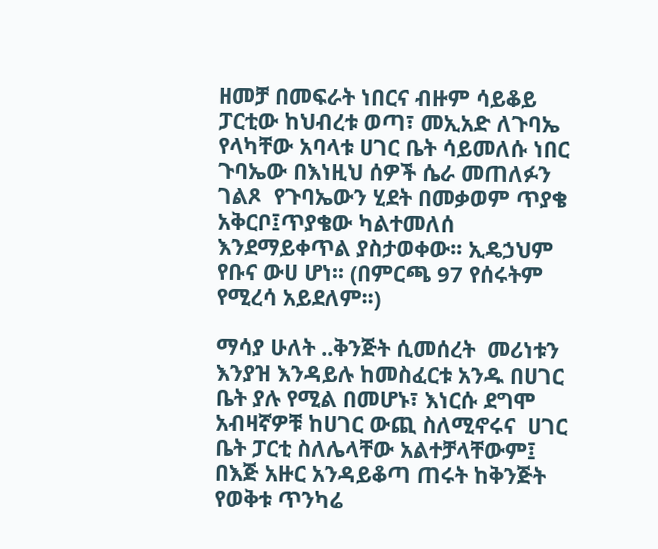ዘመቻ በመፍራት ነበርና ብዙም ሳይቆይ ፓርቲው ከህብረቱ ወጣ፣ መኢአድ ለጉባኤ የላካቸው አባላቱ ሀገር ቤት ሳይመለሱ ነበር ጉባኤው በእነዚህ ሰዎች ሴራ መጠለፉን ገልጾ  የጉባኤውን ሂደት በመቃወም ጥያቄ አቅርቦ፤ጥያቄው ካልተመለሰ እንደማይቀጥል ያስታወቀው፡፡ ኢዴኃህም የቡና ውሀ ሆነ፡፡ (በምርጫ 97 የሰሩትም የሚረሳ አይደለም፡፡)

ማሳያ ሁለት ..ቅንጅት ሲመሰረት  መሪነቱን እንያዝ እንዳይሉ ከመስፈርቱ አንዱ በሀገር ቤት ያሉ የሚል በመሆኑ፣ እነርሱ ደግሞ አብዛኛዎቹ ከሀገር ውጪ ስለሚኖሩና  ሀገር ቤት ፓርቲ ስለሌላቸው አልተቻላቸውም፤ በእጅ አዙር አንዳይቆጣ ጠሩት ከቅንጅት የወቅቱ ጥንካሬ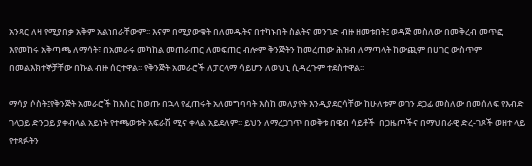አንጻር ለዛ የሚያበቃ አቅም አልነበራቸውም፡፡ እናም በሚያውቁት በለመዱትና በተካኑበት ስልትና መንገድ ብዙ ዘመቱበት፤ ወዳጅ መስለው በመቅረብ መጥፎ እየመከሩ አቅጣጫ ለማሳት፣ በአመራሩ መካከል መጠራጠር ለመፍጠር ብሎም ቅንጅትን ከመረጠው ሕዝብ ለማጣላት ከውጪም በሀገር ውስጥም በመልእክተኞቻቸው በኩል ብዙ ሰርተዋል፡፡ የቅንጅት አመራሮች ለፓርላማ ሳይሆን ለወህኒ ሲዳረጉም ተደስተዋል፡፡

ማሳያ ሶስት፤የቅንጅት አመራሮች ከእስር ከወጡ በኋላ የፈጠሩት አለመግባባት እስከ መለያየት እንዲያደርሳቸው ከሁለቱም ወገን ደጋፊ መስለው በመሰለፍ የእብድ ገላጋይ ድንጋይ ያቀብላል አይነት የተጫወቱት አፍራሽ ሚና ቀላል አይደለም፡፡ ይህን ለማረጋገጥ በወቅቱ በዌብ ሳይቶች  በጋዜጦችና በማህበራዊ ድረ-ገጾች ወዘተ ላይ የተጻፉትን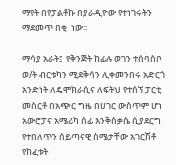ማየት በየፓልቶኩ በያራዲዮው የተነገሩትን ማደመጥ በቂ  ነው፡፡

ማሳያ አራት፤  የቅንጅት ከፊሉ ወገን ተሰባስቦ ወ/ት ብርቱካን ሚደቅሳን ሊቀመንበሩ አድርጎ አንድነት ለዴሞክራሲና ለፍትህ የተሰኘ ፓርቲ መስርቶ በአጭር ግዜ በሀገር ውስጥም ሆነ አውሮፓና አሜሪካ ሰፊ እንቅስቃሴ ሲያደርግ የተበለጥን ሰይጣናዊ ስሜታቸው አገርሽቶ የከፈቱት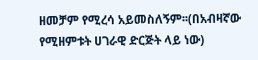ዘመቻም የሚረሳ አይመስለኝም፡፡(በአብዛኛው የሚዘምቱት ሀገራዊ ድርጅት ላይ ነው)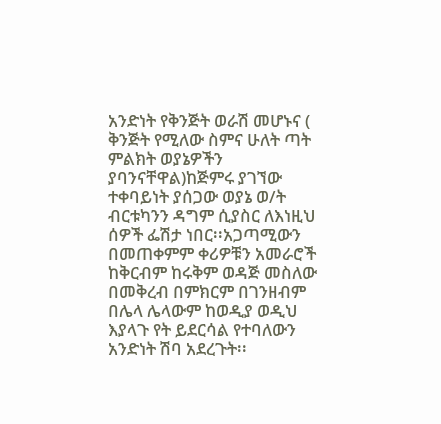አንድነት የቅንጅት ወራሽ መሆኑና ( ቅንጅት የሚለው ስምና ሁለት ጣት ምልክት ወያኔዎችን ያባንናቸዋል)ከጅምሩ ያገኘው ተቀባይነት ያሰጋው ወያኔ ወ/ት ብርቱካንን ዳግም ሲያስር ለእነዚህ ሰዎች ፌሽታ ነበር፡፡አጋጣሚውን በመጠቀምም ቀሪዎቹን አመራሮች ከቅርብም ከሩቅም ወዳጅ መስለው በመቅረብ በምክርም በገንዘብም በሌላ ሌላውም ከወዲያ ወዲህ እያላጉ የት ይደርሳል የተባለውን አንድነት ሽባ አደረጉት፡፡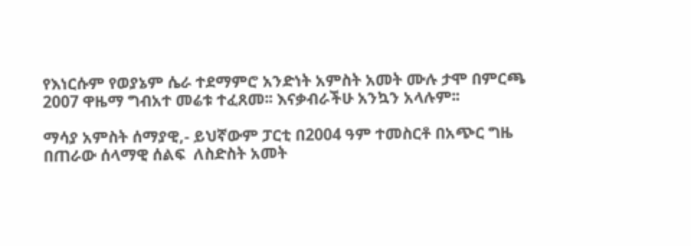የእነርሱም የወያኔም ሴራ ተደማምሮ አንድነት አምስት አመት ሙሉ ታሞ በምርጫ 2007 ዋዜማ ግብአተ መሬቱ ተፈጸመ፡፡ እናቃብራችሁ አንኳን አላሉም፡፡

ማሳያ አምስት ሰማያዊ,- ይህኛውም ፓርቲ በ2004 ዓም ተመስርቶ በአጭር ግዜ በጠራው ሰላማዊ ሰልፍ  ለስድስት አመት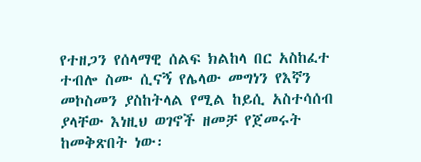የተዘጋን የሰላማዊ ሰልፍ ክልከላ በር አስከፈተ ተብሎ ስሙ ሲናኝ የሌላው መግነን የእኛን መኮስመን ያስከትላል የሚል ከይሲ አስተሳሰብ ያላቸው እነዚህ ወገኖች ዘመቻ የጀመሩት ከመቅጽበት ነው፡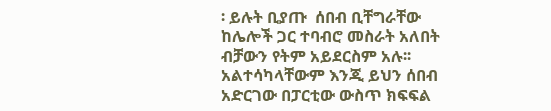፡ ይሉት ቢያጡ  ሰበብ ቢቸግራቸው ከሌሎች ጋር ተባብሮ መስራት አለበት ብቻውን የትም አይደርስም አሉ፡፡ አልተሳካላቸውም እንጂ ይህን ሰበብ አድርገው በፓርቲው ውስጥ ክፍፍል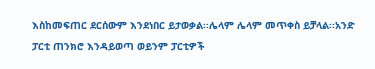እስከመፍጠር ደርሰውም እንደነበር ይታወቃል፡፡ሌላም ሌላም መጥቀስ ይቻላል፡፡አንድ ፓርቲ ጠንክሮ እንዳይወጣ ወይንም ፓርቲዎች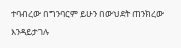ተባብረው በግንባርም ይሁን በውህደት ጠንክረው እንዳይታገሉ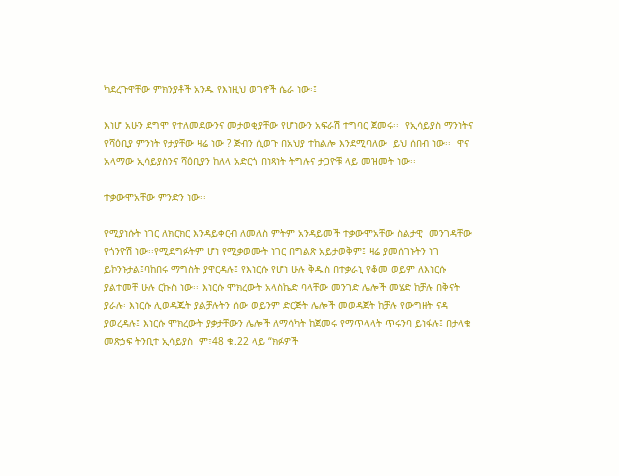ካደረጉዋቸው ምክንያቶች አንዱ የእነዚህ ወገኖች ሴራ ነው፡፤

እነሆ አሁን ደግሞ የተለመደውንና መታወቂያቸው የሆነውን አፍራሽ ተግባር ጀመሩ፡፡  የኢሳይያስ ማንነትና የሻዕቢያ ምንነት የታያቸው ዛሬ ነው ? ጅብን ሲወጉ በአህያ ተከልሎ እንደሚባለው  ይህ ሰበብ ነው፡፡  ዋና አላማው ኢሳይያስንና ሻዕቢያን ከለላ አድርጎ በነጻነት ትግሉና ታጋዮቹ ላይ መዝመት ነው፡፡

ተቃውሞአቸው ምንድን ነው፡፡

የሚያነሱት ነገር ለክርክር እንዳይቀርብ ለመለስ ምትም አንዳይመች ተቃውሞአቸው ስልታዊ  መንገዳቸው የጎንዮሽ ነው፡፡የሚደግፉትም ሆነ የሚቃወሙት ነገር በግልጽ አይታወቅም፤ ዛሬ ያመሰገኑትን ነገ ይኮንኑታል፤ባከበሩ ማግስት ያዋርዳሉ፤ የእነርሱ የሆነ ሁሉ ቅዱስ በተቃራኒ የቆመ ወይም ለእነርሱ ያልተመቸ ሁሉ ርኩስ ነው፡፡ እነርሱ ሞክረውት አላስኬድ ባላቸው መንገድ ሌሎች መሄድ ከቻሉ በቅናት ያራሉ፡ እነርሱ ሊወዳጁት ያልቻሉትን ሰው ወይንም ድርጅት ሌሎች መወዳጀት ከቻሉ የውግዘት ናዳ ያወረዳሉ፤ እነርሱ ሞክረውት ያቃታቸውን ሌሎች ለማሳካት ከጀመሩ የማጥላላት ጥሩንባ ይነፋሉ፤ በታላቁ መጽኃፍ ትንቢተ ኢሳይያስ  ም፣48 ቁ.22 ላይ “ክፉዎች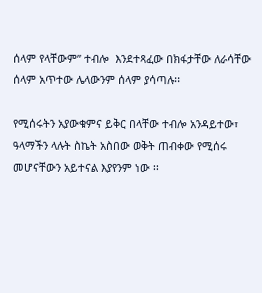ሰላም የላቸውም” ተብሎ  እንደተጻፈው በክፋታቸው ለራሳቸው ሰላም አጥተው ሌላውንም ሰላም ያሳጣሉ፡፡

የሚሰሩትን አያውቁምና ይቅር በላቸው ተብሎ አንዳይተው፣ ዓላማችን ላሉት ስኬት አስበው ወቅት ጠብቀው የሚሰሩ መሆናቸውን አይተናል እያየንም ነው ፡፡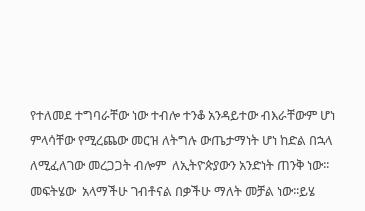የተለመደ ተግባራቸው ነው ተብሎ ተንቆ አንዳይተው ብእራቸውም ሆነ ምላሳቸው የሚረጨው መርዝ ለትግሉ ውጤታማነት ሆነ ከድል በኋላ ለሚፈለገው መረጋጋት ብሎም  ለኢትዮጵያውን አንድነት ጠንቅ ነው፡፡ መፍትሄው  አላማችሁ ገብቶናል በቃችሁ ማለት መቻል ነው፡፡ይሄ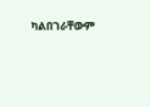ካልበገራቸውም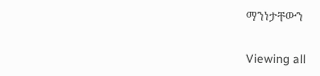ማንነታቸውን

Viewing all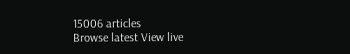15006 articles
Browse latest View live